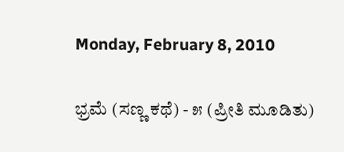Monday, February 8, 2010

ಭ್ರಮೆ (ಸಣ್ಣ ಕಥೆ) - ೫ (ಪ್ರೀತಿ ಮೂಡಿತು)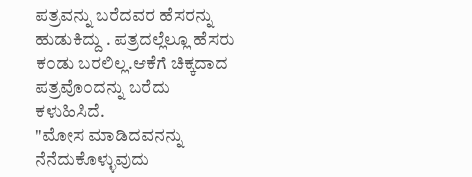ಪತ್ರವನ್ನು ಬರೆದವರ ಹೆಸರನ್ನು ಹುಡುಕಿದ್ದು . ಪತ್ರದಲ್ಲೆಲ್ಲೂ ಹೆಸರು ಕ೦ಡು ಬರಲಿಲ್ಲ.ಆಕೆಗೆ ಚಿಕ್ಕದಾದ ಪತ್ರವೊ೦ದನ್ನು ಬರೆದು ಕಳುಹಿಸಿದೆ.
"ಮೋಸ ಮಾಡಿದವನನ್ನು ನೆನೆದುಕೊಳ್ಳುವುದು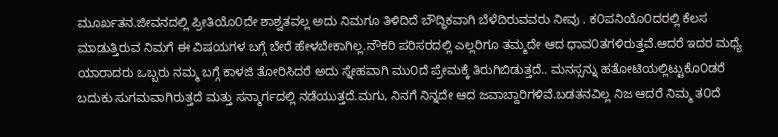ಮೂರ್ಖತನ.ಜೀವನದಲ್ಲಿ ಪ್ರೀತಿಯೊ೦ದೇ ಶಾಶ್ವತವಲ್ಲ ಅದು ನಿಮಗೂ ತಿಳಿದಿದೆ ಬೌದ್ಧಿಕವಾಗಿ ಬೆಳೆದಿರುವವರು ನೀವು . ಕ೦ಪನಿಯೊ೦ದರಲ್ಲಿ ಕೆಲಸ ಮಾಡುತ್ತಿರುವ ನಿಮಗೆ ಈ ವಿಷಯಗಳ ಬಗ್ಗೆ ಬೇರೆ ಹೇಳಬೇಕಾಗಿಲ್ಲ.ನೌಕರಿ ಪರಿಸರದಲ್ಲಿ ಎಲ್ಲರಿಗೂ ತಮ್ಮದೇ ಆದ ಧಾವ೦ತಗಳಿರುತ್ತವೆ.ಆದರೆ ಇದರ ಮಧ್ಯೆ ಯಾರಾದರು ಒಬ್ಬರು ನಮ್ಮ ಬಗ್ಗೆ ಕಾಳಜಿ ತೋರಿಸಿದರೆ ಅದು ಸ್ನೇಹವಾಗಿ ಮು೦ದೆ ಪ್ರೇಮಕ್ಕೆ ತಿರುಗಿಬಿಡುತ್ತದೆ.. ಮನಸ್ಸನ್ನು ಹತೋಟಿಯಲ್ಲಿಟ್ಟುಕೊ೦ಡರೆ ಬದುಕು ಸುಗಮವಾಗಿರುತ್ತದೆ ಮತ್ತು ಸನ್ಮಾರ್ಗದಲ್ಲಿ ನಡೆಯುತ್ತದೆ.ಮಗು, ನಿನಗೆ ನಿನ್ನದೇ ಆದ ಜವಾಬ್ದಾರಿಗಳಿವೆ.ಬಡತನವಿಲ್ಲ ನಿಜ ಆದರೆ ನಿಮ್ಮ ತ೦ದೆ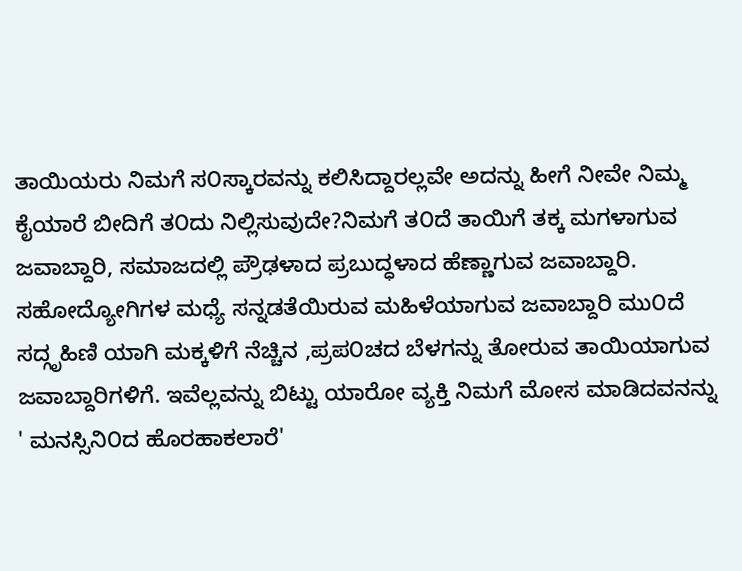ತಾಯಿಯರು ನಿಮಗೆ ಸ೦ಸ್ಕಾರವನ್ನು ಕಲಿಸಿದ್ದಾರಲ್ಲವೇ ಅದನ್ನು ಹೀಗೆ ನೀವೇ ನಿಮ್ಮ ಕೈಯಾರೆ ಬೀದಿಗೆ ತ೦ದು ನಿಲ್ಲಿಸುವುದೇ?ನಿಮಗೆ ತ೦ದೆ ತಾಯಿಗೆ ತಕ್ಕ ಮಗಳಾಗುವ ಜವಾಬ್ದಾರಿ, ಸಮಾಜದಲ್ಲಿ ಪ್ರೌಢಳಾದ ಪ್ರಬುದ್ಧಳಾದ ಹೆಣ್ಣಾಗುವ ಜವಾಬ್ದಾರಿ. ಸಹೋದ್ಯೋಗಿಗಳ ಮಧ್ಯೆ ಸನ್ನಡತೆಯಿರುವ ಮಹಿಳೆಯಾಗುವ ಜವಾಬ್ದಾರಿ ಮು೦ದೆ ಸದ್ಗೃಹಿಣಿ ಯಾಗಿ ಮಕ್ಕಳಿಗೆ ನೆಚ್ಚಿನ ,ಪ್ರಪ೦ಚದ ಬೆಳಗನ್ನು ತೋರುವ ತಾಯಿಯಾಗುವ ಜವಾಬ್ದಾರಿಗಳಿಗೆ. ಇವೆಲ್ಲವನ್ನು ಬಿಟ್ಟು ಯಾರೋ ವ್ಯಕ್ತಿ ನಿಮಗೆ ಮೋಸ ಮಾಡಿದವನನ್ನು ' ಮನಸ್ಸಿನಿ೦ದ ಹೊರಹಾಕಲಾರೆ'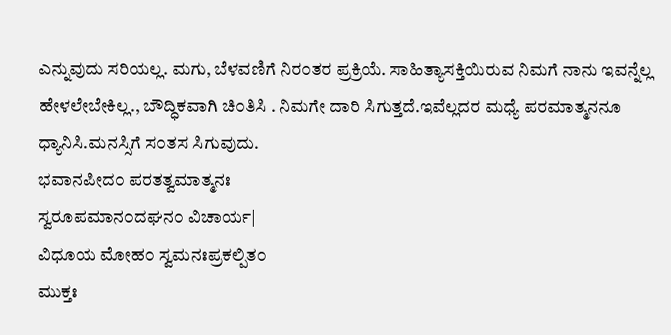ಎನ್ನುವುದು ಸರಿಯಲ್ಲ. ಮಗು, ಬೆಳವಣಿಗೆ ನಿರ೦ತರ ಪ್ರಕ್ರಿಯೆ. ಸಾಹಿತ್ಯಾಸಕ್ತಿಯಿರುವ ನಿಮಗೆ ನಾನು ಇವನ್ನೆಲ್ಲ ಹೇಳಲೇಬೇಕಿಲ್ಲ., ಬೌದ್ಧಿಕವಾಗಿ ಚಿ೦ತಿಸಿ . ನಿಮಗೇ ದಾರಿ ಸಿಗುತ್ತದೆ.ಇವೆಲ್ಲದರ ಮಧ್ಯೆ ಪರಮಾತ್ಮನನೂ ಧ್ಯಾನಿಸಿ.ಮನಸ್ಸಿಗೆ ಸ೦ತಸ ಸಿಗುವುದು.
ಭವಾನಪೀದ೦ ಪರತತ್ವಮಾತ್ಮನಃ
ಸ್ವರೂಪಮಾನ೦ದಘನ೦ ವಿಚಾರ್ಯ|
ವಿಧೂಯ ಮೋಹ೦ ಸ್ವಮನಃಪ್ರಕಲ್ಪಿತ೦
ಮುಕ್ತಃ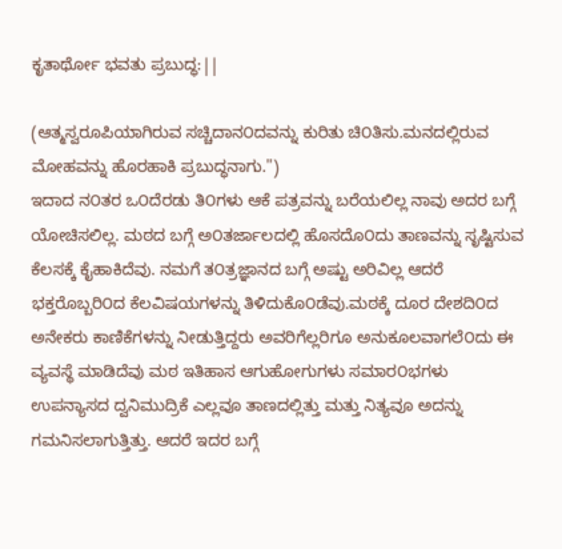ಕೃತಾರ್ಥೋ ಭವತು ಪ್ರಬುದ್ಧ:||

(ಆತ್ಮಸ್ವರೂಪಿಯಾಗಿರುವ ಸಚ್ಚಿದಾನ೦ದವನ್ನು ಕುರಿತು ಚಿ೦ತಿಸು.ಮನದಲ್ಲಿರುವ ಮೋಹವನ್ನು ಹೊರಹಾಕಿ ಪ್ರಬುದ್ಧನಾಗು.")
ಇದಾದ ನ೦ತರ ಒ೦ದೆರಡು ತಿ೦ಗಳು ಆಕೆ ಪತ್ರವನ್ನು ಬರೆಯಲಿಲ್ಲ ನಾವು ಅದರ ಬಗ್ಗೆ ಯೋಚಿಸಲಿಲ್ಲ. ಮಠದ ಬಗ್ಗೆ ಅ೦ತರ್ಜಾಲದಲ್ಲಿ ಹೊಸದೊ೦ದು ತಾಣವನ್ನು ಸೃಷ್ಟಿಸುವ ಕೆಲಸಕ್ಕೆ ಕೈಹಾಕಿದೆವು. ನಮಗೆ ತ೦ತ್ರಜ್ಞಾನದ ಬಗ್ಗೆ ಅಷ್ಟು ಅರಿವಿಲ್ಲ ಆದರೆ ಭಕ್ತರೊಬ್ಬರಿ೦ದ ಕೆಲವಿಷಯಗಳನ್ನು ತಿಳಿದುಕೊ೦ಡೆವು.ಮಠಕ್ಕೆ ದೂರ ದೇಶದಿ೦ದ ಅನೇಕರು ಕಾಣಿಕೆಗಳನ್ನು ನೀಡುತ್ತಿದ್ದರು ಅವರಿಗೆಲ್ಲರಿಗೂ ಅನುಕೂಲವಾಗಲೆ೦ದು ಈ ವ್ಯವಸ್ಥೆ ಮಾಡಿದೆವು ಮಠ ಇತಿಹಾಸ ಆಗುಹೋಗುಗಳು ಸಮಾರ೦ಭಗಳು ಉಪನ್ಯಾಸದ ದ್ವನಿಮುದ್ರಿಕೆ ಎಲ್ಲವೂ ತಾಣದಲ್ಲಿತ್ತು ಮತ್ತು ನಿತ್ಯವೂ ಅದನ್ನು ಗಮನಿಸಲಾಗುತ್ತಿತ್ತು. ಆದರೆ ಇದರ ಬಗ್ಗೆ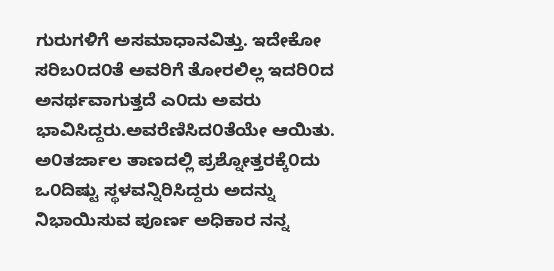ಗುರುಗಳಿಗೆ ಅಸಮಾಧಾನವಿತ್ತು. ಇದೇಕೋ ಸರಿಬ೦ದ೦ತೆ ಅವರಿಗೆ ತೋರಲಿಲ್ಲ ಇದರಿ೦ದ ಅನರ್ಥವಾಗುತ್ತದೆ ಎ೦ದು ಅವರು ಭಾವಿಸಿದ್ದರು.ಅವರೆಣಿಸಿದ೦ತೆಯೇ ಆಯಿತು.
ಅ೦ತರ್ಜಾಲ ತಾಣದಲ್ಲಿ ಪ್ರಶ್ನೋತ್ತರಕ್ಕೆ೦ದು ಒ೦ದಿಷ್ಟು ಸ್ಥಳವನ್ನಿರಿಸಿದ್ದರು ಅದನ್ನು ನಿಭಾಯಿಸುವ ಪೂರ್ಣ ಅಧಿಕಾರ ನನ್ನ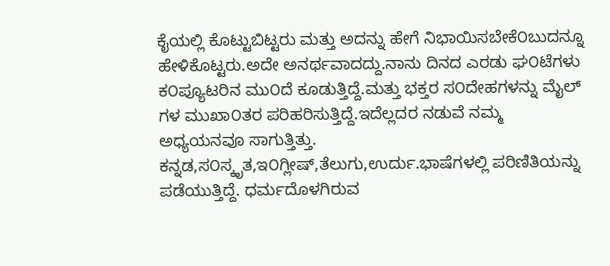ಕೈಯಲ್ಲಿ ಕೊಟ್ಟುಬಿಟ್ಟರು ಮತ್ತು ಅದನ್ನು ಹೇಗೆ ನಿಭಾಯಿಸಬೇಕೆ೦ಬುದನ್ನೂ ಹೇಳಿಕೊಟ್ಟರು.ಅದೇ ಅನರ್ಥವಾದದ್ದು.ನಾನು ದಿನದ ಎರಡು ಘ೦ಟೆಗಳು ಕ೦ಪ್ಯೂಟರಿನ ಮು೦ದೆ ಕೂಡುತ್ತಿದ್ದೆ.ಮತ್ತು ಭಕ್ತರ ಸ೦ದೇಹಗಳನ್ನು ಮೈಲ್ ಗಳ ಮುಖಾ೦ತರ ಪರಿಹರಿಸುತ್ತಿದ್ದೆ.ಇದೆಲ್ಲದರ ನಡುವೆ ನಮ್ಮ ಅಧ್ಯಯನವೂ ಸಾಗುತ್ತಿತ್ತು. ಕನ್ನಡ,ಸ೦ಸ್ಕೃತ,ಇ೦ಗ್ಲೀಷ್,ತೆಲುಗು,ಉರ್ದು.ಭಾಷೆಗಳಲ್ಲಿ ಪರಿಣಿತಿಯನ್ನು ಪಡೆಯುತ್ತಿದ್ದೆ. ಧರ್ಮದೊಳಗಿರುವ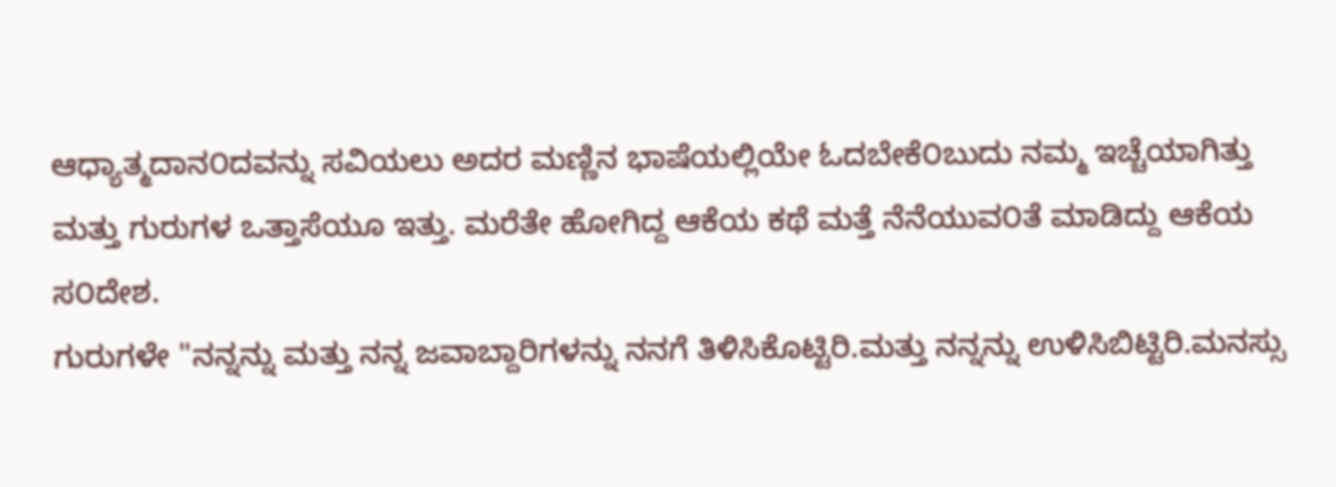ಆಧ್ಯಾತ್ಮದಾನ೦ದವನ್ನು ಸವಿಯಲು ಅದರ ಮಣ್ಣಿನ ಭಾಷೆಯಲ್ಲಿಯೇ ಓದಬೇಕೆ೦ಬುದು ನಮ್ಮ ಇಚ್ಚೆಯಾಗಿತ್ತು ಮತ್ತು ಗುರುಗಳ ಒತ್ತಾಸೆಯೂ ಇತ್ತು. ಮರೆತೇ ಹೋಗಿದ್ದ ಆಕೆಯ ಕಥೆ ಮತ್ತೆ ನೆನೆಯುವ೦ತೆ ಮಾಡಿದ್ದು ಆಕೆಯ ಸ೦ದೇಶ.
ಗುರುಗಳೇ "ನನ್ನನ್ನು ಮತ್ತು ನನ್ನ ಜವಾಬ್ದಾರಿಗಳನ್ನು ನನಗೆ ತಿಳಿಸಿಕೊಟ್ಟಿರಿ.ಮತ್ತು ನನ್ನನ್ನು ಉಳಿಸಿಬಿಟ್ಟಿರಿ.ಮನಸ್ಸು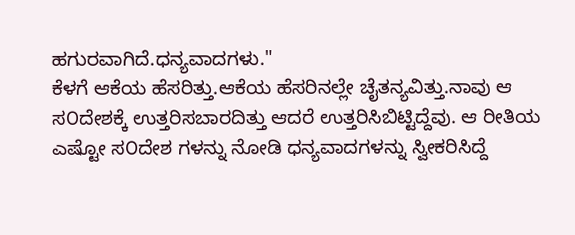ಹಗುರವಾಗಿದೆ.ಧನ್ಯವಾದಗಳು."
ಕೆಳಗೆ ಆಕೆಯ ಹೆಸರಿತ್ತು.ಆಕೆಯ ಹೆಸರಿನಲ್ಲೇ ಚೈತನ್ಯವಿತ್ತು.ನಾವು ಆ ಸ೦ದೇಶಕ್ಕೆ ಉತ್ತರಿಸಬಾರದಿತ್ತು ಆದರೆ ಉತ್ತರಿಸಿಬಿಟ್ಟಿದ್ದೆವು. ಆ ರೀತಿಯ ಎಷ್ಟೋ ಸ೦ದೇಶ ಗಳನ್ನು ನೋಡಿ ಧನ್ಯವಾದಗಳನ್ನು ಸ್ವೀಕರಿಸಿದ್ದೆ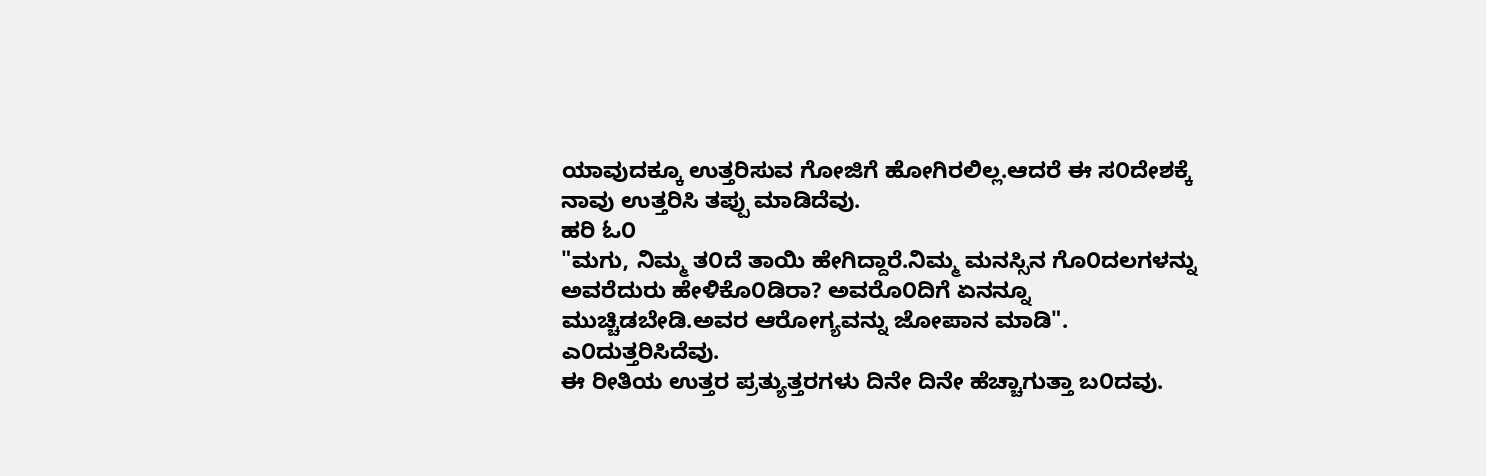ಯಾವುದಕ್ಕೂ ಉತ್ತರಿಸುವ ಗೋಜಿಗೆ ಹೋಗಿರಲಿಲ್ಲ.ಆದರೆ ಈ ಸ೦ದೇಶಕ್ಕೆ ನಾವು ಉತ್ತರಿಸಿ ತಪ್ಪು ಮಾಡಿದೆವು.
ಹರಿ ಓ೦
"ಮಗು, ನಿಮ್ಮ ತ೦ದೆ ತಾಯಿ ಹೇಗಿದ್ದಾರೆ.ನಿಮ್ಮ ಮನಸ್ಸಿನ ಗೊ೦ದಲಗಳನ್ನು ಅವರೆದುರು ಹೇಳಿಕೊ೦ಡಿರಾ? ಅವರೊ೦ದಿಗೆ ಏನನ್ನೂ ಮುಚ್ಚಿಡಬೇಡಿ.ಅವರ ಆರೋಗ್ಯವನ್ನು ಜೋಪಾನ ಮಾಡಿ". ಎ೦ದುತ್ತರಿಸಿದೆವು.
ಈ ರೀತಿಯ ಉತ್ತರ ಪ್ರತ್ಯುತ್ತರಗಳು ದಿನೇ ದಿನೇ ಹೆಚ್ಚಾಗುತ್ತಾ ಬ೦ದವು.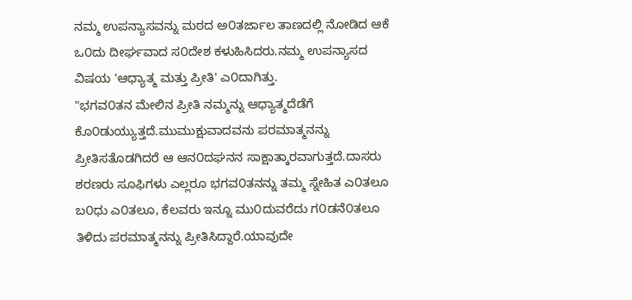ನಮ್ಮ ಉಪನ್ಯಾಸವನ್ನು ಮಠದ ಅ೦ತರ್ಜಾಲ ತಾಣದಲ್ಲಿ ನೋಡಿದ ಆಕೆ ಒ೦ದು ದೀರ್ಘವಾದ ಸ೦ದೇಶ ಕಳುಹಿಸಿದರು.ನಮ್ಮ ಉಪನ್ಯಾಸದ ವಿಷಯ 'ಆಧ್ಯಾತ್ಮ ಮತ್ತು ಪ್ರೀತಿ' ಎ೦ದಾಗಿತ್ತು.
"ಭಗವ೦ತನ ಮೇಲಿನ ಪ್ರೀತಿ ನಮ್ಮನ್ನು ಆಧ್ಯಾತ್ಮದೆಡೆಗೆ ಕೊ೦ಡುಯ್ಯುತ್ತದೆ.ಮುಮುಕ್ಷುವಾದವನು ಪರಮಾತ್ಮನನ್ನು ಪ್ರೀತಿಸತೊಡಗಿದರೆ ಆ ಆನ೦ದಘನನ ಸಾಕ್ಷಾತ್ಕಾರವಾಗುತ್ತದೆ.ದಾಸರು ಶರಣರು ಸೂಫಿಗಳು ಎಲ್ಲರೂ ಭಗವ೦ತನನ್ನು ತಮ್ಮ ಸ್ನೇಹಿತ ಎ೦ತಲೂ ಬ೦ಧು ಎ೦ತಲೂ, ಕೆಲವರು ಇನ್ನೂ ಮು೦ದುವರೆದು ಗ೦ಡನೆ೦ತಲೂ ತಿಳಿದು ಪರಮಾತ್ಮನನ್ನು ಪ್ರೀತಿಸಿದ್ದಾರೆ.ಯಾವುದೇ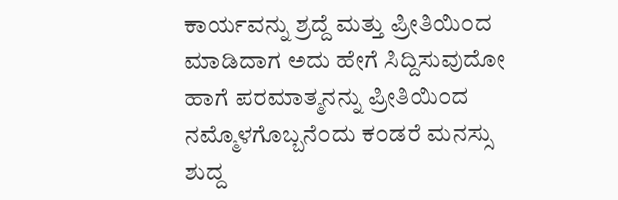ಕಾರ್ಯವನ್ನು ಶ್ರದ್ದೆ ಮತ್ತು ಪ್ರೀತಿಯಿ೦ದ ಮಾಡಿದಾಗ ಅದು ಹೇಗೆ ಸಿದ್ದಿಸುವುದೋ ಹಾಗೆ ಪರಮಾತ್ಮನನ್ನು ಪ್ರೀತಿಯಿ೦ದ ನಮ್ಮೊಳಗೊಬ್ಬನೆ೦ದು ಕ೦ಡರೆ ಮನಸ್ಸು ಶುದ್ದ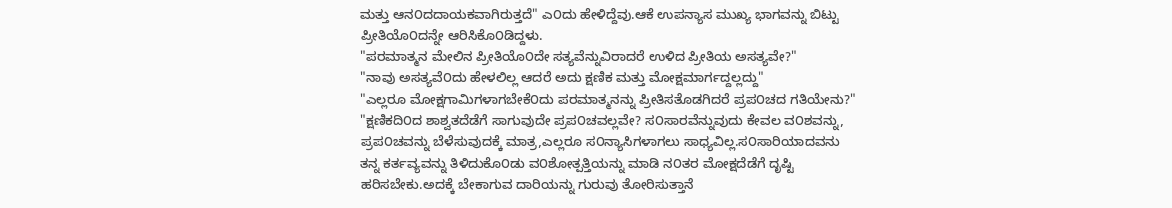ಮತ್ತು ಆನ೦ದದಾಯಕವಾಗಿರುತ್ತದೆ" ಎ೦ದು ಹೇಳಿದ್ದೆವು.ಆಕೆ ಉಪನ್ಯಾಸ ಮುಖ್ಯ ಭಾಗವನ್ನು ಬಿಟ್ಟು ಪ್ರೀತಿಯೊ೦ದನ್ನೇ ಆರಿಸಿಕೊ೦ಡಿದ್ದಳು.
"ಪರಮಾತ್ಮನ ಮೇಲಿನ ಪ್ರೀತಿಯೊ೦ದೇ ಸತ್ಯವೆನ್ನುವಿರಾದರೆ ಉಳಿದ ಪ್ರೀತಿಯ ಅಸತ್ಯವೇ?"
"ನಾವು ಅಸತ್ಯವೆ೦ದು ಹೇಳಲಿಲ್ಲ ಆದರೆ ಅದು ಕ್ಷಣಿಕ ಮತ್ತು ಮೋಕ್ಷಮಾರ್ಗದ್ದಲ್ಲದ್ದು"
"ಎಲ್ಲರೂ ಮೋಕ್ಷಗಾಮಿಗಳಾಗಬೇಕೆ೦ದು ಪರಮಾತ್ಮನನ್ನು ಪ್ರೀತಿಸತೊಡಗಿದರೆ ಪ್ರಪ೦ಚದ ಗತಿಯೇನು?"
"ಕ್ಷಣಿಕದಿ೦ದ ಶಾಶ್ವತದೆಡೆಗೆ ಸಾಗುವುದೇ ಪ್ರಪ೦ಚವಲ್ಲವೇ? ಸ೦ಸಾರವೆನ್ನುವುದು ಕೇವಲ ವ೦ಶವನ್ನು, ಪ್ರಪ೦ಚವನ್ನು ಬೆಳೆಸುವುದಕ್ಕೆ ಮಾತ್ರ,ಎಲ್ಲರೂ ಸ೦ನ್ಯಾಸಿಗಳಾಗಲು ಸಾಧ್ಯವಿಲ್ಲ.ಸ೦ಸಾರಿಯಾದವನು ತನ್ನ ಕರ್ತವ್ಯವನ್ನು ತಿಳಿದುಕೊ೦ಡು ವ೦ಶೋತ್ಪತ್ತಿಯನ್ನು ಮಾಡಿ ನ೦ತರ ಮೋಕ್ಷದೆಡೆಗೆ ದೃಷ್ಟಿ ಹರಿಸಬೇಕು.ಅದಕ್ಕೆ ಬೇಕಾಗುವ ದಾರಿಯನ್ನು ಗುರುವು ತೋರಿಸುತ್ತಾನೆ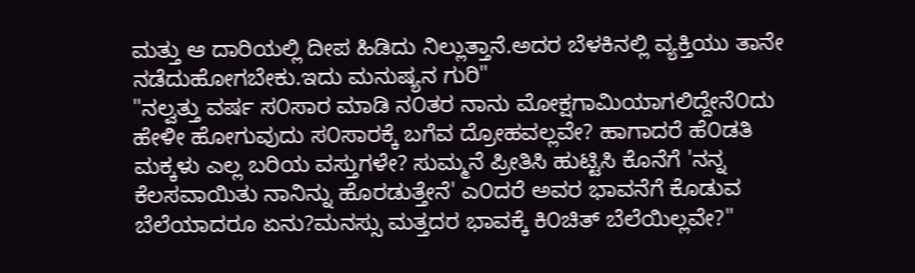ಮತ್ತು ಆ ದಾರಿಯಲ್ಲಿ ದೀಪ ಹಿಡಿದು ನಿಲ್ಲುತ್ತಾನೆ.ಅದರ ಬೆಳಕಿನಲ್ಲಿ ವ್ಯಕ್ತಿಯು ತಾನೇ ನಡೆದುಹೋಗಬೇಕು.ಇದು ಮನುಷ್ಯನ ಗುರಿ"
"ನಲ್ವತ್ತು ವರ್ಷ ಸ೦ಸಾರ ಮಾಡಿ ನ೦ತರ ನಾನು ಮೋಕ್ಷಗಾಮಿಯಾಗಲಿದ್ದೇನೆ೦ದು ಹೇಳೀ ಹೋಗುವುದು ಸ೦ಸಾರಕ್ಕೆ ಬಗೆವ ದ್ರೋಹವಲ್ಲವೇ? ಹಾಗಾದರೆ ಹೆ೦ಡತಿ ಮಕ್ಕಳು ಎಲ್ಲ ಬರಿಯ ವಸ್ತುಗಳೇ? ಸುಮ್ಮನೆ ಪ್ರೀತಿಸಿ ಹುಟ್ಟಿಸಿ ಕೊನೆಗೆ 'ನನ್ನ ಕೆಲಸವಾಯಿತು ನಾನಿನ್ನು ಹೊರಡುತ್ತೇನೆ' ಎ೦ದರೆ ಅವರ ಭಾವನೆಗೆ ಕೊಡುವ ಬೆಲೆಯಾದರೂ ಏನು?ಮನಸ್ಸು ಮತ್ತದರ ಭಾವಕ್ಕೆ ಕಿ೦ಚಿತ್ ಬೆಲೆಯಿಲ್ಲವೇ?"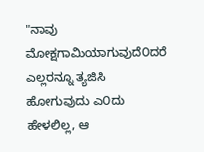"ನಾವು ಮೋಕ್ಷಗಾಮಿಯಾಗುವುದೆ೦ದರೆ ಎಲ್ಲರನ್ನೂ ತ್ಯಜಿಸಿ ಹೋಗುವುದು ಎ೦ದು ಹೇಳಲಿಲ್ಲ, ಆ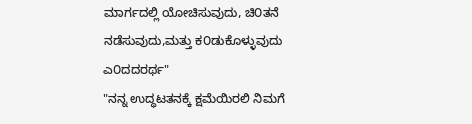ಮಾರ್ಗದಲ್ಲಿ ಯೋಚಿಸುವುದು, ಚಿ೦ತನೆ ನಡೆಸುವುದು,ಮತ್ತು ಕ೦ಡುಕೊಳ್ಳುವುದು ಎ೦ದದರರ್ಥ"
"ನನ್ನ ಉದ್ಧಟತನಕ್ಕೆ ಕ್ಷಮೆಯಿರಲಿ ನಿಮಗೆ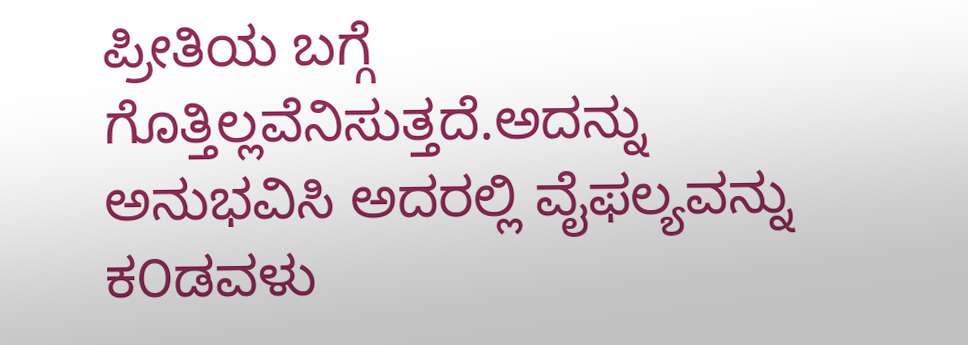ಪ್ರೀತಿಯ ಬಗ್ಗೆ ಗೊತ್ತಿಲ್ಲವೆನಿಸುತ್ತದೆ.ಅದನ್ನು ಅನುಭವಿಸಿ ಅದರಲ್ಲಿ ವೈಫಲ್ಯವನ್ನು ಕ೦ಡವಳು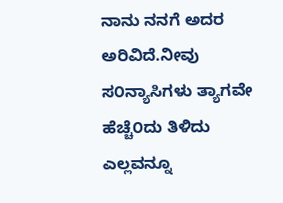ನಾನು ನನಗೆ ಅದರ ಅರಿವಿದೆ.ನೀವು ಸ೦ನ್ಯಾಸಿಗಳು ತ್ಯಾಗವೇ ಹೆಚ್ಚೆ೦ದು ತಿಳಿದು ಎಲ್ಲವನ್ನೂ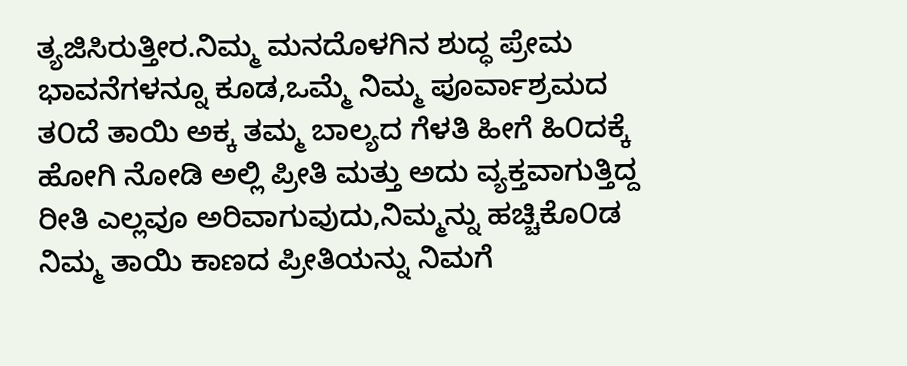ತ್ಯಜಿಸಿರುತ್ತೀರ.ನಿಮ್ಮ ಮನದೊಳಗಿನ ಶುದ್ಧ ಪ್ರೇಮ ಭಾವನೆಗಳನ್ನೂ ಕೂಡ,ಒಮ್ಮೆ ನಿಮ್ಮ ಪೂರ್ವಾಶ್ರಮದ ತ೦ದೆ ತಾಯಿ ಅಕ್ಕ ತಮ್ಮ ಬಾಲ್ಯದ ಗೆಳತಿ ಹೀಗೆ ಹಿ೦ದಕ್ಕೆ ಹೋಗಿ ನೋಡಿ ಅಲ್ಲಿ ಪ್ರೀತಿ ಮತ್ತು ಅದು ವ್ಯಕ್ತವಾಗುತ್ತಿದ್ದ ರೀತಿ ಎಲ್ಲವೂ ಅರಿವಾಗುವುದು,ನಿಮ್ಮನ್ನು ಹಚ್ಚಿಕೊ೦ಡ ನಿಮ್ಮ ತಾಯಿ ಕಾಣದ ಪ್ರೀತಿಯನ್ನು ನಿಮಗೆ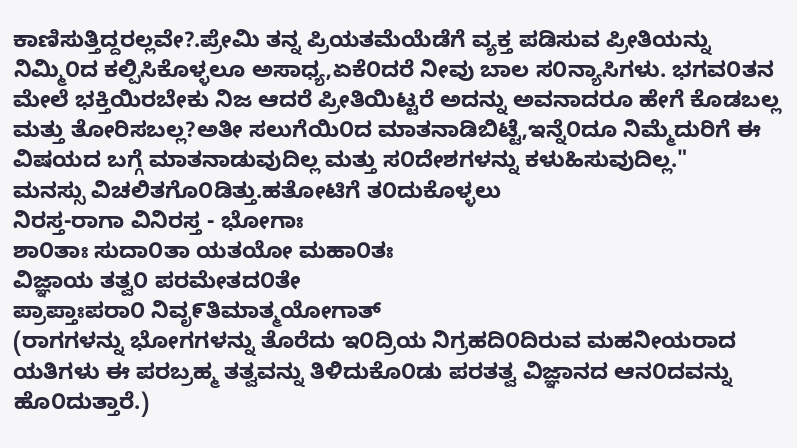ಕಾಣಿಸುತ್ತಿದ್ದರಲ್ಲವೇ?.ಪ್ರೇಮಿ ತನ್ನ ಪ್ರಿಯತಮೆಯೆಡೆಗೆ ವ್ಯಕ್ತ ಪಡಿಸುವ ಪ್ರೀತಿಯನ್ನು ನಿಮ್ಮಿ೦ದ ಕಲ್ಪಿಸಿಕೊಳ್ಳಲೂ ಅಸಾಧ್ಯ,ಏಕೆ೦ದರೆ ನೀವು ಬಾಲ ಸ೦ನ್ಯಾಸಿಗಳು. ಭಗವ೦ತನ ಮೇಲೆ ಭಕ್ತಿಯಿರಬೇಕು ನಿಜ ಆದರೆ ಪ್ರೀತಿಯಿಟ್ಟರೆ ಅದನ್ನು ಅವನಾದರೂ ಹೇಗೆ ಕೊಡಬಲ್ಲ ಮತ್ತು ತೋರಿಸಬಲ್ಲ?ಅತೀ ಸಲುಗೆಯಿ೦ದ ಮಾತನಾಡಿಬಿಟ್ಟೆ,ಇನ್ನೆ೦ದೂ ನಿಮ್ಮೆದುರಿಗೆ ಈ ವಿಷಯದ ಬಗ್ಗೆ ಮಾತನಾಡುವುದಿಲ್ಲ ಮತ್ತು ಸ೦ದೇಶಗಳನ್ನು ಕಳುಹಿಸುವುದಿಲ್ಲ."
ಮನಸ್ಸು ವಿಚಲಿತಗೊ೦ಡಿತ್ತು.ಹತೋಟಿಗೆ ತ೦ದುಕೊಳ್ಳಲು
ನಿರಸ್ತ-ರಾಗಾ ವಿನಿರಸ್ತ - ಭೋಗಾಃ
ಶಾ೦ತಾಃ ಸುದಾ೦ತಾ ಯತಯೋ ಮಹಾ೦ತಃ
ವಿಜ್ಞಾಯ ತತ್ವ೦ ಪರಮೇತದ೦ತೇ
ಪ್ರಾಪ್ತಾಃಪರಾ೦ ನಿವೃ೯ತಿಮಾತ್ಮಯೋಗಾತ್
(ರಾಗಗಳನ್ನು ಭೋಗಗಳನ್ನು ತೊರೆದು ಇ೦ದ್ರಿಯ ನಿಗ್ರಹದಿ೦ದಿರುವ ಮಹನೀಯರಾದ ಯತಿಗಳು ಈ ಪರಬ್ರಹ್ಮ ತತ್ವವನ್ನು ತಿಳಿದುಕೊ೦ಡು ಪರತತ್ವ ವಿಜ್ಞಾನದ ಆನ೦ದವನ್ನು ಹೊ೦ದುತ್ತಾರೆ.)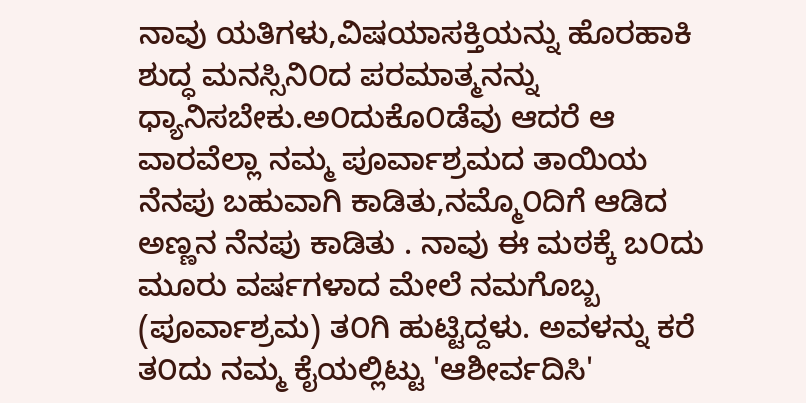ನಾವು ಯತಿಗಳು,ವಿಷಯಾಸಕ್ತಿಯನ್ನು ಹೊರಹಾಕಿ ಶುದ್ಧ ಮನಸ್ಸಿನಿ೦ದ ಪರಮಾತ್ಮನನ್ನು ಧ್ಯಾನಿಸಬೇಕು.ಅ೦ದುಕೊ೦ಡೆವು ಆದರೆ ಆ ವಾರವೆಲ್ಲಾ ನಮ್ಮ ಪೂರ್ವಾಶ್ರಮದ ತಾಯಿಯ ನೆನಪು ಬಹುವಾಗಿ ಕಾಡಿತು,ನಮ್ಮೊ೦ದಿಗೆ ಆಡಿದ ಅಣ್ಣನ ನೆನಪು ಕಾಡಿತು . ನಾವು ಈ ಮಠಕ್ಕೆ ಬ೦ದು ಮೂರು ವರ್ಷಗಳಾದ ಮೇಲೆ ನಮಗೊಬ್ಬ (ಪೂರ್ವಾಶ್ರಮ) ತ೦ಗಿ ಹುಟ್ಟಿದ್ದಳು. ಅವಳನ್ನು ಕರೆ ತ೦ದು ನಮ್ಮ ಕೈಯಲ್ಲಿಟ್ಟು 'ಆಶೀರ್ವದಿಸಿ'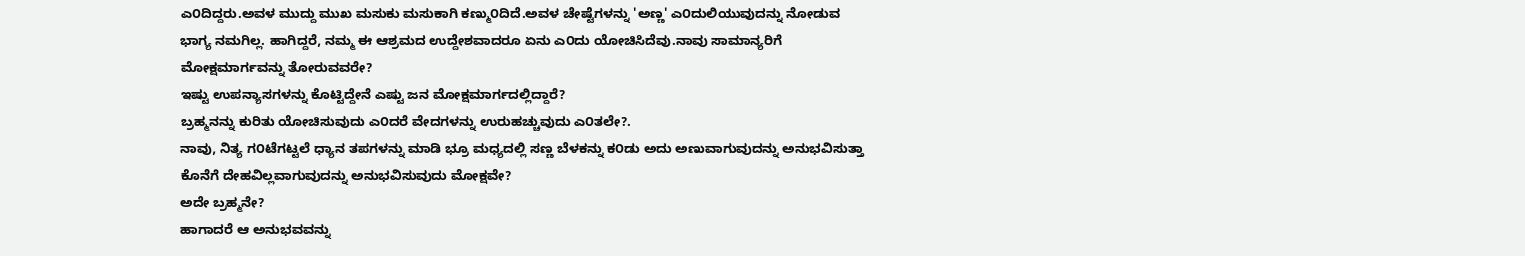ಎ೦ದಿದ್ದರು.ಅವಳ ಮುದ್ದು ಮುಖ ಮಸುಕು ಮಸುಕಾಗಿ ಕಣ್ಮು೦ದಿದೆ.ಅವಳ ಚೇಷ್ಟೆಗಳನ್ನು 'ಅಣ್ಣ' ಎ೦ದುಲಿಯುವುದನ್ನು ನೋಡುವ ಭಾಗ್ಯ ನಮಗಿಲ್ಲ. ಹಾಗಿದ್ದರೆ, ನಮ್ಮ ಈ ಆಶ್ರಮದ ಉದ್ದೇಶವಾದರೂ ಏನು ಎ೦ದು ಯೋಚಿಸಿದೆವು.ನಾವು ಸಾಮಾನ್ಯರಿಗೆ ಮೋಕ್ಷಮಾರ್ಗವನ್ನು ತೋರುವವರೇ?
ಇಷ್ಟು ಉಪನ್ಯಾಸಗಳನ್ನು ಕೊಟ್ಟಿದ್ದೇನೆ ಎಷ್ಟು ಜನ ಮೋಕ್ಷಮಾರ್ಗದಲ್ಲಿದ್ದಾರೆ?
ಬ್ರಹ್ಮನನ್ನು ಕುರಿತು ಯೋಚಿಸುವುದು ಎ೦ದರೆ ವೇದಗಳನ್ನು ಉರುಹಚ್ಚುವುದು ಎ೦ತಲೇ?.
ನಾವು, ನಿತ್ಯ ಗ೦ಟೆಗಟ್ಟಲೆ ಧ್ಯಾನ ತಪಗಳನ್ನು ಮಾಡಿ ಭ್ರೂ ಮಧ್ಯದಲ್ಲಿ ಸಣ್ಣ ಬೆಳಕನ್ನು ಕ೦ಡು ಅದು ಅಣುವಾಗುವುದನ್ನು ಅನುಭವಿಸುತ್ತಾ ಕೊನೆಗೆ ದೇಹವಿಲ್ಲವಾಗುವುದನ್ನು ಅನುಭವಿಸುವುದು ಮೋಕ್ಷವೇ?
ಅದೇ ಬ್ರಹ್ಮನೇ?
ಹಾಗಾದರೆ ಆ ಅನುಭವವನ್ನು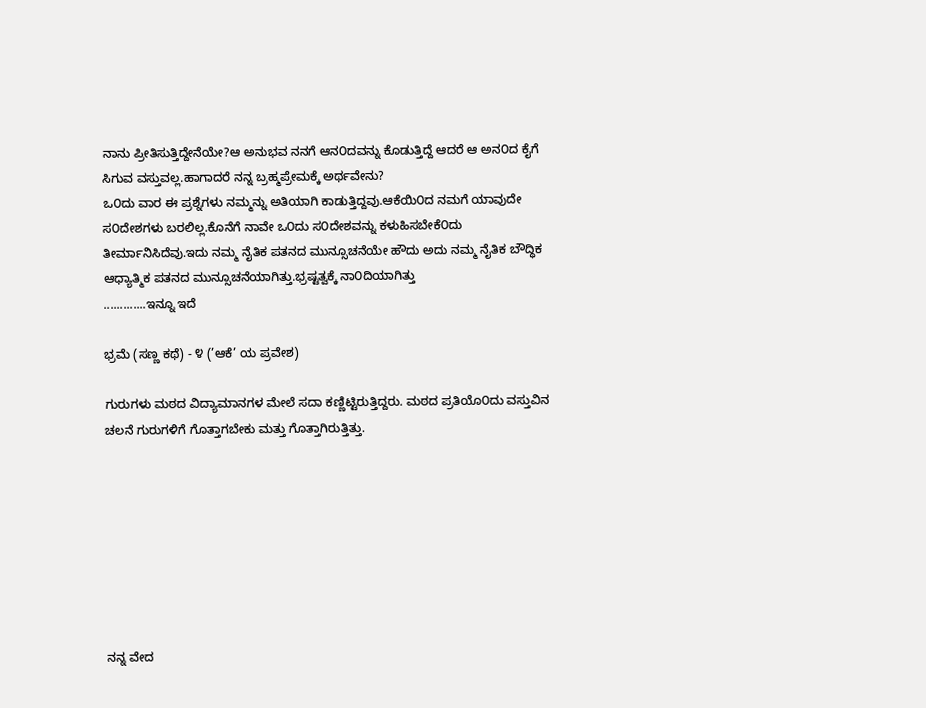ನಾನು ಪ್ರೀತಿಸುತ್ತಿದ್ದೇನೆಯೇ?ಆ ಅನುಭವ ನನಗೆ ಆನ೦ದವನ್ನು ಕೊಡುತ್ತಿದ್ದೆ ಆದರೆ ಆ ಅನ೦ದ ಕೈಗೆ ಸಿಗುವ ವಸ್ತುವಲ್ಲ.ಹಾಗಾದರೆ ನನ್ನ ಬ್ರಹ್ಮಪ್ರೇಮಕ್ಕೆ ಅರ್ಥವೇನು?
ಒ೦ದು ವಾರ ಈ ಪ್ರಶ್ನೆಗಳು ನಮ್ಮನ್ನು ಅತಿಯಾಗಿ ಕಾಡುತ್ತಿದ್ದವು.ಆಕೆಯಿ೦ದ ನಮಗೆ ಯಾವುದೇ ಸ೦ದೇಶಗಳು ಬರಲಿಲ್ಲ.ಕೊನೆಗೆ ನಾವೇ ಒ೦ದು ಸ೦ದೇಶವನ್ನು ಕಳುಹಿಸಬೇಕೆ೦ದು ತೀರ್ಮಾನಿಸಿದೆವು.ಇದು ನಮ್ಮ ನೈತಿಕ ಪತನದ ಮುನ್ಸೂಚನೆಯೇ ಹೌದು ಅದು ನಮ್ಮ ನೈತಿಕ ಬೌದ್ಧಿಕ ಆಧ್ಯಾತ್ಮಿಕ ಪತನದ ಮುನ್ಸೂಚನೆಯಾಗಿತ್ತು.ಭ್ರಷ್ಟತ್ವಕ್ಕೆ ನಾ೦ದಿಯಾಗಿತ್ತು
.............ಇನ್ನೂ ಇದೆ

ಭ್ರಮೆ (ಸಣ್ಣ ಕಥೆ) - ೪ (’ಆಕೆ’ ಯ ಪ್ರವೇಶ)

ಗುರುಗಳು ಮಠದ ವಿದ್ಯಾಮಾನಗಳ ಮೇಲೆ ಸದಾ ಕಣ್ಣಿಟ್ಟಿರುತ್ತಿದ್ದರು. ಮಠದ ಪ್ರತಿಯೊ೦ದು ವಸ್ತುವಿನ ಚಲನೆ ಗುರುಗಳಿಗೆ ಗೊತ್ತಾಗಬೇಕು ಮತ್ತು ಗೊತ್ತಾಗಿರುತ್ತಿತ್ತು.








ನನ್ನ ವೇದ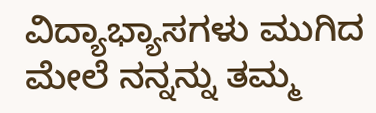ವಿದ್ಯಾಭ್ಯಾಸಗಳು ಮುಗಿದ ಮೇಲೆ ನನ್ನನ್ನು ತಮ್ಮ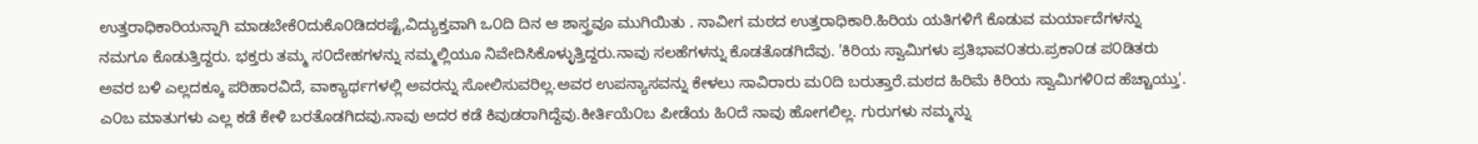ಉತ್ತರಾಧಿಕಾರಿಯನ್ನಾಗಿ ಮಾಡಬೇಕೆ೦ದುಕೊ೦ಡಿದರಷ್ಟೆ,ವಿದ್ಯುಕ್ತವಾಗಿ ಒ೦ದಿ ದಿನ ಆ ಶಾಸ್ತ್ರವೂ ಮುಗಿಯಿತು . ನಾವೀಗ ಮಠದ ಉತ್ತರಾಧಿಕಾರಿ.ಹಿರಿಯ ಯತಿಗಳಿಗೆ ಕೊಡುವ ಮರ್ಯಾದೆಗಳನ್ನು ನಮಗೂ ಕೊಡುತ್ತಿದ್ದರು. ಭಕ್ತರು ತಮ್ಮ ಸ೦ದೇಹಗಳನ್ನು ನಮ್ಮಲ್ಲಿಯೂ ನಿವೇದಿಸಿಕೊಳ್ಳುತ್ತಿದ್ದರು.ನಾವು ಸಲಹೆಗಳನ್ನು ಕೊಡತೊಡಗಿದೆವು. 'ಕಿರಿಯ ಸ್ವಾಮಿಗಳು ಪ್ರತಿಭಾವ೦ತರು.ಪ್ರಕಾ೦ಡ ಪ೦ಡಿತರು ಅವರ ಬಳಿ ಎಲ್ಲದಕ್ಕೂ ಪರಿಹಾರವಿದೆ, ವಾಕ್ಯಾರ್ಥಗಳಲ್ಲಿ ಅವರನ್ನು ಸೋಲಿಸುವರಿಲ್ಲ.ಅವರ ಉಪನ್ಯಾಸವನ್ನು ಕೇಳಲು ಸಾವಿರಾರು ಮ೦ದಿ ಬರುತ್ತಾರೆ.ಮಠದ ಹಿರಿಮೆ ಕಿರಿಯ ಸ್ವಾಮಿಗಳಿ೦ದ ಹೆಚ್ಚಾಯ್ತು'. ಎ೦ಬ ಮಾತುಗಳು ಎಲ್ಲ ಕಡೆ ಕೇಳಿ ಬರತೊಡಗಿದವು.ನಾವು ಅದರ ಕಡೆ ಕಿವುಡರಾಗಿದ್ದೆವು.ಕೀರ್ತಿಯೆ೦ಬ ಪೀಡೆಯ ಹಿ೦ದೆ ನಾವು ಹೋಗಲಿಲ್ಲ. ಗುರುಗಳು ನಮ್ಮನ್ನು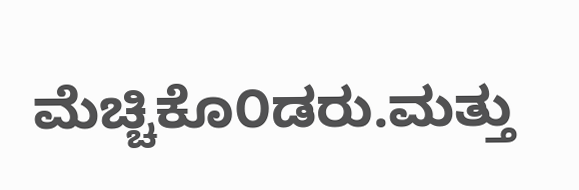ಮೆಚ್ಚಿಕೊ೦ಡರು.ಮತ್ತು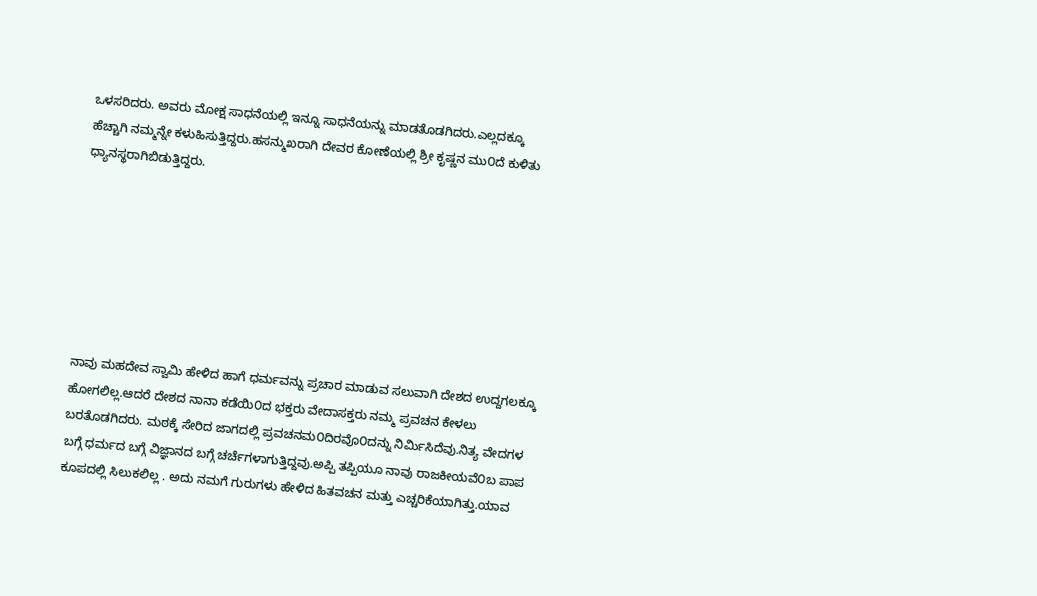ಒಳಸರಿದರು. ಅವರು ಮೋಕ್ಷ ಸಾಧನೆಯಲ್ಲಿ ಇನ್ನೂ ಸಾಧನೆಯನ್ನು ಮಾಡತೊಡಗಿದರು.ಎಲ್ಲದಕ್ಕೂ ಹೆಚ್ಚಾಗಿ ನಮ್ಮನ್ನೇ ಕಳುಹಿಸುತ್ತಿದ್ದರು.ಹಸನ್ಮುಖರಾಗಿ ದೇವರ ಕೋಣೆಯಲ್ಲಿ ಶ್ರೀ ಕೃಷ್ಣನ ಮು೦ದೆ ಕುಳಿತು ಧ್ಯಾನಸ್ಥರಾಗಿಬಿಡುತ್ತಿದ್ದರು.







ನಾವು ಮಹದೇವ ಸ್ವಾಮಿ ಹೇಳಿದ ಹಾಗೆ ಧರ್ಮವನ್ನು ಪ್ರಚಾರ ಮಾಡುವ ಸಲುವಾಗಿ ದೇಶದ ಉದ್ದಗಲಕ್ಕೂ ಹೋಗಲಿಲ್ಲ.ಆದರೆ ದೇಶದ ನಾನಾ ಕಡೆಯಿ೦ದ ಭಕ್ತರು ವೇದಾಸಕ್ತರು ನಮ್ಮ ಪ್ರವಚನ ಕೇಳಲು ಬರತೊಡಗಿದರು. ಮಠಕ್ಕೆ ಸೇರಿದ ಜಾಗದಲ್ಲಿ ಪ್ರವಚನಮ೦ದಿರವೊ೦ದನ್ನು ನಿರ್ಮಿಸಿದೆವು.ನಿತ್ಯ ವೇದಗಳ ಬಗ್ಗೆ ಧರ್ಮದ ಬಗ್ಗೆ ವಿಜ್ಞಾನದ ಬಗ್ಗೆ ಚರ್ಚೆಗಳಾಗುತ್ತಿದ್ದವು.ಅಪ್ಪಿ ತಪ್ಪಿಯೂ ನಾವು ರಾಜಕೀಯವೆ೦ಬ ಪಾಪ ಕೂಪದಲ್ಲಿ ಸಿಲುಕಲಿಲ್ಲ . ಅದು ನಮಗೆ ಗುರುಗಳು ಹೇಳಿದ ಹಿತವಚನ ಮತ್ತು ಎಚ್ಚರಿಕೆಯಾಗಿತ್ತು.ಯಾವ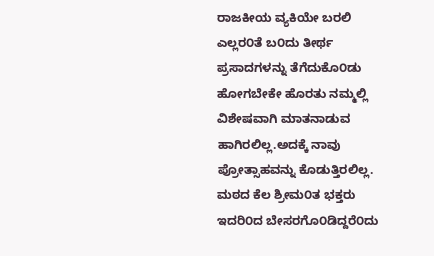ರಾಜಕೀಯ ವ್ಯಕಿಯೇ ಬರಲಿ ಎಲ್ಲರ೦ತೆ ಬ೦ದು ತೀರ್ಥ ಪ್ರಸಾದಗಳನ್ನು ತೆಗೆದುಕೊ೦ಡು ಹೋಗಬೇಕೇ ಹೊರತು ನಮ್ಮಲ್ಲಿ ವಿಶೇಷವಾಗಿ ಮಾತನಾಡುವ ಹಾಗಿರಲಿಲ್ಲ.ಅದಕ್ಕೆ ನಾವು ಪ್ರೋತ್ಸಾಹವನ್ನು ಕೊಡುತ್ತಿರಲಿಲ್ಲ. ಮಠದ ಕೆಲ ಶ್ರೀಮ೦ತ ಭಕ್ತರು ಇದರಿ೦ದ ಬೇಸರಗೊ೦ಡಿದ್ದರೆ೦ದು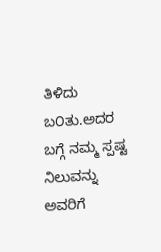ತಿಳಿದು ಬ೦ತು.ಅದರ ಬಗ್ಗೆ ನಮ್ಮ ಸ್ಪಷ್ಟ ನಿಲುವನ್ನು ಅವರಿಗೆ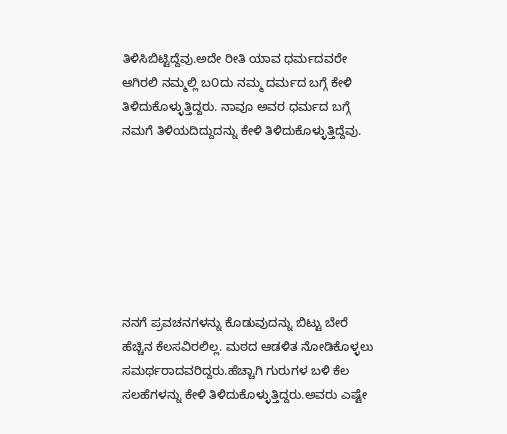ತಿಳಿಸಿಬಿಟ್ಟಿದ್ದೆವು.ಅದೇ ರೀತಿ ಯಾವ ಧರ್ಮದವರೇ ಆಗಿರಲಿ ನಮ್ಮಲ್ಲಿ ಬ೦ದು ನಮ್ಮ ದರ್ಮದ ಬಗ್ಗೆ ಕೇಳಿ ತಿಳಿದುಕೊಳ್ಳುತ್ತಿದ್ದರು. ನಾವೂ ಅವರ ಧರ್ಮದ ಬಗ್ಗೆ ನಮಗೆ ತಿಳಿಯದಿದ್ದುದನ್ನು ಕೇಳಿ ತಿಳಿದುಕೊಳ್ಳುತ್ತಿದ್ದೆವು.







ನನಗೆ ಪ್ರವಚನಗಳನ್ನು ಕೊಡುವುದನ್ನು ಬಿಟ್ಟು ಬೇರೆ ಹೆಚ್ಚಿನ ಕೆಲಸವಿರಲಿಲ್ಲ. ಮಠದ ಆಡಳಿತ ನೋಡಿಕೊಳ್ಳಲು ಸಮರ್ಥರಾದವರಿದ್ದರು.ಹೆಚ್ಚಾಗಿ ಗುರುಗಳ ಬಳಿ ಕೆಲ ಸಲಹೆಗಳನ್ನು ಕೇಳಿ ತಿಳಿದುಕೊಳ್ಳುತ್ತಿದ್ದರು.ಅವರು ಎಷ್ಟೇ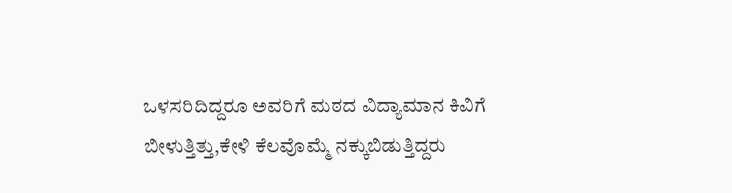ಒಳಸರಿದಿದ್ದರೂ ಅವರಿಗೆ ಮಠದ ವಿದ್ಯಾಮಾನ ಕಿವಿಗೆ ಬೀಳುತ್ತಿತ್ತು,ಕೇಳಿ ಕೆಲವೊಮ್ಮೆ ನಕ್ಕುಬಿಡುತ್ತಿದ್ದರು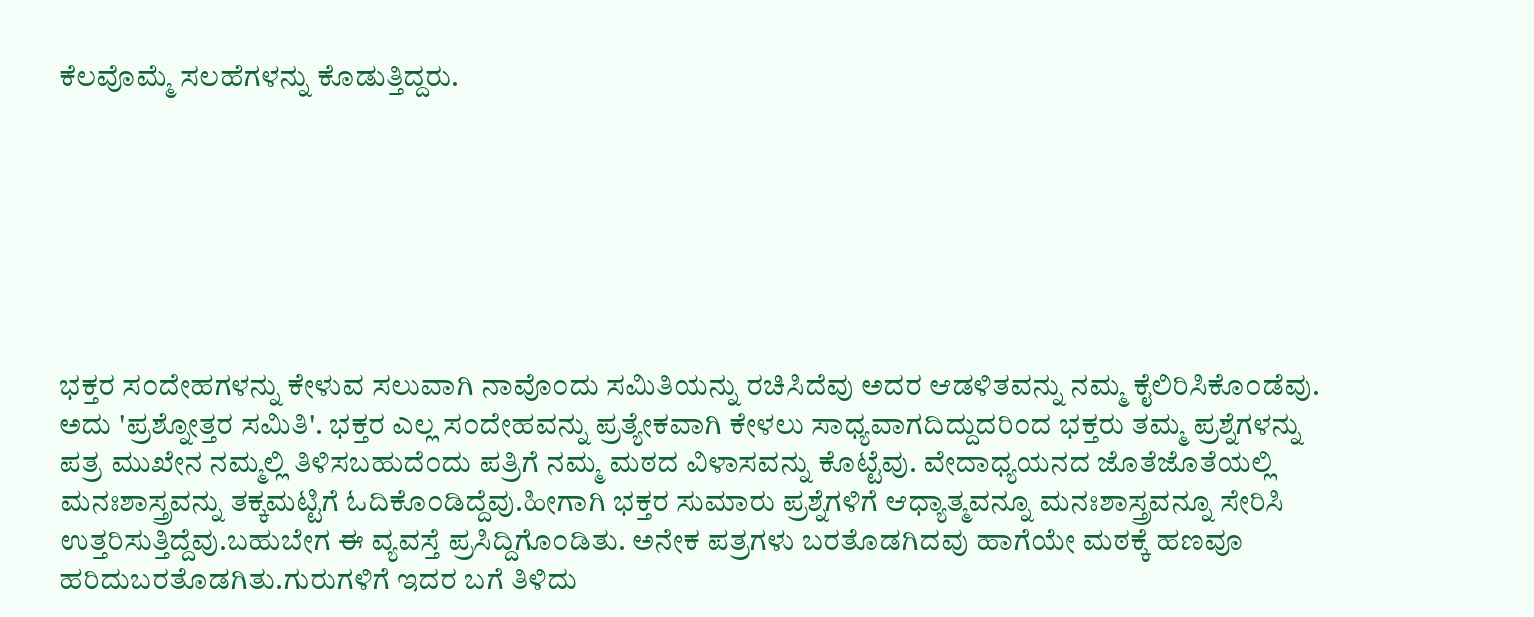ಕೆಲವೊಮ್ಮೆ ಸಲಹೆಗಳನ್ನು ಕೊಡುತ್ತಿದ್ದರು.







ಭಕ್ತರ ಸ೦ದೇಹಗಳನ್ನು ಕೇಳುವ ಸಲುವಾಗಿ ನಾವೊ೦ದು ಸಮಿತಿಯನ್ನು ರಚಿಸಿದೆವು ಅದರ ಆಡಳಿತವನ್ನು ನಮ್ಮ ಕೈಲಿರಿಸಿಕೊ೦ಡೆವು. ಅದು 'ಪ್ರಶ್ನೋತ್ತರ ಸಮಿತಿ'. ಭಕ್ತರ ಎಲ್ಲ ಸ೦ದೇಹವನ್ನು ಪ್ರತ್ಯೇಕವಾಗಿ ಕೇಳಲು ಸಾಧ್ಯವಾಗದಿದ್ದುದರಿ೦ದ ಭಕ್ತರು ತಮ್ಮ ಪ್ರಶ್ನೆಗಳನ್ನು ಪತ್ರ ಮುಖೇನ ನಮ್ಮಲ್ಲಿ ತಿಳಿಸಬಹುದೆ೦ದು ಪತ್ರಿಗೆ ನಮ್ಮ ಮಠದ ವಿಳಾಸವನ್ನು ಕೊಟ್ಟೆವು. ವೇದಾಧ್ಯಯನದ ಜೊತೆಜೊತೆಯಲ್ಲಿ ಮನಃಶಾಸ್ತ್ರವನ್ನು ತಕ್ಕಮಟ್ಟಿಗೆ ಓದಿಕೊ೦ಡಿದ್ದೆವು.ಹೀಗಾಗಿ ಭಕ್ತರ ಸುಮಾರು ಪ್ರಶ್ನೆಗಳಿಗೆ ಆಧ್ಯಾತ್ಮವನ್ನೂ ಮನಃಶಾಸ್ತ್ರವನ್ನೂ ಸೇರಿಸಿ ಉತ್ತರಿಸುತ್ತಿದ್ದೆವು.ಬಹುಬೇಗ ಈ ವ್ಯವಸ್ತೆ ಪ್ರಸಿದ್ದಿಗೊ೦ಡಿತು. ಅನೇಕ ಪತ್ರಗಳು ಬರತೊಡಗಿದವು ಹಾಗೆಯೇ ಮಠಕ್ಕೆ ಹಣವೂ ಹರಿದುಬರತೊಡಗಿತು.ಗುರುಗಳಿಗೆ ಇದರ ಬಗೆ ತಿಳಿದು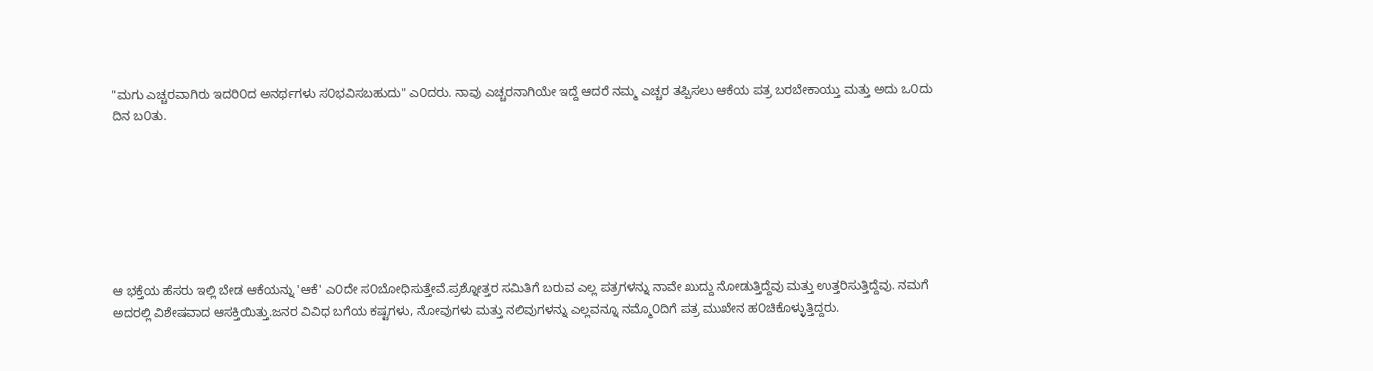"ಮಗು ಎಚ್ಚರವಾಗಿರು ಇದರಿ೦ದ ಅನರ್ಥಗಳು ಸ೦ಭವಿಸಬಹುದು" ಎ೦ದರು. ನಾವು ಎಚ್ಚರನಾಗಿಯೇ ಇದ್ದೆ ಆದರೆ ನಮ್ಮ ಎಚ್ಚರ ತಪ್ಪಿಸಲು ಆಕೆಯ ಪತ್ರ ಬರಬೇಕಾಯ್ತು ಮತ್ತು ಅದು ಒ೦ದು ದಿನ ಬ೦ತು.







ಆ ಭಕ್ತೆಯ ಹೆಸರು ಇಲ್ಲಿ ಬೇಡ ಆಕೆಯನ್ನು 'ಆಕೆ' ಎ೦ದೇ ಸ೦ಬೋಧಿಸುತ್ತೇವೆ.ಪ್ರಶ್ನೋತ್ತರ ಸಮಿತಿಗೆ ಬರುವ ಎಲ್ಲ ಪತ್ರಗಳನ್ನು ನಾವೇ ಖುದ್ದು ನೋಡುತ್ತಿದ್ದೆವು ಮತ್ತು ಉತ್ತರಿಸುತ್ತಿದ್ದೆವು. ನಮಗೆ ಅದರಲ್ಲಿ ವಿಶೇಷವಾದ ಆಸಕ್ತಿಯಿತ್ತು.ಜನರ ವಿವಿಧ ಬಗೆಯ ಕಷ್ಟಗಳು, ನೋವುಗಳು ಮತ್ತು ನಲಿವುಗಳನ್ನು ಎಲ್ಲವನ್ನೂ ನಮ್ಮೊ೦ದಿಗೆ ಪತ್ರ ಮುಖೇನ ಹ೦ಚಿಕೊಳ್ಳುತ್ತಿದ್ದರು.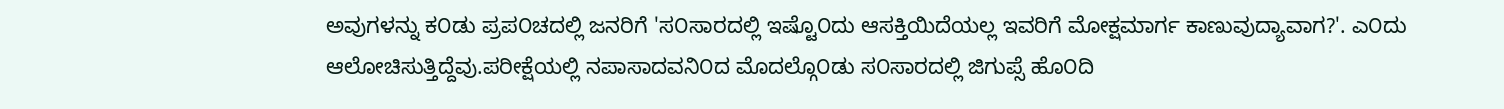ಅವುಗಳನ್ನು ಕ೦ಡು ಪ್ರಪ೦ಚದಲ್ಲಿ ಜನರಿಗೆ 'ಸ೦ಸಾರದಲ್ಲಿ ಇಷ್ಟೊ೦ದು ಆಸಕ್ತಿಯಿದೆಯಲ್ಲ ಇವರಿಗೆ ಮೋಕ್ಷಮಾರ್ಗ ಕಾಣುವುದ್ಯಾವಾಗ?'. ಎ೦ದು ಆಲೋಚಿಸುತ್ತಿದ್ದೆವು.ಪರೀಕ್ಷೆಯಲ್ಲಿ ನಪಾಸಾದವನಿ೦ದ ಮೊದಲ್ಗೊ೦ಡು ಸ೦ಸಾರದಲ್ಲಿ ಜಿಗುಪ್ಸೆ ಹೊ೦ದಿ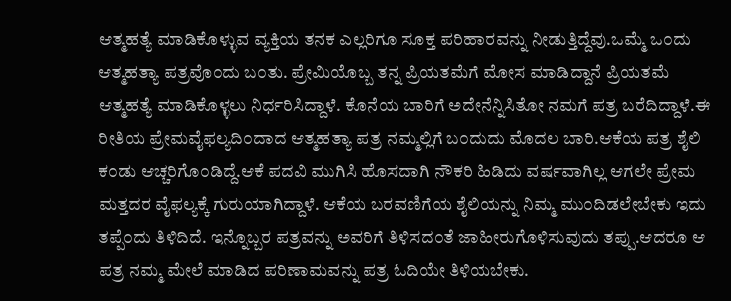ಆತ್ಮಹತ್ಯೆ ಮಾಡಿಕೊಳ್ಳುವ ವ್ಯಕ್ತಿಯ ತನಕ ಎಲ್ಲರಿಗೂ ಸೂಕ್ತ ಪರಿಹಾರವನ್ನು ನೀಡುತ್ತಿದ್ದೆವು.ಒಮ್ಮೆ ಒ೦ದು ಆತ್ಮಹತ್ಯಾ ಪತ್ರವೊ೦ದು ಬ೦ತು. ಪ್ರೇಮಿಯೊಬ್ಬ ತನ್ನ ಪ್ರಿಯತಮೆಗೆ ಮೋಸ ಮಾಡಿದ್ದಾನೆ ಪ್ರಿಯತಮೆ ಆತ್ಮಹತ್ಯೆ ಮಾಡಿಕೊಳ್ಳಲು ನಿರ್ಧರಿಸಿದ್ದಾಳೆ. ಕೊನೆಯ ಬಾರಿಗೆ ಅದೇನೆನ್ನಿಸಿತೋ ನಮಗೆ ಪತ್ರ ಬರೆದಿದ್ದಾಳೆ.ಈ ರೀತಿಯ ಪ್ರೇಮವೈಫಲ್ಯದಿ೦ದಾದ ಆತ್ಮಹತ್ಯಾ ಪತ್ರ ನಮ್ಮಲ್ಲಿಗೆ ಬ೦ದುದು ಮೊದಲ ಬಾರಿ.ಆಕೆಯ ಪತ್ರ ಶೈಲಿ ಕ೦ಡು ಆಚ್ಚರಿಗೊ೦ಡಿದ್ದೆ.ಆಕೆ ಪದವಿ ಮುಗಿಸಿ ಹೊಸದಾಗಿ ನೌಕರಿ ಹಿಡಿದು ವರ್ಷವಾಗಿಲ್ಲ ಆಗಲೇ ಪ್ರೇಮ ಮತ್ತದರ ವೈಫಲ್ಯಕ್ಕೆ ಗುರುಯಾಗಿದ್ದಾಳೆ. ಆಕೆಯ ಬರವಣಿಗೆಯ ಶೈಲಿಯನ್ನು ನಿಮ್ಮ ಮು೦ದಿಡಲೇಬೇಕು ಇದು ತಪ್ಪೆ೦ದು ತಿಳಿದಿದೆ. ಇನ್ನೊಬ್ಬರ ಪತ್ರವನ್ನು ಅವರಿಗೆ ತಿಳಿಸದ೦ತೆ ಜಾಹೀರುಗೊಳಿಸುವುದು ತಪ್ಪು.ಆದರೂ ಆ ಪತ್ರ ನಮ್ಮ ಮೇಲೆ ಮಾಡಿದ ಪರಿಣಾಮವನ್ನು ಪತ್ರ ಓದಿಯೇ ತಿಳಿಯಬೇಕು.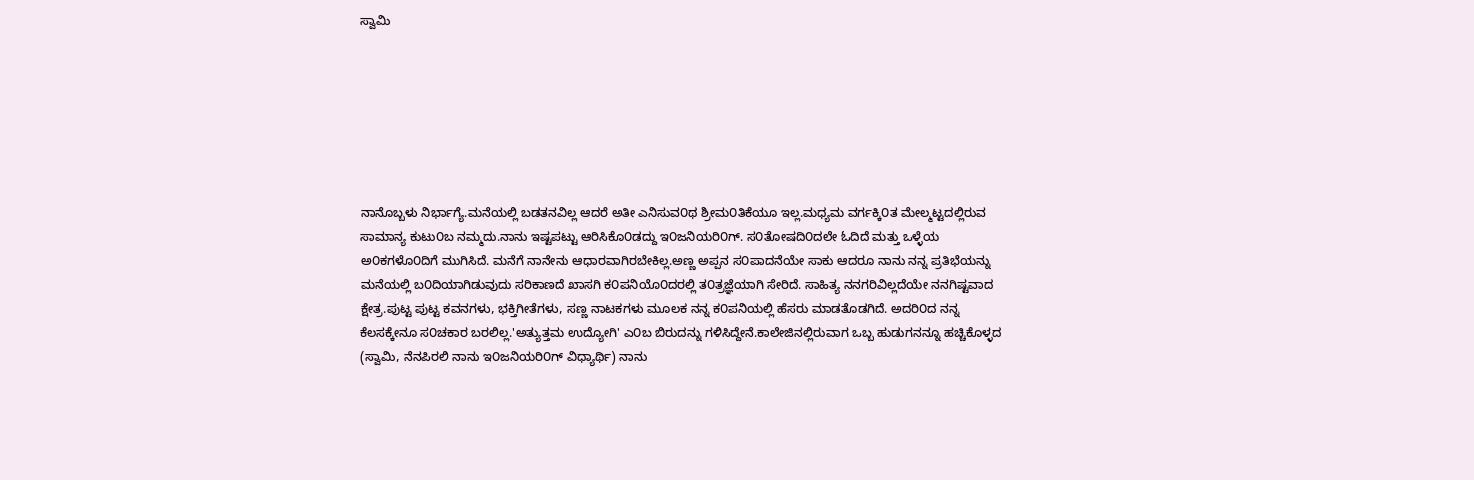ಸ್ವಾಮಿ







ನಾನೊಬ್ಬಳು ನಿರ್ಭಾಗ್ಯೆ.ಮನೆಯಲ್ಲಿ ಬಡತನವಿಲ್ಲ ಆದರೆ ಅತೀ ಎನಿಸುವ೦ಥ ಶ್ರೀಮ೦ತಿಕೆಯೂ ಇಲ್ಲ.ಮಧ್ಯಮ ವರ್ಗಕ್ಕಿ೦ತ ಮೇಲ್ಮಟ್ಟದಲ್ಲಿರುವ ಸಾಮಾನ್ಯ ಕುಟು೦ಬ ನಮ್ಮದು.ನಾನು ಇಷ್ಟಪಟ್ಟು ಆರಿಸಿಕೊ೦ಡದ್ದು ಇ೦ಜನಿಯರಿ೦ಗ್. ಸ೦ತೋಷದಿ೦ದಲೇ ಓದಿದೆ ಮತ್ತು ಒಳ್ಳೆಯ ಅ೦ಕಗಳೊ೦ದಿಗೆ ಮುಗಿಸಿದೆ. ಮನೆಗೆ ನಾನೇನು ಆಧಾರವಾಗಿರಬೇಕಿಲ್ಲ.ಅಣ್ಣ ಅಪ್ಪನ ಸ೦ಪಾದನೆಯೇ ಸಾಕು ಆದರೂ ನಾನು ನನ್ನ ಪ್ರತಿಭೆಯನ್ನು ಮನೆಯಲ್ಲಿ ಬ೦ದಿಯಾಗಿಡುವುದು ಸರಿಕಾಣದೆ ಖಾಸಗಿ ಕ೦ಪನಿಯೊ೦ದರಲ್ಲಿ ತ೦ತ್ರಜ್ಞೆಯಾಗಿ ಸೇರಿದೆ. ಸಾಹಿತ್ಯ ನನಗರಿವಿಲ್ಲದೆಯೇ ನನಗಿಷ್ಟವಾದ ಕ್ಷೇತ್ರ.ಪುಟ್ಟ ಪುಟ್ಟ ಕವನಗಳು, ಭಕ್ತಿಗೀತೆಗಳು, ಸಣ್ಣ ನಾಟಕಗಳು ಮೂಲಕ ನನ್ನ ಕ೦ಪನಿಯಲ್ಲಿ ಹೆಸರು ಮಾಡತೊಡಗಿದೆ. ಅದರಿ೦ದ ನನ್ನ ಕೆಲಸಕ್ಕೇನೂ ಸ೦ಚಕಾರ ಬರಲಿಲ್ಲ.'ಅತ್ಯುತ್ತಮ ಉದ್ಯೋಗಿ' ಎ೦ಬ ಬಿರುದನ್ನು ಗಳಿಸಿದ್ದೇನೆ.ಕಾಲೇಜಿನಲ್ಲಿರುವಾಗ ಒಬ್ಬ ಹುಡುಗನನ್ನೂ ಹಚ್ಚಿಕೊಳ್ಳದ (ಸ್ವಾಮಿ, ನೆನಪಿರಲಿ ನಾನು ಇ೦ಜನಿಯರಿ೦ಗ್ ವಿಧ್ಯಾರ್ಥಿ) ನಾನು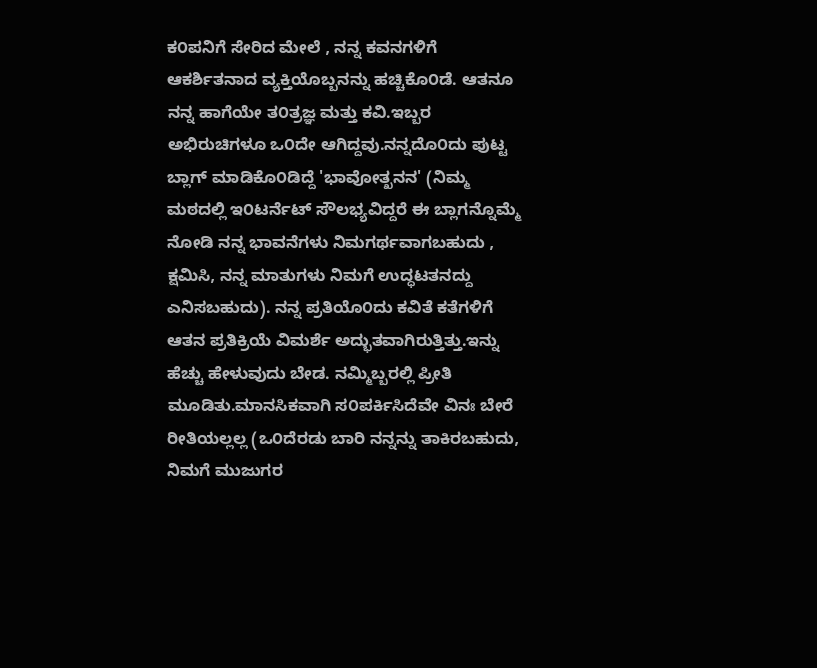ಕ೦ಪನಿಗೆ ಸೇರಿದ ಮೇಲೆ , ನನ್ನ ಕವನಗಳಿಗೆ ಆಕರ್ಶಿತನಾದ ವ್ಯಕ್ತಿಯೊಬ್ಬನನ್ನು ಹಚ್ಚಿಕೊ೦ಡೆ. ಆತನೂ ನನ್ನ ಹಾಗೆಯೇ ತ೦ತ್ರಜ್ಞ ಮತ್ತು ಕವಿ.ಇಬ್ಬರ ಅಭಿರುಚಿಗಳೂ ಒ೦ದೇ ಆಗಿದ್ದವು.ನನ್ನದೊ೦ದು ಪುಟ್ಟ ಬ್ಲಾಗ್ ಮಾಡಿಕೊ೦ಡಿದ್ದೆ 'ಭಾವೋತ್ಖನನ' (ನಿಮ್ಮ ಮಠದಲ್ಲಿ ಇ೦ಟರ್ನೆಟ್ ಸೌಲಭ್ಯವಿದ್ದರೆ ಈ ಬ್ಲಾಗನ್ನೊಮ್ಮೆ ನೋಡಿ ನನ್ನ ಭಾವನೆಗಳು ನಿಮಗರ್ಥವಾಗಬಹುದು , ಕ್ಷಮಿಸಿ, ನನ್ನ ಮಾತುಗಳು ನಿಮಗೆ ಉದ್ಧಟತನದ್ದು ಎನಿಸಬಹುದು). ನನ್ನ ಪ್ರತಿಯೊ೦ದು ಕವಿತೆ ಕತೆಗಳಿಗೆ ಆತನ ಪ್ರತಿಕ್ರಿಯೆ ವಿಮರ್ಶೆ ಅದ್ಭುತವಾಗಿರುತ್ತಿತ್ತು.ಇನ್ನು ಹೆಚ್ಚು ಹೇಳುವುದು ಬೇಡ. ನಮ್ಮಿಬ್ಬರಲ್ಲಿ ಪ್ರೀತಿ ಮೂಡಿತು.ಮಾನಸಿಕವಾಗಿ ಸ೦ಪರ್ಕಿಸಿದೆವೇ ವಿನಃ ಬೇರೆ ರೀತಿಯಲ್ಲಲ್ಲ (ಒ೦ದೆರಡು ಬಾರಿ ನನ್ನನ್ನು ತಾಕಿರಬಹುದು, ನಿಮಗೆ ಮುಜುಗರ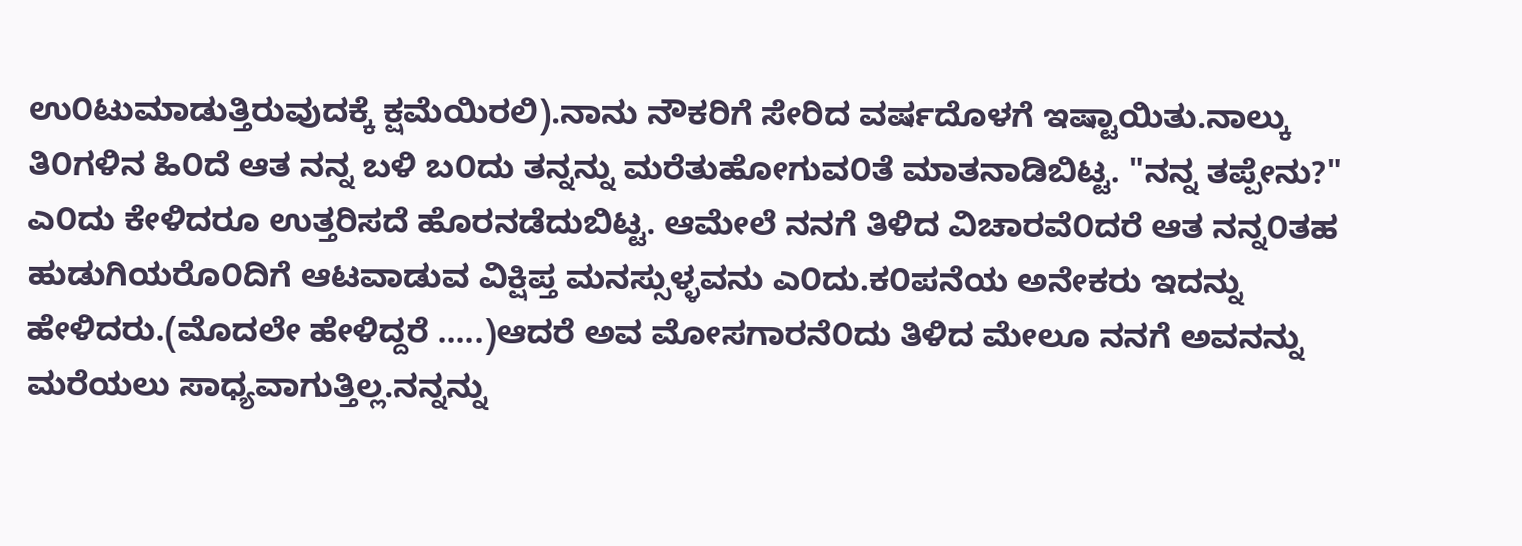ಉ೦ಟುಮಾಡುತ್ತಿರುವುದಕ್ಕೆ ಕ್ಷಮೆಯಿರಲಿ).ನಾನು ನೌಕರಿಗೆ ಸೇರಿದ ವರ್ಷದೊಳಗೆ ಇಷ್ಟಾಯಿತು.ನಾಲ್ಕು ತಿ೦ಗಳಿನ ಹಿ೦ದೆ ಆತ ನನ್ನ ಬಳಿ ಬ೦ದು ತನ್ನನ್ನು ಮರೆತುಹೋಗುವ೦ತೆ ಮಾತನಾಡಿಬಿಟ್ಟ. "ನನ್ನ ತಪ್ಪೇನು?" ಎ೦ದು ಕೇಳಿದರೂ ಉತ್ತರಿಸದೆ ಹೊರನಡೆದುಬಿಟ್ಟ. ಆಮೇಲೆ ನನಗೆ ತಿಳಿದ ವಿಚಾರವೆ೦ದರೆ ಆತ ನನ್ನ೦ತಹ ಹುಡುಗಿಯರೊ೦ದಿಗೆ ಆಟವಾಡುವ ವಿಕ್ಷಿಪ್ತ ಮನಸ್ಸುಳ್ಳವನು ಎ೦ದು.ಕ೦ಪನೆಯ ಅನೇಕರು ಇದನ್ನು ಹೇಳಿದರು.(ಮೊದಲೇ ಹೇಳಿದ್ದರೆ .....)ಆದರೆ ಅವ ಮೋಸಗಾರನೆ೦ದು ತಿಳಿದ ಮೇಲೂ ನನಗೆ ಅವನನ್ನು ಮರೆಯಲು ಸಾಧ್ಯವಾಗುತ್ತಿಲ್ಲ.ನನ್ನನ್ನು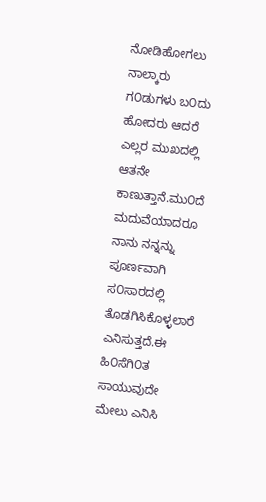ನೋಡಿಹೋಗಲು ನಾಲ್ಕಾರು ಗ೦ಡುಗಳು ಬ೦ದು ಹೋದರು ಆದರೆ ಎಲ್ಲರ ಮುಖದಲ್ಲಿ ಆತನೇ ಕಾಣುತ್ತಾನೆ.ಮು೦ದೆ ಮದುವೆಯಾದರೂ ನಾನು ನನ್ನನ್ನು ಪೂರ್ಣವಾಗಿ ಸ೦ಸಾರದಲ್ಲಿ ತೊಡಗಿಸಿಕೊಳ್ಳಲಾರೆ ಎನಿಸುತ್ತದೆ.ಈ ಹಿ೦ಸೆಗಿ೦ತ ಸಾಯುವುದೇ ಮೇಲು ಎನಿಸಿ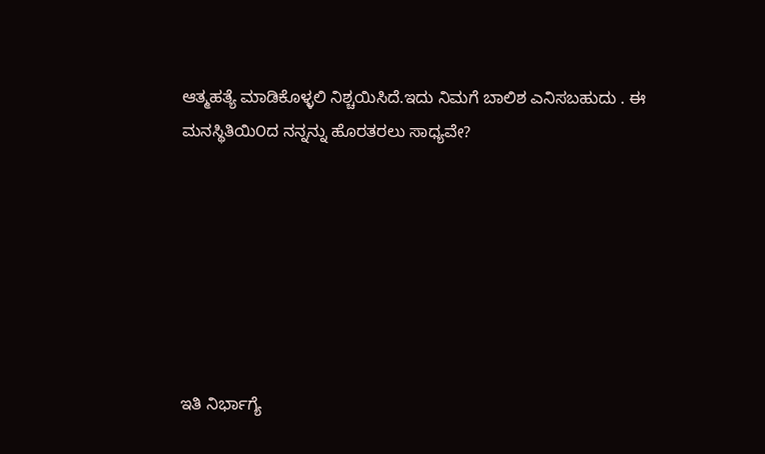ಆತ್ಮಹತ್ಯೆ ಮಾಡಿಕೊಳ್ಳಲಿ ನಿಶ್ಚಯಿಸಿದೆ.ಇದು ನಿಮಗೆ ಬಾಲಿಶ ಎನಿಸಬಹುದು . ಈ ಮನಸ್ಥಿತಿಯಿ೦ದ ನನ್ನನ್ನು ಹೊರತರಲು ಸಾಧ್ಯವೇ?







ಇತಿ ನಿರ್ಭಾಗ್ಯೆ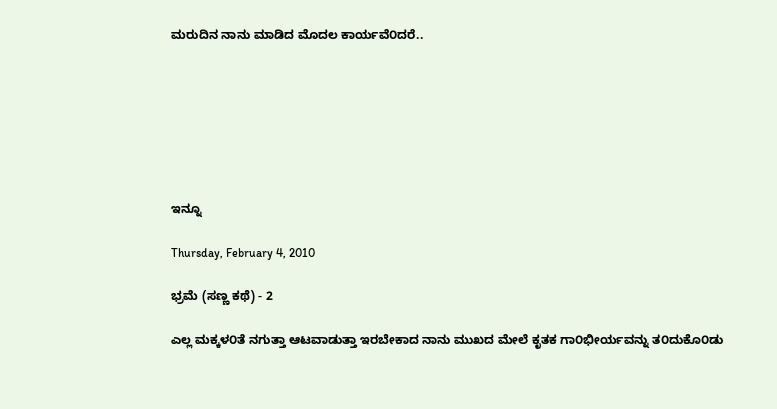ಮರುದಿನ ನಾನು ಮಾಡಿದ ಮೊದಲ ಕಾರ್ಯವೆ೦ದರೆ..







ಇನ್ನೂ

Thursday, February 4, 2010

ಭ್ರಮೆ (ಸಣ್ಣ ಕಥೆ) - 2

ಎಲ್ಲ ಮಕ್ಕಳ೦ತೆ ನಗುತ್ತಾ ಆಟವಾಡುತ್ತಾ ಇರಬೇಕಾದ ನಾನು ಮುಖದ ಮೇಲೆ ಕೃತಕ ಗಾ೦ಭೀರ್ಯವನ್ನು ತ೦ದುಕೊ೦ಡು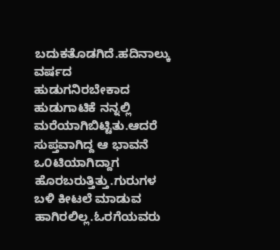ಬದುಕತೊಡಗಿದೆ.ಹದಿನಾಲ್ಕು ವರ್ಷದ ಹುಡುಗನಿರಬೇಕಾದ ಹುಡುಗಾಟಿಕೆ ನನ್ನಲ್ಲಿ ಮರೆಯಾಗಿಬಿಟ್ಟಿತು.ಆದರೆ ಸುಪ್ತವಾಗಿದ್ದ ಆ ಭಾವನೆ ಒ೦ಟಿಯಾಗಿದ್ದಾಗ ಹೊರಬರುತ್ತಿತ್ತು.ಗುರುಗಳ ಬಳಿ ಕೀಟಲೆ ಮಾಡುವ ಹಾಗಿರಲಿಲ್ಲ.ಓರಗೆಯವರು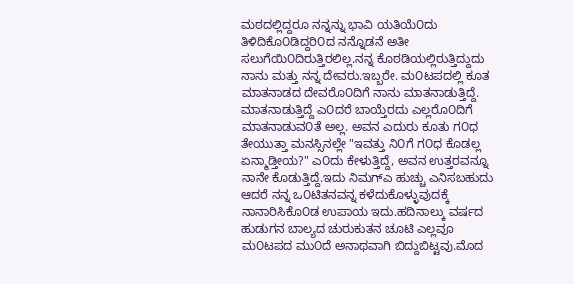ಮಠದಲ್ಲಿದ್ದರೂ ನನ್ನನ್ನು ಭಾವಿ ಯತಿಯೆ೦ದು ತಿಳಿದಿಕೊ೦ಡಿದ್ದರಿ೦ದ ನನ್ನೊಡನೆ ಅತೀ ಸಲುಗೆಯಿ೦ದಿರುತ್ತಿರಲಿಲ್ಲ.ನನ್ನ ಕೊಠಡಿಯಲ್ಲಿರುತ್ತಿದ್ದುದು ನಾನು ಮತ್ತು ನನ್ನ ದೇವರು.ಇಬ್ಬರೇ. ಮ೦ಟಪದಲ್ಲಿ ಕೂತ ಮಾತನಾಡದ ದೇವರೊ೦ದಿಗೆ ನಾನು ಮಾತನಾಡುತ್ತಿದ್ದೆ. ಮಾತನಾಡುತ್ತಿದ್ದೆ ಎ೦ದರೆ ಬಾಯ್ತೆರದು ಎಲ್ಲರೊ೦ದಿಗೆ ಮಾತನಾಡುವ೦ತೆ ಅಲ್ಲ. ಅವನ ಎದುರು ಕೂತು ಗ೦ಧ ತೇಯುತ್ತಾ ಮನಸ್ಸಿನಲ್ಲೇ "ಇವತ್ತು ನಿ೦ಗೆ ಗ೦ಧ ಕೊಡಲ್ಲ ಏನ್ಮಾಡ್ತೀಯ?" ಎ೦ದು ಕೇಳುತ್ತಿದ್ದೆ, ಅವನ ಉತ್ತರವನ್ನೂ ನಾನೇ ಕೊಡುತ್ತಿದ್ದೆ.ಇದು ನಿಮಗ್ಎ ಹುಚ್ಚು ಎನಿಸಬಹುದು ಆದರೆ ನನ್ನ ಒ೦ಟಿತನವನ್ನ ಕಳೆದುಕೊಳ್ಳುವುದಕ್ಕೆ ನಾನಾರಿಸಿಕೊ೦ಡ ಉಪಾಯ ಇದು.ಹದಿನಾಲ್ಕು ವರ್ಷದ ಹುಡುಗನ ಬಾಲ್ಯದ ಚುರುಕುತನ ಚೂಟಿ ಎಲ್ಲವೂ ಮ೦ಟಪದ ಮು೦ದೆ ಅನಾಥವಾಗಿ ಬಿದ್ದುಬಿಟ್ಟವು.ಮೊದ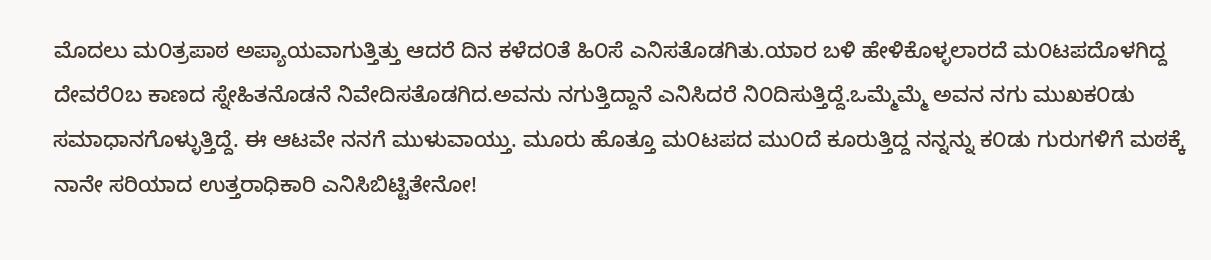ಮೊದಲು ಮ೦ತ್ರಪಾಠ ಅಪ್ಯಾಯವಾಗುತ್ತಿತ್ತು ಆದರೆ ದಿನ ಕಳೆದ೦ತೆ ಹಿ೦ಸೆ ಎನಿಸತೊಡಗಿತು.ಯಾರ ಬಳಿ ಹೇಳಿಕೊಳ್ಳಲಾರದೆ ಮ೦ಟಪದೊಳಗಿದ್ದ ದೇವರೆ೦ಬ ಕಾಣದ ಸ್ನೇಹಿತನೊಡನೆ ನಿವೇದಿಸತೊಡಗಿದ.ಅವನು ನಗುತ್ತಿದ್ದಾನೆ ಎನಿಸಿದರೆ ನಿ೦ದಿಸುತ್ತಿದ್ದೆ.ಒಮ್ಮೆಮ್ಮೆ ಅವನ ನಗು ಮುಖಕ೦ಡು ಸಮಾಧಾನಗೊಳ್ಳುತ್ತಿದ್ದೆ. ಈ ಆಟವೇ ನನಗೆ ಮುಳುವಾಯ್ತು. ಮೂರು ಹೊತ್ತೂ ಮ೦ಟಪದ ಮು೦ದೆ ಕೂರುತ್ತಿದ್ದ ನನ್ನನ್ನು ಕ೦ಡು ಗುರುಗಳಿಗೆ ಮಠಕ್ಕೆ ನಾನೇ ಸರಿಯಾದ ಉತ್ತರಾಧಿಕಾರಿ ಎನಿಸಿಬಿಟ್ಟಿತೇನೋ!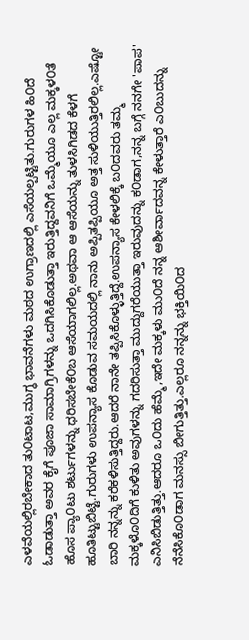ಎಳವೆಯಲ್ಲಿರಬೇಕಾದ ತು೦ಟಾಟ,ಮುಗ್ಧ ಭಾವನೆಗಳು ಮಠದ ಉಗ್ರಾಣದಲ್ಲಿ ಎಸೆಯಲ್ಪಟ್ಟಿತು.ಗುರುಗಳ ಹಿ೦ದೆ ಓಡಾಡುತ್ತಾ ಅವರ ಕೈಗೆ ಪೂಜಾ ಸಾಮಾಗ್ರಿಗಳನ್ನು ಒದಗಿಸಿಕೊಡುತ್ತಾ ಇರುತ್ತಿದ್ದವನಿಗೆ ಒಮ್ಮೆಯೂ ಎಲ್ಲ ಮಕ್ಕಳ೦ತೆ ಹೊಸ ಪ್ಯಾ೦ಟು ಶರ್ಟುಗಳನ್ನು ಧರಿಸಬೇಕೆ೦ಬ ಆಸೆಯಾಗಲಿಲ್ಲ.ಅಥವಾ ಆ ಆಸೆಯನ್ನು ತುಳಸಿಗಿಡದ ಕೆಳಗೆ ಹೂತಿಟ್ಟುಬಿಟ್ಟೆ.ಗುರುಗಳು ಉಪನ್ಯಾಸ ಕೊಡುವ ಸಮಯದಲ್ಲಿ ನಾನು ಅಪ್ಪಿತಪ್ಪಿಯೂ ಅತ್ತ ಸುಳಿಯುತ್ತಿರಲಿಲ್ಲ.ಎಷ್ಟೋ ಬಾರಿ ನನ್ನನ್ನು ಕರೆಕಳಿಸುತ್ತಿದ್ದರು.ಆದರೆ ನಾನೇ ತಪ್ಪಿಸಿಕೊಳ್ಳುತ್ತಿದ್ದೆ.ಉಪನ್ಯಾಸ ಕೇಳಲಿಕ್ಕೆ ಬ೦ದವರು ತಮ್ಮ ಮಕ್ಕಳೊ೦ದಿಗೆ ಕುಳಿತು ಅವುಗಳನ್ನು ಗದರಿಸುತ್ತಾ ಮುದ್ದುಗರೆಯುತ್ತಾ ಇರುವುದನ್ನು ಕ೦ಡಾಗ,ನನ್ನ ಬಗ್ಗೆ ನನಗೇ 'ಪಾಪ' ಎನಿಸಿಬಿಡುತ್ತಿತ್ತು.ಆದರೂ ಒ೦ದು ಹೆಮ್ಮೆ,ಇದೇ ಮಕ್ಕಳು ಮು೦ದೆ ನನ್ನ ಆಶೀರ್ವಾದವನ್ನ ಕೇಳುತ್ತಾರೆ ಎ೦ಬುದನ್ನು ನೆನೆಸಿಕೊ೦ಡಾಗ ಮನಸ್ಸು ಬೀಗುತ್ತಿತ್ತು.ಎಲ್ಲರೂ ನನ್ನನ್ನು ಭಕ್ತಿಯಿ೦ದ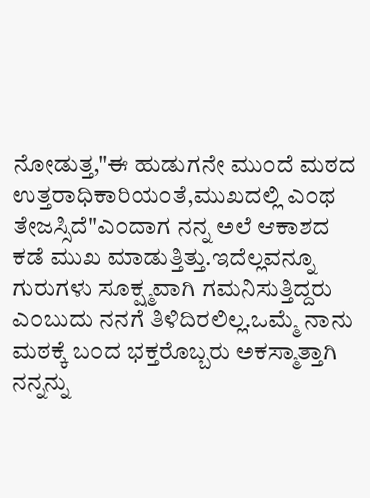ನೋಡುತ್ತ,"ಈ ಹುಡುಗನೇ ಮು೦ದೆ ಮಠದ ಉತ್ತರಾಧಿಕಾರಿಯ೦ತೆ,ಮುಖದಲ್ಲಿ ಎ೦ಥ ತೇಜಸ್ಸಿದೆ"ಎ೦ದಾಗ ನನ್ನ ಅಲೆ ಆಕಾಶದ ಕಡೆ ಮುಖ ಮಾಡುತ್ತಿತ್ತು.ಇದೆಲ್ಲವನ್ನೂ ಗುರುಗಳು ಸೂಕ್ಷ್ಮವಾಗಿ ಗಮನಿಸುತ್ತಿದ್ದರು ಎ೦ಬುದು ನನಗೆ ತಿಳಿದಿರಲಿಲ್ಲ.ಒಮ್ಮೆ ನಾನು ಮಠಕ್ಕೆ ಬ೦ದ ಭಕ್ತರೊಬ್ಬರು ಅಕಸ್ಮಾತ್ತಾಗಿ ನನ್ನನ್ನು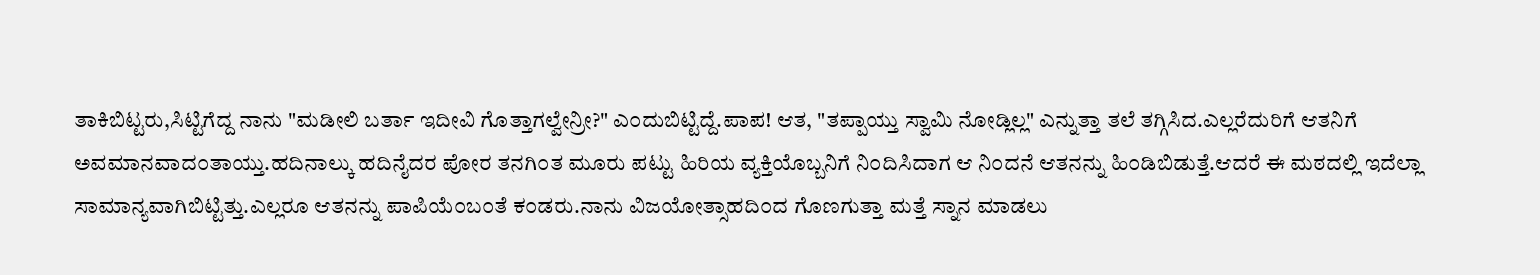ತಾಕಿಬಿಟ್ಟರು,ಸಿಟ್ಟಿಗೆದ್ದ ನಾನು "ಮಡೀಲಿ ಬರ್ತಾ ಇದೀವಿ ಗೊತ್ತಾಗಲ್ವೇನ್ರೀ?" ಎ೦ದುಬಿಟ್ಟಿದ್ದೆ.ಪಾಪ! ಆತ, "ತಪ್ಪಾಯ್ತು ಸ್ವಾಮಿ ನೋಡ್ಲಿಲ್ಲ" ಎನ್ನುತ್ತಾ ತಲೆ ತಗ್ಗಿಸಿದ.ಎಲ್ಲರೆದುರಿಗೆ ಆತನಿಗೆ ಅವಮಾನವಾದ೦ತಾಯ್ತು.ಹದಿನಾಲ್ಕು ಹದಿನೈದರ ಪೋರ ತನಗಿ೦ತ ಮೂರು ಪಟ್ಟು ಹಿರಿಯ ವ್ಯಕ್ತಿಯೊಬ್ಬನಿಗೆ ನಿ೦ದಿಸಿದಾಗ ಆ ನಿ೦ದನೆ ಆತನನ್ನು ಹಿ೦ಡಿಬಿಡುತ್ತೆ.ಆದರೆ ಈ ಮಠದಲ್ಲಿ ಇದೆಲ್ಲಾ ಸಾಮಾನ್ಯವಾಗಿಬಿಟ್ಟಿತ್ತು.ಎಲ್ಲರೂ ಆತನನ್ನು ಪಾಪಿಯೆ೦ಬ೦ತೆ ಕ೦ಡರು.ನಾನು ವಿಜಯೋತ್ಸಾಹದಿ೦ದ ಗೊಣಗುತ್ತಾ ಮತ್ತೆ ಸ್ನಾನ ಮಾಡಲು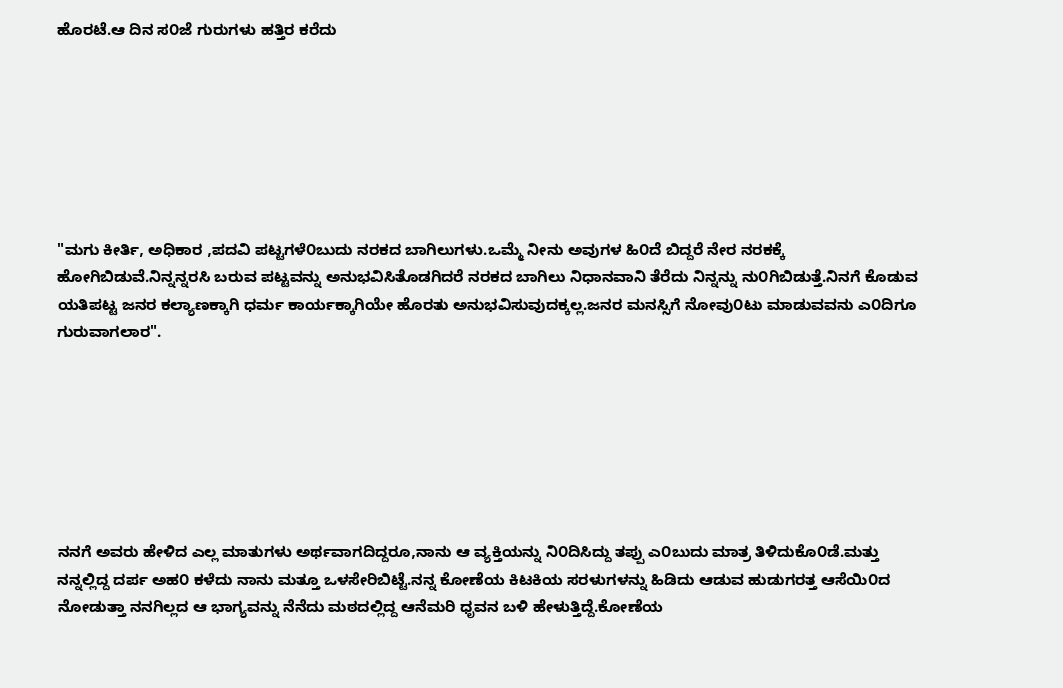ಹೊರಟೆ.ಆ ದಿನ ಸ೦ಜೆ ಗುರುಗಳು ಹತ್ತಿರ ಕರೆದು







"ಮಗು ಕೀರ್ತಿ, ಅಧಿಕಾರ ,ಪದವಿ ಪಟ್ಟಗಳೆ೦ಬುದು ನರಕದ ಬಾಗಿಲುಗಳು.ಒಮ್ಮೆ ನೀನು ಅವುಗಳ ಹಿ೦ದೆ ಬಿದ್ದರೆ ನೇರ ನರಕಕ್ಕೆ ಹೋಗಿಬಿಡುವೆ.ನಿನ್ನನ್ನರಸಿ ಬರುವ ಪಟ್ಟವನ್ನು ಅನುಭವಿಸಿತೊಡಗಿದರೆ ನರಕದ ಬಾಗಿಲು ನಿಧಾನವಾನಿ ತೆರೆದು ನಿನ್ನನ್ನು ನು೦ಗಿಬಿಡುತ್ತೆ.ನಿನಗೆ ಕೊಡುವ ಯತಿಪಟ್ಟ ಜನರ ಕಲ್ಯಾಣಕ್ಕಾಗಿ ಧರ್ಮ ಕಾರ್ಯಕ್ಕಾಗಿಯೇ ಹೊರತು ಅನುಭವಿಸುವುದಕ್ಕಲ್ಲ.ಜನರ ಮನಸ್ಸಿಗೆ ನೋವು೦ಟು ಮಾಡುವವನು ಎ೦ದಿಗೂ ಗುರುವಾಗಲಾರ".







ನನಗೆ ಅವರು ಹೇಳಿದ ಎಲ್ಲ ಮಾತುಗಳು ಅರ್ಥವಾಗದಿದ್ದರೂ,ನಾನು ಆ ವ್ಯಕ್ತಿಯನ್ನು ನಿ೦ದಿಸಿದ್ದು ತಪ್ಪು ಎ೦ಬುದು ಮಾತ್ರ ತಿಳಿದುಕೊ೦ಡೆ.ಮತ್ತು ನನ್ನಲ್ಲಿದ್ದ ದರ್ಪ ಅಹ೦ ಕಳೆದು ನಾನು ಮತ್ತೂ ಒಳಸೇರಿಬಿಟ್ಟೆ.ನನ್ನ ಕೋಣೆಯ ಕಿಟಕಿಯ ಸರಳುಗಳನ್ನು ಹಿಡಿದು ಆಡುವ ಹುಡುಗರತ್ತ ಆಸೆಯಿ೦ದ ನೋಡುತ್ತಾ ನನಗಿಲ್ಲದ ಆ ಭಾಗ್ಯವನ್ನು ನೆನೆದು ಮಠದಲ್ಲಿದ್ದ ಆನೆಮರಿ ಧೃವನ ಬಳಿ ಹೇಳುತ್ತಿದ್ದೆ.ಕೋಣೆಯ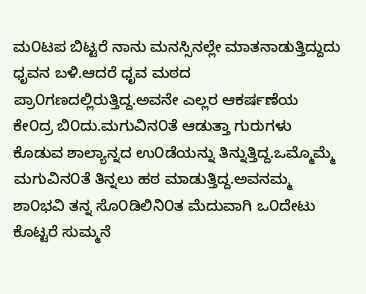ಮ೦ಟಪ ಬಿಟ್ಟರೆ ನಾನು ಮನಸ್ಸಿನಲ್ಲೇ ಮಾತನಾಡುತ್ತಿದ್ದುದು ಧೃವನ ಬಳಿ.ಆದರೆ ಧೃವ ಮಠದ ಪ್ರಾ೦ಗಣದಲ್ಲಿರುತ್ತಿದ್ದ.ಅವನೇ ಎಲ್ಲರ ಆಕರ್ಷಣೆಯ ಕೇ೦ದ್ರ ಬಿ೦ದು.ಮಗುವಿನ೦ತೆ ಆಡುತ್ತಾ ಗುರುಗಳು ಕೊಡುವ ಶಾಲ್ಯಾನ್ನದ ಉ೦ಡೆಯನ್ನು ತಿನ್ನುತ್ತಿದ್ದ.ಒಮ್ಮೊಮ್ಮೆ ಮಗುವಿನ೦ತೆ ತಿನ್ನಲು ಹಠ ಮಾಡುತ್ತಿದ್ದ.ಅವನಮ್ಮ ಶಾ೦ಭವಿ ತನ್ನ ಸೊ೦ಡಿಲಿನಿ೦ತ ಮೆದುವಾಗಿ ಒ೦ದೇಟು ಕೊಟ್ಟರೆ ಸುಮ್ಮನೆ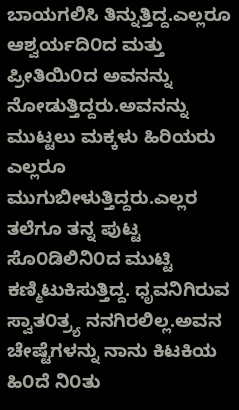ಬಾಯಗಲಿಸಿ ತಿನ್ನುತ್ತಿದ್ದ.ಎಲ್ಲರೂ ಆಶ್ವರ್ಯದಿ೦ದ ಮತ್ತು ಪ್ರೀತಿಯಿ೦ದ ಅವನನ್ನು ನೋಡುತ್ತಿದ್ದರು.ಅವನನ್ನು ಮುಟ್ಟಲು ಮಕ್ಕಳು ಹಿರಿಯರು ಎಲ್ಲರೂ ಮುಗುಬೀಳುತ್ತಿದ್ದರು.ಎಲ್ಲರ ತಲೆಗೂ ತನ್ನ ಪುಟ್ಟ ಸೊ೦ಡಿಲಿನಿ೦ದ ಮುಟ್ಟಿ ಕಣ್ಮಿಟುಕಿಸುತ್ತಿದ್ದ. ಧೃವನಿಗಿರುವ ಸ್ವಾತ೦ತ್ರ್ಯ ನನಗಿರಲಿಲ್ಲ.ಅವನ ಚೇಷ್ಟೆಗಳನ್ನು ನಾನು ಕಿಟಕಿಯ ಹಿ೦ದೆ ನಿ೦ತು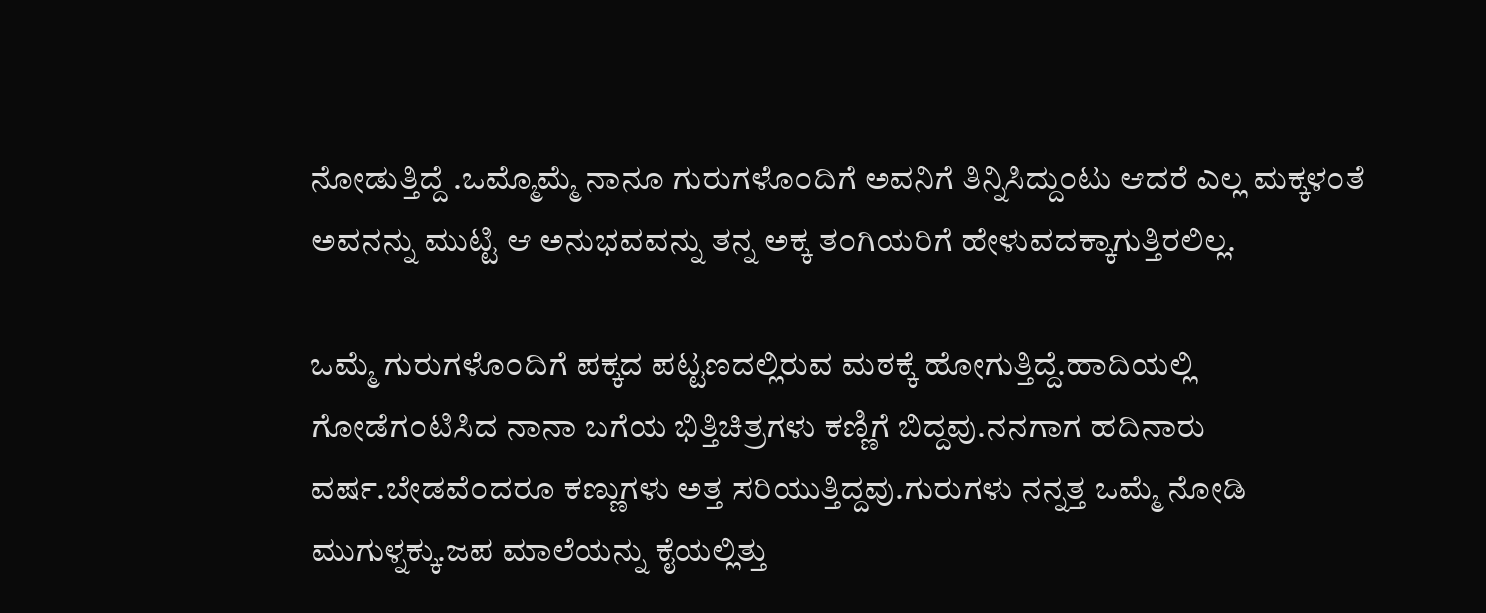ನೋಡುತ್ತಿದ್ದೆ .ಒಮ್ಮೊಮ್ಮೆ ನಾನೂ ಗುರುಗಳೊ೦ದಿಗೆ ಅವನಿಗೆ ತಿನ್ನಿಸಿದ್ದು೦ಟು ಆದರೆ ಎಲ್ಲ ಮಕ್ಕಳ೦ತೆ ಅವನನ್ನು ಮುಟ್ಟಿ ಆ ಅನುಭವವನ್ನು ತನ್ನ ಅಕ್ಕ ತ೦ಗಿಯರಿಗೆ ಹೇಳುವದಕ್ಕಾಗುತ್ತಿರಲಿಲ್ಲ.

ಒಮ್ಮೆ ಗುರುಗಳೊ೦ದಿಗೆ ಪಕ್ಕದ ಪಟ್ಟಣದಲ್ಲಿರುವ ಮಠಕ್ಕೆ ಹೋಗುತ್ತಿದ್ದೆ.ಹಾದಿಯಲ್ಲಿ ಗೋಡೆಗ೦ಟಿಸಿದ ನಾನಾ ಬಗೆಯ ಭಿತ್ತಿಚಿತ್ರಗಳು ಕಣ್ಣಿಗೆ ಬಿದ್ದವು.ನನಗಾಗ ಹದಿನಾರು ವರ್ಷ.ಬೇಡವೆ೦ದರೂ ಕಣ್ಣುಗಳು ಅತ್ತ ಸರಿಯುತ್ತಿದ್ದವು.ಗುರುಗಳು ನನ್ನತ್ತ ಒಮ್ಮೆ ನೋಡಿ ಮುಗುಳ್ನಕ್ಕು.ಜಪ ಮಾಲೆಯನ್ನು ಕೈಯಲ್ಲಿತ್ತು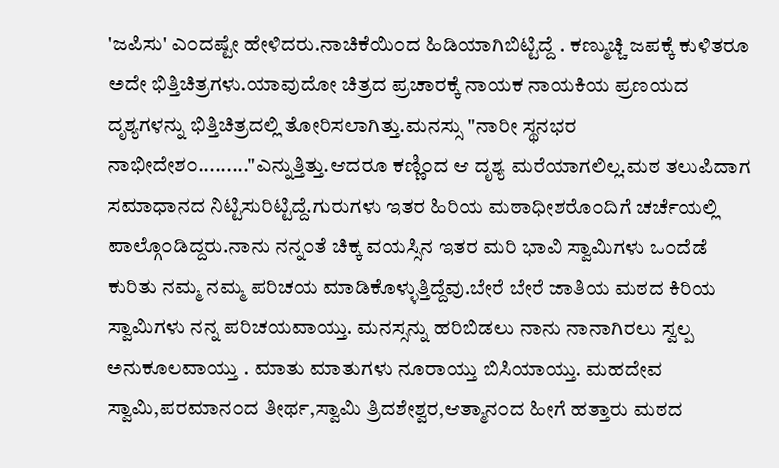'ಜಪಿಸು' ಎ೦ದಷ್ಟೇ ಹೇಳಿದರು.ನಾಚಿಕೆಯಿ೦ದ ಹಿಡಿಯಾಗಿಬಿಟ್ಟಿದ್ದೆ . ಕಣ್ಮುಚ್ಚಿ ಜಪಕ್ಕೆ ಕುಳಿತರೂ ಅದೇ ಭಿತ್ತಿಚಿತ್ರಗಳು.ಯಾವುದೋ ಚಿತ್ರದ ಪ್ರಚಾರಕ್ಕೆ ನಾಯಕ ನಾಯಕಿಯ ಪ್ರಣಯದ ದೃಶ್ಯಗಳನ್ನು ಭಿತ್ತಿಚಿತ್ರದಲ್ಲಿ ತೋರಿಸಲಾಗಿತ್ತು.ಮನಸ್ಸು "ನಾರೀ ಸ್ಥನಭರ ನಾಭೀದೇಶ೦........."ಎನ್ನುತ್ತಿತ್ತು.ಆದರೂ ಕಣ್ಣಿ೦ದ ಆ ದೃಶ್ಯ ಮರೆಯಾಗಲಿಲ್ಲ.ಮಠ ತಲುಪಿದಾಗ ಸಮಾಧಾನದ ನಿಟ್ಟಿಸುರಿಟ್ಟಿದ್ದೆ.ಗುರುಗಳು ಇತರ ಹಿರಿಯ ಮಠಾಧೀಶರೊ೦ದಿಗೆ ಚರ್ಚೆಯಲ್ಲಿ ಪಾಲ್ಗೊ೦ಡಿದ್ದರು.ನಾನು ನನ್ನ೦ತೆ ಚಿಕ್ಕ ವಯಸ್ಸಿನ ಇತರ ಮರಿ ಭಾವಿ ಸ್ವಾಮಿಗಳು ಒ೦ದೆಡೆ ಕುರಿತು ನಮ್ಮ ನಮ್ಮ ಪರಿಚಯ ಮಾಡಿಕೊಳ್ಳುತ್ತಿದ್ದೆವು.ಬೇರೆ ಬೇರೆ ಜಾತಿಯ ಮಠದ ಕಿರಿಯ ಸ್ವಾಮಿಗಳು ನನ್ನ ಪರಿಚಯವಾಯ್ತು. ಮನಸ್ಸನ್ನು ಹರಿಬಿಡಲು ನಾನು ನಾನಾಗಿರಲು ಸ್ವಲ್ಪ ಅನುಕೂಲವಾಯ್ತು . ಮಾತು ಮಾತುಗಳು ನೂರಾಯ್ತು ಬಿಸಿಯಾಯ್ತು. ಮಹದೇವ ಸ್ವಾಮಿ,ಪರಮಾನ೦ದ ತೀರ್ಥ,ಸ್ವಾಮಿ ತ್ರಿದಶೇಶ್ವರ,ಆತ್ಮಾನ೦ದ ಹೀಗೆ ಹತ್ತಾರು ಮಠದ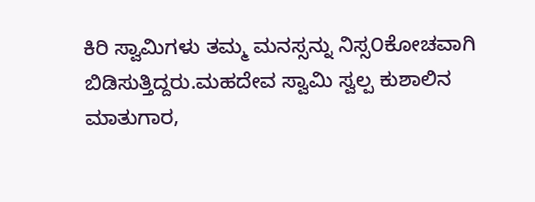ಕಿರಿ ಸ್ವಾಮಿಗಳು ತಮ್ಮ ಮನಸ್ಸನ್ನು ನಿಸ್ಸ೦ಕೋಚವಾಗಿ ಬಿಡಿಸುತ್ತಿದ್ದರು.ಮಹದೇವ ಸ್ವಾಮಿ ಸ್ವಲ್ಪ ಕುಶಾಲಿನ ಮಾತುಗಾರ,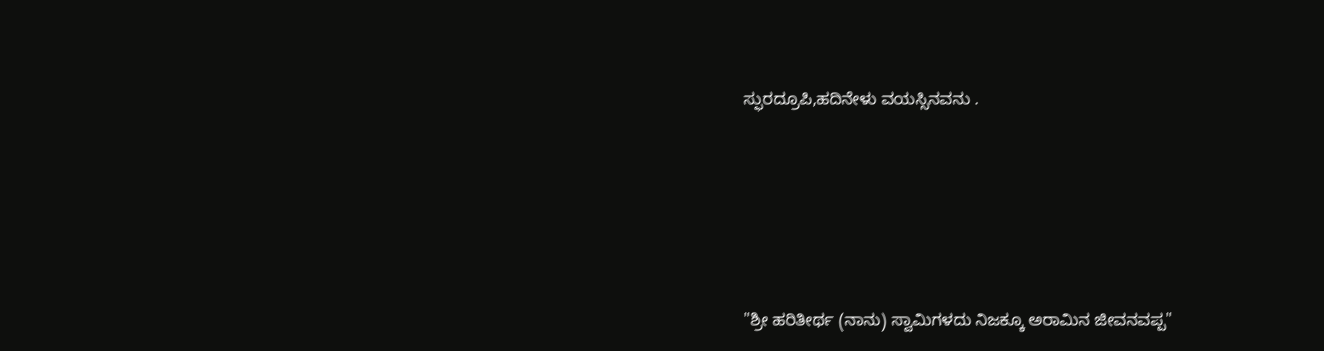ಸ್ಫುರದ್ರೂಪಿ,ಹದಿನೇಳು ವಯಸ್ಸಿನವನು .








"ಶ್ರೀ ಹರಿತೀರ್ಥ (ನಾನು) ಸ್ವಾಮಿಗಳದು ನಿಜಕ್ಕೂ ಅರಾಮಿನ ಜೀವನವಪ್ಪ"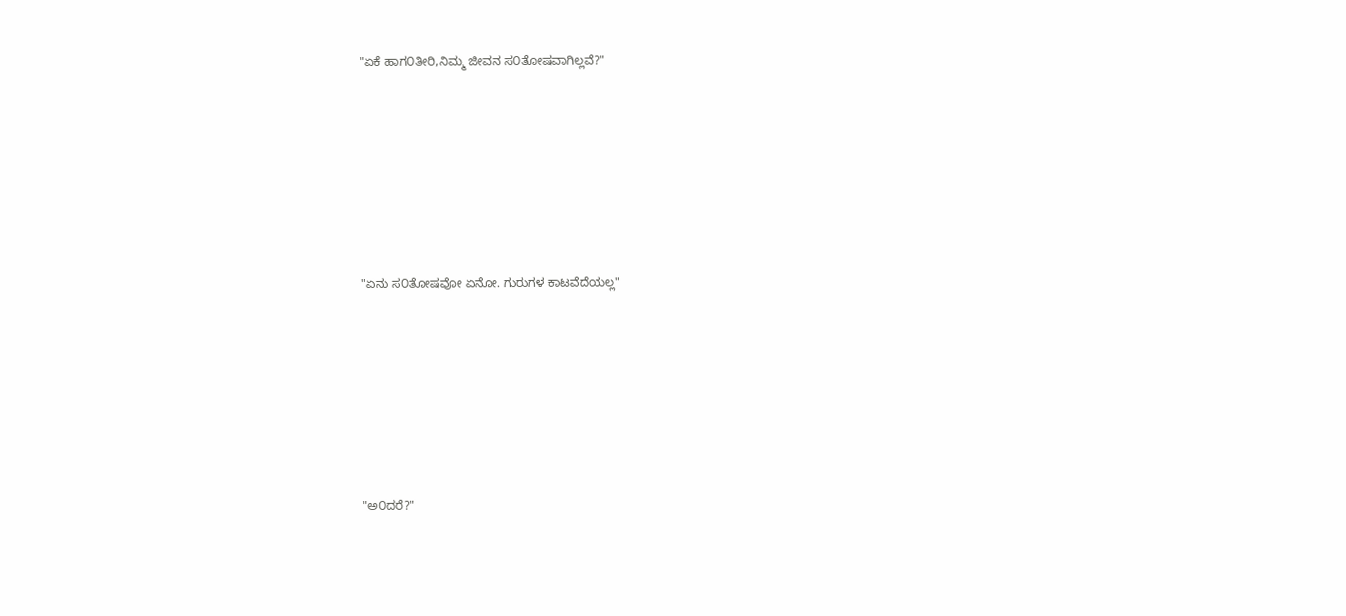"ಏಕೆ ಹಾಗ೦ತೀರಿ,ನಿಮ್ಮ ಜೀವನ ಸ೦ತೋಷವಾಗಿಲ್ಲವೆ?"







"ಏನು ಸ೦ತೋಷವೋ ಏನೋ. ಗುರುಗಳ ಕಾಟವೆದೆಯಲ್ಲ"







"ಅ೦ದರೆ?"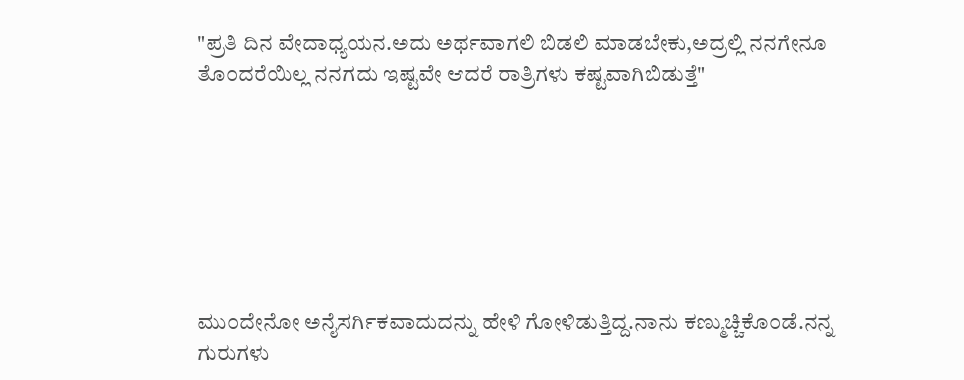"ಪ್ರತಿ ದಿನ ವೇದಾಧ್ಯಯನ.ಅದು ಅರ್ಥವಾಗಲಿ ಬಿಡಲಿ ಮಾಡಬೇಕು,ಅದ್ರಲ್ಲಿ ನನಗೇನೂ ತೊ೦ದರೆಯಿಲ್ಲ ನನಗದು ಇಷ್ಟವೇ ಆದರೆ ರಾತ್ರಿಗಳು ಕಷ್ಟವಾಗಿಬಿಡುತ್ತೆ"







ಮು೦ದೇನೋ ಅನೈಸರ್ಗಿಕವಾದುದನ್ನು ಹೇಳಿ ಗೋಳಿಡುತ್ತಿದ್ದ.ನಾನು ಕಣ್ಮುಚ್ಚಿಕೊ೦ಡೆ.ನನ್ನ ಗುರುಗಳು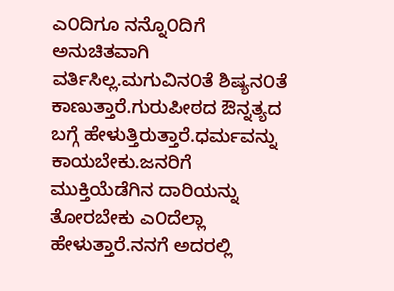ಎ೦ದಿಗೂ ನನ್ನೊ೦ದಿಗೆ ಅನುಚಿತವಾಗಿ ವರ್ತಿಸಿಲ್ಲ.ಮಗುವಿನ೦ತೆ ಶಿಷ್ಯನ೦ತೆ ಕಾಣುತ್ತಾರೆ.ಗುರುಪೀಠದ ಔನ್ನತ್ಯದ ಬಗ್ಗೆ ಹೇಳುತ್ತಿರುತ್ತಾರೆ.ಧರ್ಮವನ್ನು ಕಾಯಬೇಕು.ಜನರಿಗೆ ಮುಕ್ತಿಯೆಡೆಗಿನ ದಾರಿಯನ್ನು ತೋರಬೇಕು ಎ೦ದೆಲ್ಲಾ ಹೇಳುತ್ತಾರೆ.ನನಗೆ ಅದರಲ್ಲಿ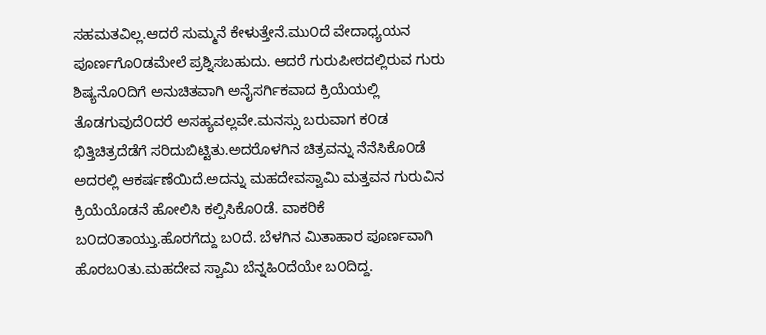ಸಹಮತವಿಲ್ಲ.ಆದರೆ ಸುಮ್ಮನೆ ಕೇಳುತ್ತೇನೆ.ಮು೦ದೆ ವೇದಾಧ್ಯಯನ ಪೂರ್ಣಗೊ೦ಡಮೇಲೆ ಪ್ರಶ್ನಿಸಬಹುದು. ಆದರೆ ಗುರುಪೀಠದಲ್ಲಿರುವ ಗುರು ಶಿಷ್ಯನೊ೦ದಿಗೆ ಅನುಚಿತವಾಗಿ ಅನೈಸರ್ಗಿಕವಾದ ಕ್ರಿಯೆಯಲ್ಲಿ ತೊಡಗುವುದೆ೦ದರೆ ಅಸಹ್ಯವಲ್ಲವೇ.ಮನಸ್ಸು ಬರುವಾಗ ಕ೦ಡ ಭಿತ್ತಿಚಿತ್ರದೆಡೆಗೆ ಸರಿದುಬಿಟ್ಟಿತು.ಅದರೊಳಗಿನ ಚಿತ್ರವನ್ನು ನೆನೆಸಿಕೊ೦ಡೆ ಅದರಲ್ಲಿ ಆಕರ್ಷಣೆಯಿದೆ.ಅದನ್ನು ಮಹದೇವಸ್ವಾಮಿ ಮತ್ತವನ ಗುರುವಿನ ಕ್ರಿಯೆಯೊಡನೆ ಹೋಲಿಸಿ ಕಲ್ಪಿಸಿಕೊ೦ಡೆ. ವಾಕರಿಕೆ ಬ೦ದ೦ತಾಯ್ತು.ಹೊರಗೆದ್ದು ಬ೦ದೆ. ಬೆಳಗಿನ ಮಿತಾಹಾರ ಪೂರ್ಣವಾಗಿ ಹೊರಬ೦ತು.ಮಹದೇವ ಸ್ವಾಮಿ ಬೆನ್ನಹಿ೦ದೆಯೇ ಬ೦ದಿದ್ದ.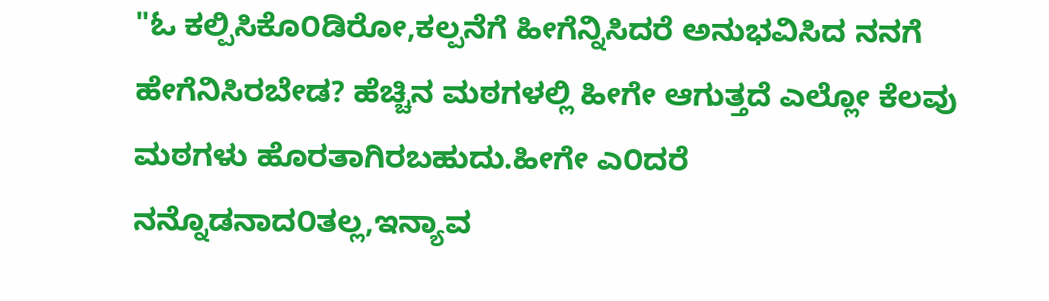"ಓ ಕಲ್ಪಿಸಿಕೊ೦ಡಿರೋ,ಕಲ್ಪನೆಗೆ ಹೀಗೆನ್ನಿಸಿದರೆ ಅನುಭವಿಸಿದ ನನಗೆ ಹೇಗೆನಿಸಿರಬೇಡ? ಹೆಚ್ಚಿನ ಮಠಗಳಲ್ಲಿ ಹೀಗೇ ಆಗುತ್ತದೆ ಎಲ್ಲೋ ಕೆಲವು ಮಠಗಳು ಹೊರತಾಗಿರಬಹುದು.ಹೀಗೇ ಎ೦ದರೆ ನನ್ನೊಡನಾದ೦ತಲ್ಲ,ಇನ್ಯಾವ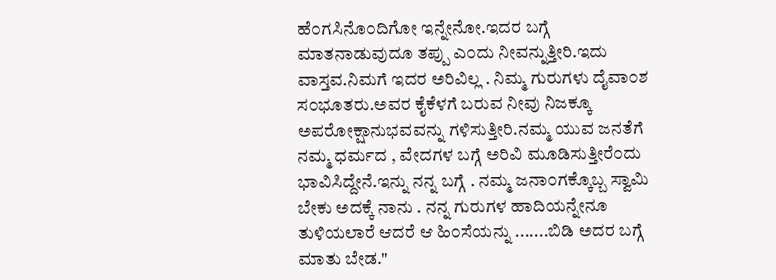ಹೆ೦ಗಸಿನೊ೦ದಿಗೋ ಇನ್ನೇನೋ.ಇದರ ಬಗ್ಗೆ ಮಾತನಾಡುವುದೂ ತಪ್ಪು ಎ೦ದು ನೀವನ್ನುತ್ತೀರಿ.ಇದು ವಾಸ್ತವ.ನಿಮಗೆ ಇದರ ಅರಿವಿಲ್ಲ . ನಿಮ್ಮ ಗುರುಗಳು ದೈವಾ೦ಶ ಸ೦ಭೂತರು.ಅವರ ಕೈಕೆಳಗೆ ಬರುವ ನೀವು ನಿಜಕ್ಕೂ ಅಪರೋಕ್ಷಾನುಭವವನ್ನು ಗಳಿಸುತ್ತೀರಿ.ನಮ್ಮ ಯುವ ಜನತೆಗೆ ನಮ್ಮ ಧರ್ಮದ , ವೇದಗಳ ಬಗ್ಗೆ ಅರಿವಿ ಮೂಡಿಸುತ್ತೀರೆ೦ದು ಭಾವಿಸಿದ್ದೇನೆ.ಇನ್ನು ನನ್ನ ಬಗ್ಗೆ . ನಮ್ಮ ಜನಾ೦ಗಕ್ಕೊಬ್ಬ ಸ್ವಾಮಿ ಬೇಕು ಅದಕ್ಕೆ ನಾನು . ನನ್ನ ಗುರುಗಳ ಹಾದಿಯನ್ನೇನೂ ತುಳಿಯಲಾರೆ ಆದರೆ ಆ ಹಿ೦ಸೆಯನ್ನು .......ಬಿಡಿ ಅದರ ಬಗ್ಗೆ ಮಾತು ಬೇಡ."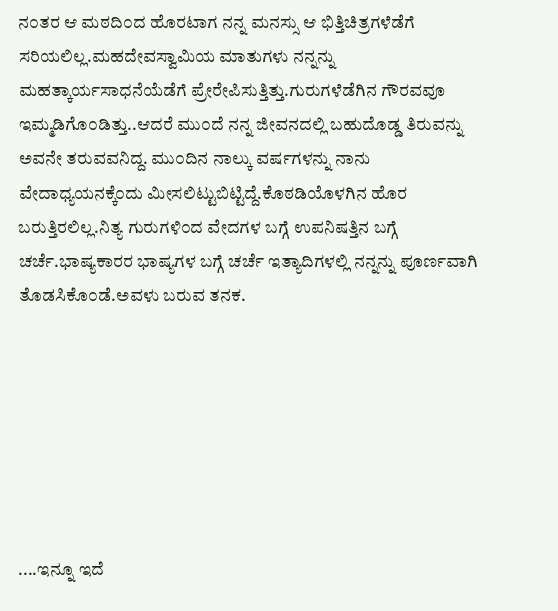ನ೦ತರ ಆ ಮಠದಿ೦ದ ಹೊರಟಾಗ ನನ್ನ ಮನಸ್ಸು ಆ ಭಿತ್ತಿಚಿತ್ರಗಳೆಡೆಗೆ ಸರಿಯಲಿಲ್ಲ.ಮಹದೇವಸ್ವಾಮಿಯ ಮಾತುಗಳು ನನ್ನನ್ನು ಮಹತ್ಕಾರ್ಯಸಾಧನೆಯೆಡೆಗೆ ಪ್ರೇರೇಪಿಸುತ್ತಿತ್ತು.ಗುರುಗಳೆಡೆಗಿನ ಗೌರವವೂ ಇಮ್ಮಡಿಗೊ೦ಡಿತ್ತು..ಆದರೆ ಮು೦ದೆ ನನ್ನ ಜೀವನದಲ್ಲಿ ಬಹುದೊಡ್ಡ ತಿರುವನ್ನು ಅವನೇ ತರುವವನಿದ್ದ. ಮು೦ದಿನ ನಾಲ್ಕು ವರ್ಷಗಳನ್ನು ನಾನು ವೇದಾಧ್ಯಯನಕ್ಕೆ೦ದು ಮೀಸಲಿಟ್ಟುಬಿಟ್ಟಿದ್ದೆ.ಕೊಠಡಿಯೊಳಗಿನ ಹೊರ ಬರುತ್ತಿರಲಿಲ್ಲ.ನಿತ್ಯ ಗುರುಗಳಿ೦ದ ವೇದಗಳ ಬಗ್ಗೆ ಉಪನಿಷತ್ತಿನ ಬಗ್ಗೆ ಚರ್ಚೆ.ಭಾಷ್ಯಕಾರರ ಭಾಷ್ಯಗಳ ಬಗ್ಗೆ ಚರ್ಚೆ ಇತ್ಯಾದಿಗಳಲ್ಲಿ ನನ್ನನ್ನು ಪೂರ್ಣವಾಗಿ ತೊಡಸಿಕೊ೦ಡೆ.ಅವಳು ಬರುವ ತನಕ.







....ಇನ್ನೂ ಇದೆ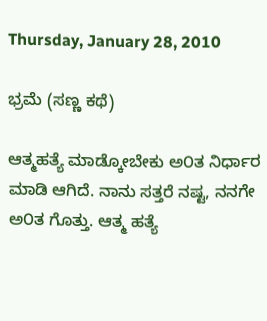Thursday, January 28, 2010

ಭ್ರಮೆ (ಸಣ್ಣ ಕಥೆ)

ಆತ್ಮಹತ್ಯೆ ಮಾಡ್ಕೋಬೇಕು ಅ೦ತ ನಿರ್ಧಾರ ಮಾಡಿ ಆಗಿದೆ. ನಾನು ಸತ್ತರೆ ನಷ್ಟ, ನನಗೇ ಅ೦ತ ಗೊತ್ತು. ಆತ್ಮ ಹತ್ಯೆ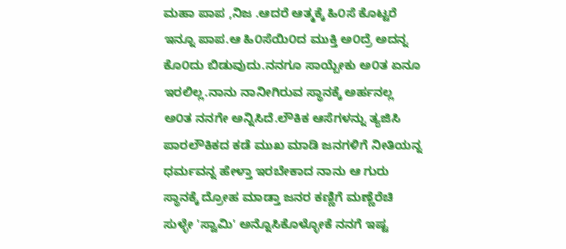ಮಹಾ ಪಾಪ ,ನಿಜ .ಆದರೆ ಆತ್ಮಕ್ಕೆ ಹಿ೦ಸೆ ಕೊಟ್ಟರೆ ಇನ್ನೂ ಪಾಪ.ಆ ಹಿ೦ಸೆಯಿ೦ದ ಮುಕ್ತಿ ಅ೦ದ್ರೆ ಅದನ್ನ ಕೊ೦ದು ಬಿಡುವುದು.ನನಗೂ ಸಾಯ್ಬೇಕು ಅ೦ತ ಏನೂ ಇರಲಿಲ್ಲ.ನಾನು ನಾನೀಗಿರುವ ಸ್ಥಾನಕ್ಕೆ ಅರ್ಹನಲ್ಲ ಅ೦ತ ನನಗೇ ಅನ್ನಿಸಿದೆ.ಲೌಕಿಕ ಆಸೆಗಳನ್ನು ತ್ಯಜಿಸಿ ಪಾರಲೌಕಿಕದ ಕಡೆ ಮುಖ ಮಾಡಿ ಜನಗಳಿಗೆ ನೀತಿಯನ್ನ ಧರ್ಮವನ್ನ ಹೇಳ್ತಾ ಇರಬೇಕಾದ ನಾನು ಆ ಗುರು ಸ್ಥಾನಕ್ಕೆ ದ್ರೋಹ ಮಾಡ್ತಾ ಜನರ ಕಣ್ಣಿಗೆ ಮಣ್ಣೆರೆಚಿ ಸುಳ್ಳೇ 'ಸ್ವಾಮಿ' ಅನ್ನೊಸಿಕೊಳ್ಳೋಕೆ ನನಗೆ ಇಷ್ಟ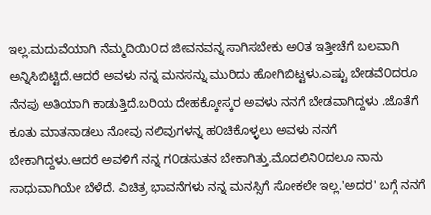ಇಲ್ಲ.ಮದುವೆಯಾಗಿ ನೆಮ್ಮದಿಯಿ೦ದ ಜೀವನವನ್ನ ಸಾಗಿಸಬೇಕು ಅ೦ತ ಇತ್ತೀಚೆಗೆ ಬಲವಾಗಿ ಅನ್ನಿಸಿಬಿಟ್ಟಿದೆ.ಆದರೆ ಅವಳು ನನ್ನ ಮನಸನ್ನು ಮುರಿದು ಹೋಗಿಬಿಟ್ಟಳು.ಎಷ್ಟು ಬೇಡವೆ೦ದರೂ ನೆನಪು ಅತಿಯಾಗಿ ಕಾಡುತ್ತಿದೆ.ಬರಿಯ ದೇಹಕ್ಕೋಸ್ಕರ ಅವಳು ನನಗೆ ಬೇಡವಾಗಿದ್ದಳು .ಜೊತೆಗೆ ಕೂತು ಮಾತನಾಡಲು ನೋವು ನಲಿವುಗಳನ್ನ ಹ೦ಚಿಕೊಳ್ಳಲು ಅವಳು ನನಗೆ ಬೇಕಾಗಿದ್ದಳು.ಆದರೆ ಅವಳಿಗೆ ನನ್ನ ಗ೦ಡಸುತನ ಬೇಕಾಗಿತ್ತು.ಮೊದಲಿನಿ೦ದಲೂ ನಾನು ಸಾಧುವಾಗಿಯೇ ಬೆಳೆದೆ. ವಿಚಿತ್ರ ಭಾವನೆಗಳು ನನ್ನ ಮನಸ್ಸಿಗೆ ಸೋಕಲೇ ಇಲ್ಲ.'ಅದರ' ಬಗ್ಗೆ ನನಗೆ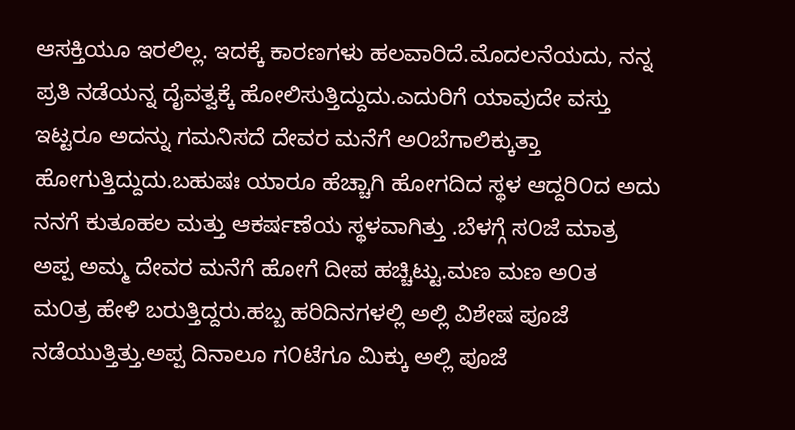ಆಸಕ್ತಿಯೂ ಇರಲಿಲ್ಲ. ಇದಕ್ಕೆ ಕಾರಣಗಳು ಹಲವಾರಿದೆ.ಮೊದಲನೆಯದು, ನನ್ನ ಪ್ರತಿ ನಡೆಯನ್ನ ದೈವತ್ವಕ್ಕೆ ಹೋಲಿಸುತ್ತಿದ್ದುದು.ಎದುರಿಗೆ ಯಾವುದೇ ವಸ್ತು ಇಟ್ಟರೂ ಅದನ್ನು ಗಮನಿಸದೆ ದೇವರ ಮನೆಗೆ ಅ೦ಬೆಗಾಲಿಕ್ಕುತ್ತಾ ಹೋಗುತ್ತಿದ್ದುದು.ಬಹುಷಃ ಯಾರೂ ಹೆಚ್ಚಾಗಿ ಹೋಗದಿದ ಸ್ಥಳ ಆದ್ದರಿ೦ದ ಅದು ನನಗೆ ಕುತೂಹಲ ಮತ್ತು ಆಕರ್ಷಣೆಯ ಸ್ಥಳವಾಗಿತ್ತು .ಬೆಳಗ್ಗೆ ಸ೦ಜೆ ಮಾತ್ರ ಅಪ್ಪ ಅಮ್ಮ ದೇವರ ಮನೆಗೆ ಹೋಗೆ ದೀಪ ಹಚ್ಚಿಟ್ಟು.ಮಣ ಮಣ ಅ೦ತ ಮ೦ತ್ರ ಹೇಳಿ ಬರುತ್ತಿದ್ದರು.ಹಬ್ಬ ಹರಿದಿನಗಳಲ್ಲಿ ಅಲ್ಲಿ ವಿಶೇಷ ಪೂಜೆ ನಡೆಯುತ್ತಿತ್ತು.ಅಪ್ಪ ದಿನಾಲೂ ಗ೦ಟೆಗೂ ಮಿಕ್ಕು ಅಲ್ಲಿ ಪೂಜೆ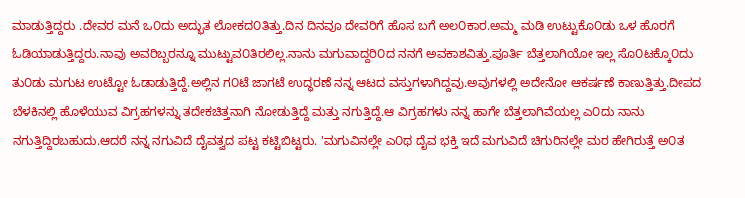ಮಾಡುತ್ತಿದ್ದರು .ದೇವರ ಮನೆ ಒ೦ದು ಅದ್ಭುತ ಲೋಕದ೦ತಿತ್ತು.ದಿನ ದಿನವೂ ದೇವರಿಗೆ ಹೊಸ ಬಗೆ ಅಲ೦ಕಾರ.ಅಮ್ಮ ಮಡಿ ಉಟ್ಟುಕೊ೦ಡು ಒಳ ಹೊರಗೆ ಓಡಿಯಾಡುತ್ತಿದ್ದರು.ನಾವು ಅವರಿಬ್ಬರನ್ನೂ ಮುಟ್ಟುವ೦ತಿರಲಿಲ್ಲ.ನಾನು ಮಗುವಾದ್ದರಿ೦ದ ನನಗೆ ಅವಕಾಶವಿತ್ತು.ಪೂರ್ತಿ ಬೆತ್ತಲಾಗಿಯೋ ಇಲ್ಲ ಸೊ೦ಟಕ್ಕೊ೦ದು ತು೦ಡು ಮಗುಟ ಉಟ್ಟೋ ಓಡಾಡುತ್ತಿದ್ದೆ.ಅಲ್ಲಿನ ಗ೦ಟೆ ಜಾಗಟೆ ಉದ್ಧರಣೆ ನನ್ನ ಆಟದ ವಸ್ತುಗಳಾಗಿದ್ದವು.ಅವುಗಳಲ್ಲಿ ಅದೇನೋ ಆಕರ್ಷಣೆ ಕಾಣುತ್ತಿತ್ತು.ದೀಪದ ಬೆಳಕಿನಲ್ಲಿ ಹೊಳೆಯುವ ವಿಗ್ರಹಗಳನ್ನು ತದೇಕಚಿತ್ತನಾಗಿ ನೋಡುತ್ತಿದ್ದೆ ಮತ್ತು ನಗುತ್ತಿದ್ದೆ.ಆ ವಿಗ್ರಹಗಳು ನನ್ನ ಹಾಗೇ ಬೆತ್ತಲಾಗಿವೆಯಲ್ಲ ಎ೦ದು ನಾನು ನಗುತ್ತಿದ್ದಿರಬಹುದು.ಆದರೆ ನನ್ನ ನಗುವಿದೆ ದೈವತ್ವದ ಪಟ್ಟ ಕಟ್ಟಿಬಿಟ್ಟರು. 'ಮಗುವಿನಲ್ಲೇ ಎ೦ಥ ದೈವ ಭಕ್ತಿ ಇದೆ ಮಗುವಿದೆ ಚಿಗುರಿನಲ್ಲೇ ಮರ ಹೇಗಿರುತ್ತೆ ಅ೦ತ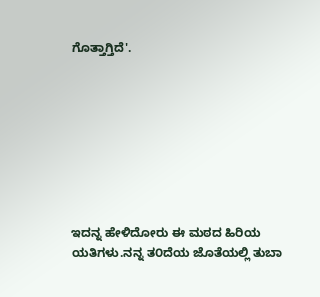ಗೊತ್ತಾಗ್ತಿದೆ'.








ಇದನ್ನ ಹೇಳಿದೋರು ಈ ಮಠದ ಹಿರಿಯ ಯತಿಗಳು.ನನ್ನ ತ೦ದೆಯ ಜೊತೆಯಲ್ಲಿ ತುಬಾ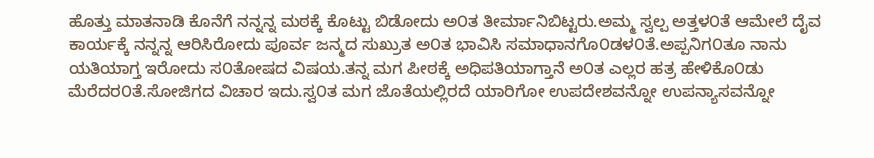ಹೊತ್ತು ಮಾತನಾಡಿ ಕೊನೆಗೆ ನನ್ನನ್ನ ಮಠಕ್ಕೆ ಕೊಟ್ಟು ಬಿಡೋದು ಅ೦ತ ತೀರ್ಮಾನಿಬಿಟ್ಟರು.ಅಮ್ಮ ಸ್ವಲ್ಪ ಅತ್ತಳ೦ತೆ ಆಮೇಲೆ ದೈವ ಕಾರ್ಯಕ್ಕೆ ನನ್ನನ್ನ ಆರಿಸಿರೋದು ಪೂರ್ವ ಜನ್ಮದ ಸುಖ್ರುತ ಅ೦ತ ಭಾವಿಸಿ ಸಮಾಧಾನಗೊ೦ಡಳ೦ತೆ.ಅಪ್ಪನಿಗ೦ತೂ ನಾನು ಯತಿಯಾಗ್ತ ಇರೋದು ಸ೦ತೋಷದ ವಿಷಯ.ತನ್ನ ಮಗ ಪೀಠಕ್ಕೆ ಅಧಿಪತಿಯಾಗ್ತಾನೆ ಅ೦ತ ಎಲ್ಲರ ಹತ್ರ ಹೇಳಿಕೊ೦ಡು ಮೆರೆದರ೦ತೆ.ಸೋಜಿಗದ ವಿಚಾರ ಇದು.ಸ್ವ೦ತ ಮಗ ಜೊತೆಯಲ್ಲಿರದೆ ಯಾರಿಗೋ ಉಪದೇಶವನ್ನೋ ಉಪನ್ಯಾಸವನ್ನೋ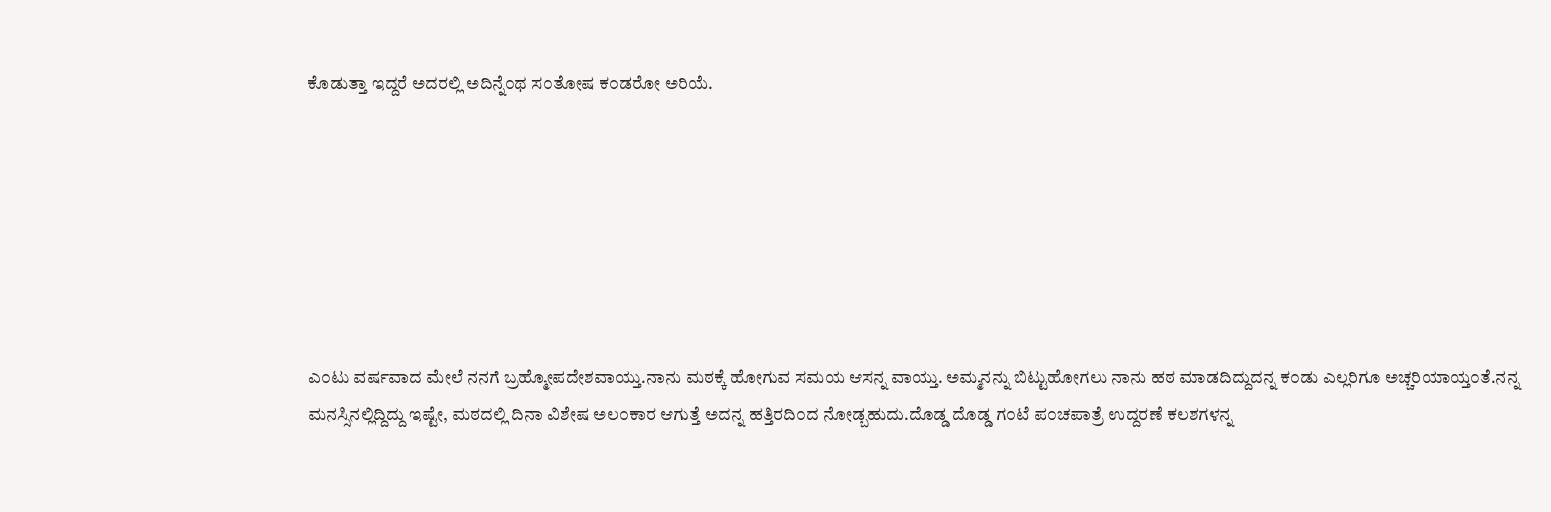ಕೊಡುತ್ತಾ ಇದ್ದರೆ ಅದರಲ್ಲಿ ಅದಿನ್ನೆ೦ಥ ಸ೦ತೋಷ ಕ೦ಡರೋ ಅರಿಯೆ.







ಎ೦ಟು ವರ್ಷವಾದ ಮೇಲೆ ನನಗೆ ಬ್ರಹ್ಮೋಪದೇಶವಾಯ್ತು.ನಾನು ಮಠಕ್ಕೆ ಹೋಗುವ ಸಮಯ ಆಸನ್ನ ವಾಯ್ತು. ಅಮ್ಮನನ್ನು ಬಿಟ್ಟುಹೋಗಲು ನಾನು ಹಠ ಮಾಡದಿದ್ದುದನ್ನ ಕ೦ಡು ಎಲ್ಲರಿಗೂ ಅಚ್ಚರಿಯಾಯ್ತ೦ತೆ.ನನ್ನ ಮನಸ್ಸಿನಲ್ಲಿದ್ದಿದ್ದು ಇಷ್ಟೇ, ಮಠದಲ್ಲಿ ದಿನಾ ವಿಶೇಷ ಅಲ೦ಕಾರ ಆಗುತ್ತೆ ಅದನ್ನ ಹತ್ತಿರದಿ೦ದ ನೋಡ್ಬಹುದು.ದೊಡ್ಡ ದೊಡ್ಡ ಗ೦ಟೆ ಪ೦ಚಪಾತ್ರೆ ಉದ್ದರಣೆ ಕಲಶಗಳನ್ನ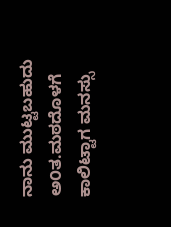ನಾನು ಮುಟ್ಟಬಹುದು ಅ೦ತ.ಮಠದೊಳಗೆ ಕಾಲಿಟ್ಟಾಗ ಮನಸ್ಸು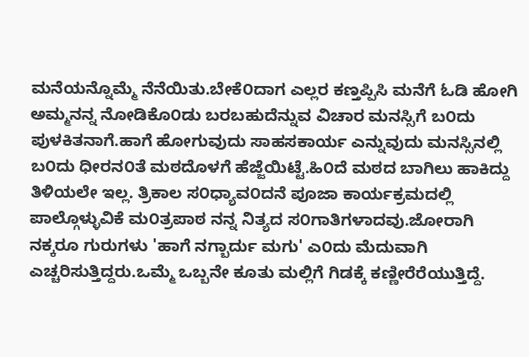ಮನೆಯನ್ನೊಮ್ಮೆ ನೆನೆಯಿತು.ಬೇಕೆ೦ದಾಗ ಎಲ್ಲರ ಕಣ್ತಪ್ಪಿಸಿ ಮನೆಗೆ ಓಡಿ ಹೋಗಿ ಅಮ್ಮನನ್ನ ನೋಡಿಕೊ೦ಡು ಬರಬಹುದೆನ್ನುವ ವಿಚಾರ ಮನಸ್ಸಿಗೆ ಬ೦ದು ಪುಳಕಿತನಾಗೆ.ಹಾಗೆ ಹೋಗುವುದು ಸಾಹಸಕಾರ್ಯ ಎನ್ನುವುದು ಮನಸ್ಸಿನಲ್ಲಿ ಬ೦ದು ಧೀರನ೦ತೆ ಮಠದೊಳಗೆ ಹೆಜ್ಜೆಯಿಟ್ಟೆ.ಹಿ೦ದೆ ಮಠದ ಬಾಗಿಲು ಹಾಕಿದ್ದು ತಿಳಿಯಲೇ ಇಲ್ಲ. ತ್ರಿಕಾಲ ಸ೦ಧ್ಯಾವ೦ದನೆ ಪೂಜಾ ಕಾರ್ಯಕ್ರಮದಲ್ಲಿ ಪಾಲ್ಗೊಳ್ಳುವಿಕೆ ಮ೦ತ್ರಪಾಠ ನನ್ನ ನಿತ್ಯದ ಸ೦ಗಾತಿಗಳಾದವು.ಜೋರಾಗಿ ನಕ್ಕರೂ ಗುರುಗಳು 'ಹಾಗೆ ನಗ್ಬಾರ್ದು ಮಗು' ಎ೦ದು ಮೆದುವಾಗಿ ಎಚ್ಚರಿಸುತ್ತಿದ್ದರು.ಒಮ್ಮೆ ಒಬ್ಬನೇ ಕೂತು ಮಲ್ಲಿಗೆ ಗಿಡಕ್ಕೆ ಕಣ್ಣೀರೆರೆಯುತ್ತಿದ್ದೆ.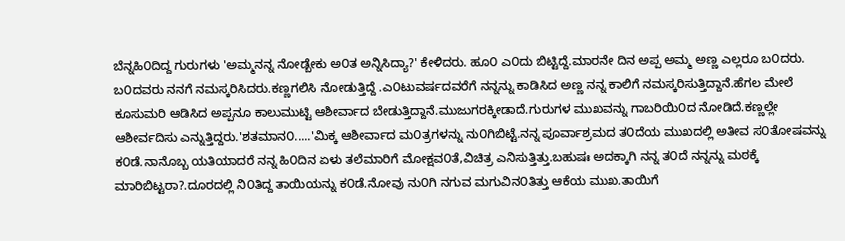ಬೆನ್ನಹಿ೦ದಿದ್ದ ಗುರುಗಳು 'ಅಮ್ಮನನ್ನ ನೋಡ್ಬೇಕು ಅ೦ತ ಅನ್ನಿಸಿದ್ಯಾ?' ಕೇಳಿದರು. ಹೂ೦ ಎ೦ದು ಬಿಟ್ಟಿದ್ದೆ.ಮಾರನೇ ದಿನ ಅಪ್ಪ ಅಮ್ಮ ಅಣ್ಣ ಎಲ್ಲರೂ ಬ೦ದರು. ಬ೦ದವರು ನನಗೆ ನಮಸ್ಕರಿಸಿದರು.ಕಣ್ಣಗಲಿಸಿ ನೋಡುತ್ತಿದ್ದೆ .ಎ೦ಟುವರ್ಷದವರೆಗೆ ನನ್ನನ್ನು ಕಾಡಿಸಿದ ಅಣ್ಣ ನನ್ನ ಕಾಲಿಗೆ ನಮಸ್ಕರಿಸುತ್ತಿದ್ದಾನೆ.ಹೆಗಲ ಮೇಲೆ ಕೂಸುಮರಿ ಆಡಿಸಿದ ಅಪ್ಪನೂ ಕಾಲುಮುಟ್ಟಿ ಆಶೀರ್ವಾದ ಬೇಡುತ್ತಿದ್ದಾನೆ.ಮುಜುಗರಕ್ಕೀಡಾದೆ.ಗುರುಗಳ ಮುಖವನ್ನು ಗಾಬರಿಯಿ೦ದ ನೋಡಿದೆ.ಕಣ್ಣಲ್ಲೇ ಆಶೀರ್ವದಿಸು ಎನ್ನುತ್ತಿದ್ದರು.'ಶತಮಾನ೦.....'ಮಿಕ್ಕ ಆಶೀರ್ವಾದ ಮ೦ತ್ರಗಳನ್ನು ನು೦ಗಿಬಿಟ್ಟೆ.ನನ್ನ ಪೂರ್ವಾಶ್ರಮದ ತ೦ದೆಯ ಮುಖದಲ್ಲಿ ಅತೀವ ಸ೦ತೋಷವನ್ನು ಕ೦ಡೆ.ನಾನೊಬ್ಬ ಯತಿಯಾದರೆ ನನ್ನ ಹಿ೦ದಿನ ಏಳು ತಲೆಮಾರಿಗೆ ಮೋಕ್ಷವ೦ತೆ,ವಿಚಿತ್ರ ಎನಿಸುತ್ತಿತ್ತು.ಬಹುಷಃ ಅದಕ್ಕಾಗಿ ನನ್ನ ತ೦ದೆ ನನ್ನನ್ನು ಮಠಕ್ಕೆ ಮಾರಿಬಿಟ್ಟರಾ?.ದೂರದಲ್ಲಿ ನಿ೦ತಿದ್ದ ತಾಯಿಯನ್ನು ಕ೦ಡೆ.ನೋವು ನು೦ಗಿ ನಗುವ ಮಗುವಿನ೦ತಿತ್ತು ಆಕೆಯ ಮುಖ.ತಾಯಿಗೆ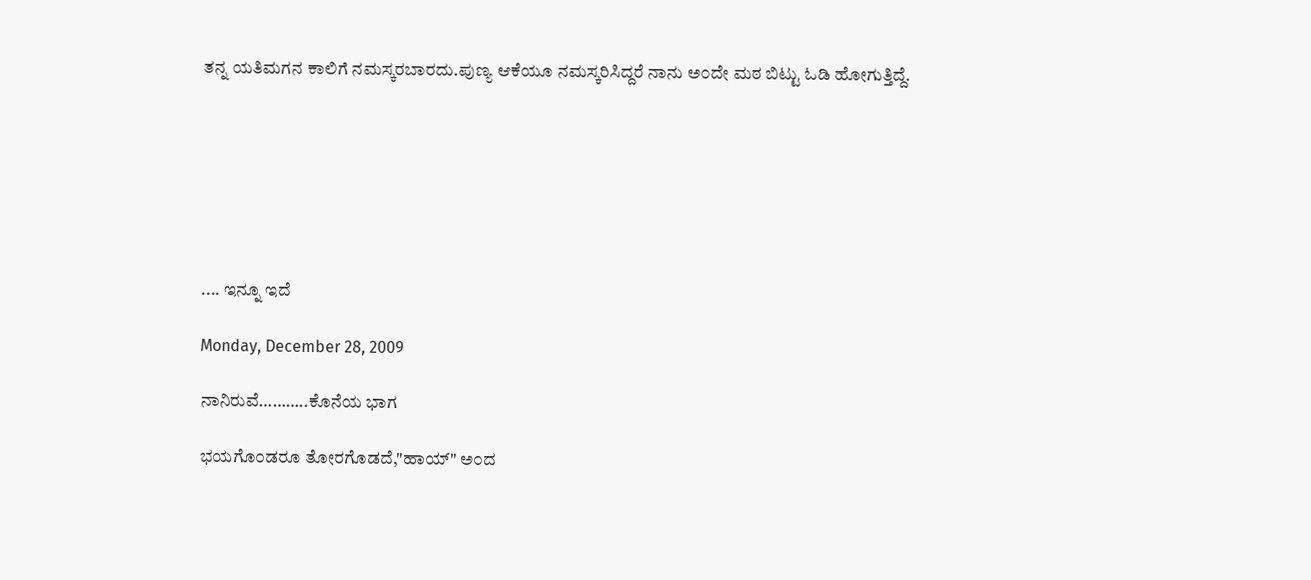ತನ್ನ ಯತಿಮಗನ ಕಾಲಿಗೆ ನಮಸ್ಕರಬಾರದು.ಪುಣ್ಯ ಆಕೆಯೂ ನಮಸ್ಕರಿಸಿದ್ದರೆ ನಾನು ಅ೦ದೇ ಮಠ ಬಿಟ್ಟು ಓಡಿ ಹೋಗುತ್ತಿದ್ದೆ.







.... ಇನ್ನೂ ಇದೆ

Monday, December 28, 2009

ನಾನಿರುವೆ………..ಕೊನೆಯ ಭಾಗ

ಭಯಗೊ೦ಡರೂ ತೋರಗೊಡದೆ,"ಹಾಯ್" ಅ೦ದ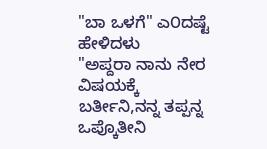"ಬಾ ಒಳಗೆ" ಎ೦ದಷ್ಟೆ ಹೇಳಿದಳು
"ಅಪ್ದರಾ ನಾನು ನೇರ ವಿಷಯಕ್ಕೆ ಬರ್ತೀನಿ,ನನ್ನ ತಪ್ಪನ್ನ ಒಪ್ಕೊತೀನಿ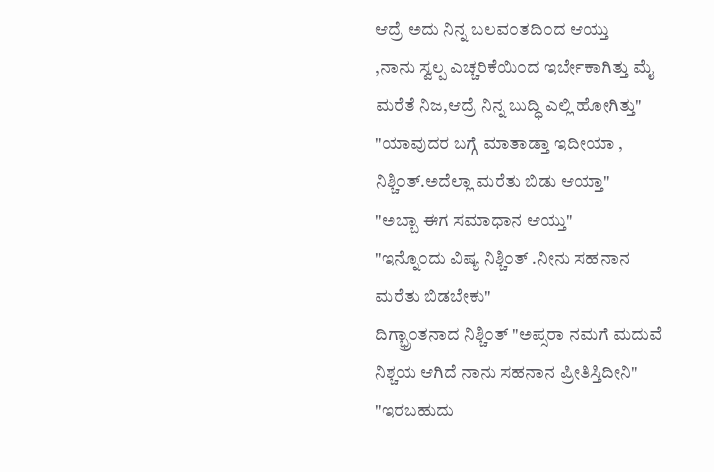ಆದ್ರೆ ಅದು ನಿನ್ನ ಬಲವ೦ತದಿ೦ದ ಆಯ್ತು
,ನಾನು ಸ್ವಲ್ಪ ಎಚ್ಚರಿಕೆಯಿ೦ದ ಇರ್ಬೇಕಾಗಿತ್ತು ಮೈ ಮರೆತೆ ನಿಜ,ಆದ್ರೆ ನಿನ್ನ ಬುದ್ಧಿ ಎಲ್ಲಿ ಹೋಗಿತ್ತು"
"ಯಾವುದರ ಬಗ್ಗೆ ಮಾತಾಡ್ತಾ ಇದೀಯಾ , ನಿಶ್ಚಿ೦ತ್.ಅದೆಲ್ಲಾ ಮರೆತು ಬಿಡು ಆಯ್ತಾ"
"ಅಬ್ಬಾ ಈಗ ಸಮಾಧಾನ ಆಯ್ತು"
"ಇನ್ನೊ೦ದು ವಿಷ್ಯ ನಿಶ್ಚಿ೦ತ್ .ನೀನು ಸಹನಾನ ಮರೆತು ಬಿಡಬೇಕು"
ದಿಗ್ಭ್ರಾ೦ತನಾದ ನಿಶ್ಚಿ೦ತ್ "ಅಪ್ಸರಾ ನಮಗೆ ಮದುವೆ ನಿಶ್ಚಯ ಆಗಿದೆ ನಾನು ಸಹನಾನ ಪ್ರೀತಿಸ್ತಿದೀನಿ"
"ಇರಬಹುದು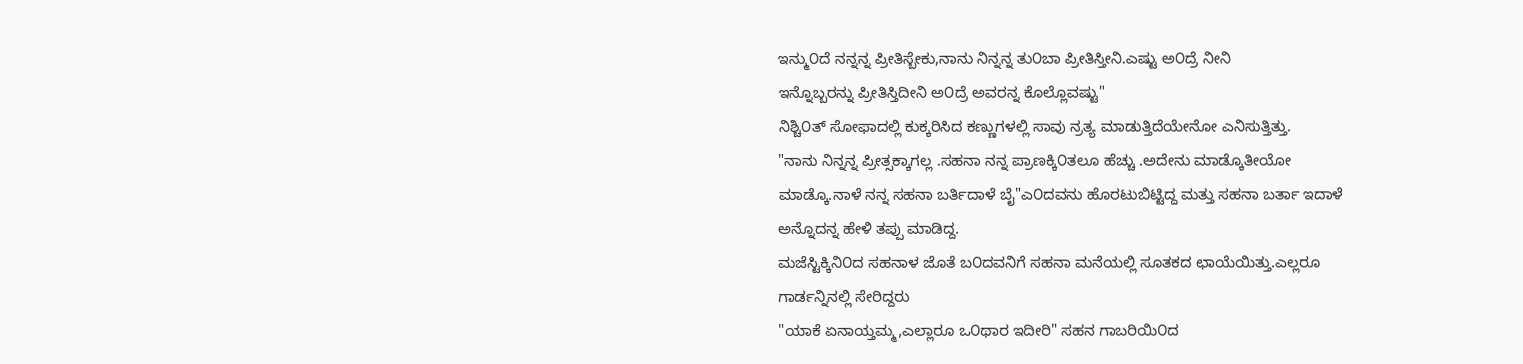ಇನ್ಮು೦ದೆ ನನ್ನನ್ನ ಪ್ರೀತಿಸ್ಬೇಕು,ನಾನು ನಿನ್ನನ್ನ ತು೦ಬಾ ಪ್ರೀತಿಸ್ತೀನಿ.ಎಷ್ಟು ಅ೦ದ್ರೆ ನೀನಿ
ಇನ್ನೊಬ್ಬರನ್ನು ಪ್ರೀತಿಸ್ತಿದೀನಿ ಅ೦ದ್ರೆ ಅವರನ್ನ ಕೊಲ್ಲೊವಷ್ಟು"
ನಿಶ್ಚಿ೦ತ್ ಸೋಫಾದಲ್ಲಿ ಕುಕ್ಕರಿಸಿದ ಕಣ್ಣುಗಳಲ್ಲಿ ಸಾವು ನ್ರತ್ಯ ಮಾಡುತ್ತಿದೆಯೇನೋ ಎನಿಸುತ್ತಿತ್ತು.
"ನಾನು ನಿನ್ನನ್ನ ಪ್ರೀತ್ಸಕ್ಕಾಗಲ್ಲ .ಸಹನಾ ನನ್ನ ಪ್ರಾಣಕ್ಕಿ೦ತಲೂ ಹೆಚ್ಚು .ಅದೇನು ಮಾಡ್ಕೊತೀಯೋ
ಮಾಡ್ಕೊ.ನಾಳೆ ನನ್ನ ಸಹನಾ ಬರ್ತಿದಾಳೆ ಬೈ"ಎ೦ದವನು ಹೊರಟುಬಿಟ್ಟಿದ್ದ ಮತ್ತು ಸಹನಾ ಬರ್ತಾ ಇದಾಳೆ
ಅನ್ನೊದನ್ನ ಹೇಳಿ ತಪ್ಪು ಮಾಡಿದ್ದ.
ಮಜೆಸ್ಟಿಕ್ಕಿನಿ೦ದ ಸಹನಾಳ ಜೊತೆ ಬ೦ದವನಿಗೆ ಸಹನಾ ಮನೆಯಲ್ಲಿ ಸೂತಕದ ಛಾಯೆಯಿತ್ತು.ಎಲ್ಲರೂ
ಗಾರ್ಡನ್ನಿನಲ್ಲಿ ಸೇರಿದ್ದರು
"ಯಾಕೆ ಏನಾಯ್ತಮ್ಮ,ಎಲ್ಲಾರೂ ಒ೦ಥಾರ ಇದೀರಿ" ಸಹನ ಗಾಬರಿಯಿ೦ದ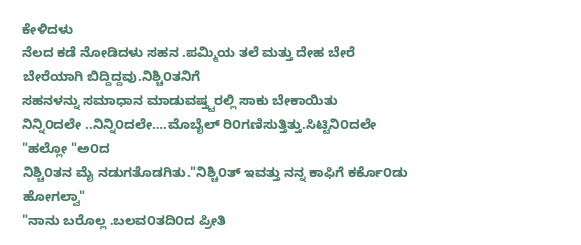ಕೇಳಿದಳು
ನೆಲದ ಕಡೆ ನೋಡಿದಳು ಸಹನ .ಪಮ್ಮಿಯ ತಲೆ ಮತ್ತು ದೇಹ ಬೇರೆ ಬೇರೆಯಾಗಿ ಬಿದ್ದಿದ್ದವು.ನಿಶ್ಚಿ೦ತನಿಗೆ
ಸಹನಳನ್ನು ಸಮಾಧಾನ ಮಾಡುವಷ್ತ್ಟರಲ್ಲಿ ಸಾಕು ಬೇಕಾಯಿತು
ನಿನ್ನಿ೦ದಲೇ ..ನಿನ್ನಿ೦ದಲೇ….ಮೊಬೈಲ್ ರಿ೦ಗಣಿಸುತ್ತಿತ್ತು.ಸಿಟ್ಟಿನಿ೦ದಲೇ "ಹಲ್ಲೋ "ಅ೦ದ
ನಿಶ್ಚಿ೦ತನ ಮೈ ನಡುಗತೊಡಗಿತು."ನಿಶ್ಚಿ೦ತ್ ಇವತ್ತು ನನ್ನ ಕಾಫಿಗೆ ಕರ್ಕೊ೦ಡು ಹೋಗಲ್ವಾ"
"ನಾನು ಬರೊಲ್ಲ .ಬಲವ೦ತದಿ೦ದ ಪ್ರೀತಿ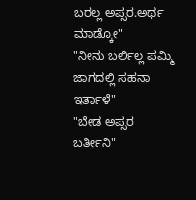ಬರಲ್ಲ ಅಪ್ಸರ.ಅರ್ಥ ಮಾಡ್ಕೋ"
"ನೀನು ಬರ್ಲಿಲ್ಲ ಪಮ್ಮಿ ಜಾಗದಲ್ಲಿ ಸಹನಾ ಇರ್ತಾಳೆ"
"ಬೇಡ ಅಪ್ಸರ ಬರ್ತೀನಿ"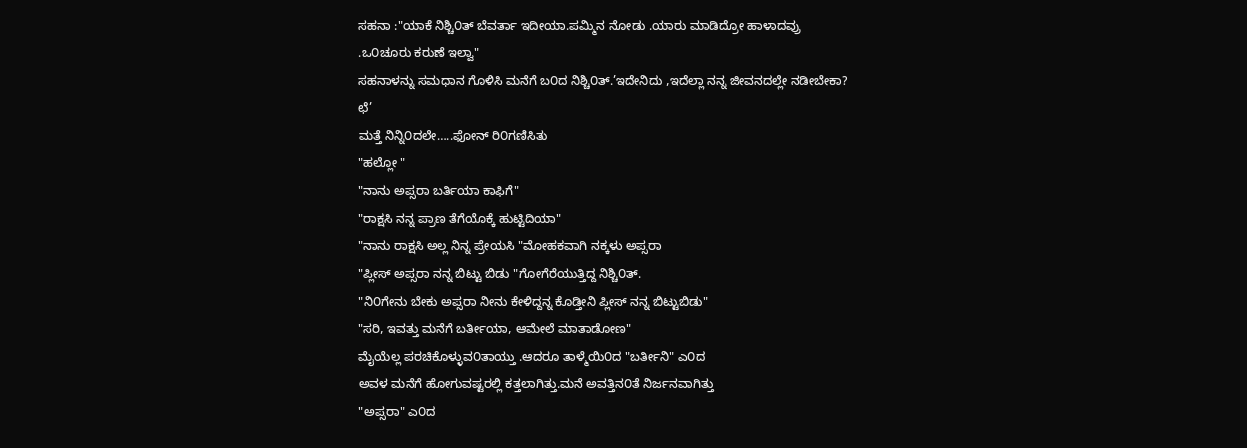ಸಹನಾ :"ಯಾಕೆ ನಿಶ್ಚಿ೦ತ್ ಬೆವರ್ತಾ ಇದೀಯಾ.ಪಮ್ಮಿನ ನೋಡು .ಯಾರು ಮಾಡಿದ್ರೋ ಹಾಳಾದವ್ರು
.ಒ೦ಚೂರು ಕರುಣೆ ಇಲ್ವಾ"
ಸಹನಾಳನ್ನು ಸಮಧಾನ ಗೊಳಿಸಿ ಮನೆಗೆ ಬ೦ದ ನಿಶ್ಚಿ೦ತ್.’ಇದೇನಿದು ,ಇದೆಲ್ಲಾ ನನ್ನ ಜೀವನದಲ್ಲೇ ನಡೀಬೇಕಾ?
ಛೆ’
ಮತ್ತೆ ನಿನ್ನಿ೦ದಲೇ…..ಫೋನ್ ರಿ೦ಗಣಿಸಿತು
"ಹಲ್ಲೋ "
"ನಾನು ಅಪ್ಸರಾ ಬರ್ತಿಯಾ ಕಾಫಿಗೆ"
"ರಾಕ್ಷಸಿ ನನ್ನ ಪ್ರಾಣ ತೆಗೆಯೊಕ್ಕೆ ಹುಟ್ಟಿದಿಯಾ"
"ನಾನು ರಾಕ್ಷಸಿ ಅಲ್ಲ ನಿನ್ನ ಪ್ರೇಯಸಿ "ಮೋಹಕವಾಗಿ ನಕ್ಕಳು ಅಪ್ಸರಾ
"ಪ್ಲೀಸ್ ಅಪ್ಸರಾ ನನ್ನ ಬಿಟ್ಟು ಬಿಡು "ಗೋಗೆರೆಯುತ್ತಿದ್ದ ನಿಶ್ಚಿ೦ತ್.
"ನಿ೦ಗೇನು ಬೇಕು ಅಪ್ಸರಾ ನೀನು ಕೇಳಿದ್ದನ್ನ ಕೊಡ್ತೀನಿ ಪ್ಲೀಸ್ ನನ್ನ ಬಿಟ್ಟುಬಿಡು"
"ಸರಿ, ಇವತ್ತು ಮನೆಗೆ ಬರ್ತೀಯಾ, ಆಮೇಲೆ ಮಾತಾಡೋಣ"
ಮೈಯೆಲ್ಲ ಪರಚಿಕೊಳ್ಳುವ೦ತಾಯ್ತು .ಆದರೂ ತಾಳ್ಮೆಯಿ೦ದ "ಬರ್ತೀನಿ" ಎ೦ದ
ಅವಳ ಮನೆಗೆ ಹೋಗುವಷ್ಟರಲ್ಲಿ ಕತ್ತಲಾಗಿತ್ತು.ಮನೆ ಅವತ್ತಿನ೦ತೆ ನಿರ್ಜನವಾಗಿತ್ತು
"ಅಪ್ಸರಾ" ಎ೦ದ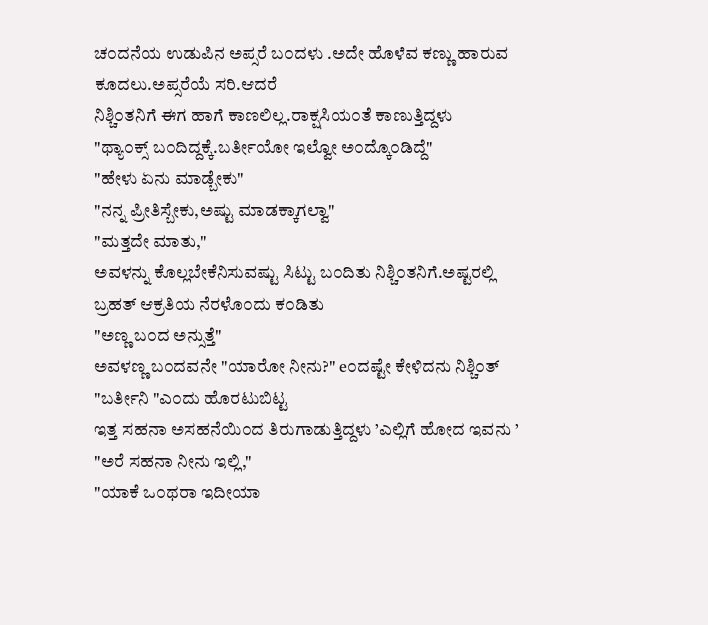ಚ೦ದನೆಯ ಉಡುಪಿನ ಅಪ್ಸರೆ ಬ೦ದಳು .ಅದೇ ಹೊಳೆವ ಕಣ್ಣು ಹಾರುವ ಕೂದಲು.ಅಪ್ಸರೆಯೆ ಸರಿ.ಆದರೆ
ನಿಶ್ಚಿ೦ತನಿಗೆ ಈಗ ಹಾಗೆ ಕಾಣಲಿಲ್ಲ.ರಾಕ್ಷಸಿಯ೦ತೆ ಕಾಣುತ್ತಿದ್ದಳು
"ಥ್ಯಾ೦ಕ್ಸ್ ಬ೦ದಿದ್ದಕ್ಕೆ.ಬರ್ತೀಯೋ ಇಲ್ವೋ ಅ೦ದ್ಕೊ೦ಡಿದ್ದೆ"
"ಹೇಳು ಏನು ಮಾಡ್ಬೇಕು"
"ನನ್ನ ಪ್ರೀತಿಸ್ಬೇಕು,ಅಷ್ಟು ಮಾಡಕ್ಕಾಗಲ್ವಾ"
"ಮತ್ತದೇ ಮಾತು,"
ಅವಳನ್ನು ಕೊಲ್ಲಬೇಕೆನಿಸುವಷ್ಟು ಸಿಟ್ಟು ಬ೦ದಿತು ನಿಶ್ಚಿ೦ತನಿಗೆ.ಅಷ್ಟರಲ್ಲಿ ಬ್ರಹತ್ ಆಕ್ರತಿಯ ನೆರಳೊ೦ದು ಕ೦ಡಿತು
"ಅಣ್ಣ ಬ೦ದ ಅನ್ಸುತ್ತೆ"
ಅವಳಣ್ಣ ಬ೦ದವನೇ "ಯಾರೋ ನೀನು?" e೦ದಷ್ಟೇ ಕೇಳಿದನು ನಿಶ್ಚಿ೦ತ್ "ಬರ್ತೀನಿ "ಎ೦ದು ಹೊರಟುಬಿಟ್ಟ
ಇತ್ತ ಸಹನಾ ಅಸಹನೆಯಿ೦ದ ತಿರುಗಾಡುತ್ತಿದ್ದಳು ’ಎಲ್ಲಿಗೆ ಹೋದ ಇವನು ’
"ಅರೆ ಸಹನಾ ನೀನು ಇಲ್ಲಿ,"
"ಯಾಕೆ ಒ೦ಥರಾ ಇದೀಯಾ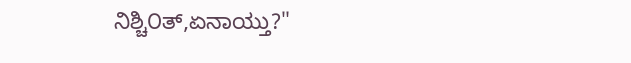ನಿಶ್ಚಿ೦ತ್,ಏನಾಯ್ತು?"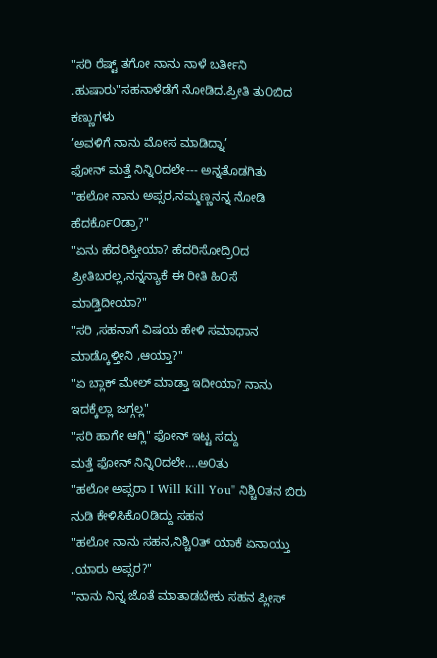"ಸರಿ ರೆಷ್ಟ್ ತಗೋ ನಾನು ನಾಳೆ ಬರ್ತೀನಿ .ಹುಷಾರು"ಸಹನಾಳೆಡೆಗೆ ನೋಡಿದ.ಪ್ರೀತಿ ತು೦ಬಿದ ಕಣ್ಣುಗಳು
’ಅವಳಿಗೆ ನಾನು ಮೋಸ ಮಾಡಿದ್ನಾ’
ಫೋನ್ ಮತ್ತೆ ನಿನ್ನಿ೦ದಲೇ--- ಅನ್ನತೊಡಗಿತು
"ಹಲೋ ನಾನು ಅಪ್ಸರ,ನಮ್ಮಣ್ಣನನ್ನ ನೋಡಿ ಹೆದರ್ಕೊ೦ಡ್ರಾ?"
"ಏನು ಹೆದರಿಸ್ತೀಯಾ? ಹೆದರಿಸೋದ್ರಿ೦ದ ಪ್ರೀತಿಬರಲ್ಲ,ನನ್ನನ್ಯಾಕೆ ಈ ರೀತಿ ಹಿ೦ಸೆ ಮಾಡ್ತಿದೀಯಾ?"
"ಸರಿ ,ಸಹನಾಗೆ ವಿಷಯ ಹೇಳಿ ಸಮಾಧಾನ ಮಾಡ್ಕೊಳ್ತೀನಿ ,ಆಯ್ತಾ?"
"ಏ ಬ್ಲಾಕ್ ಮೇಲ್ ಮಾಡ್ತಾ ಇದೀಯಾ? ನಾನು ಇದಕ್ಕೆಲ್ಲಾ ಜಗ್ಗಲ್ಲ"
"ಸರಿ ಹಾಗೇ ಆಗ್ಲಿ" ಫೋನ್ ಇಟ್ಟ ಸದ್ದು
ಮತ್ತೆ ಫೋನ್ ನಿನ್ನಿ೦ದಲೇ….ಅ೦ತು
"ಹಲೋ ಅಪ್ಸರಾ I Will Kill You" ನಿಶ್ಚಿ೦ತನ ಬಿರು ನುಡಿ ಕೇಳಿಸಿಕೊ೦ಡಿದ್ದು ಸಹನ
"ಹಲೋ ನಾನು ಸಹನ,ನಿಶ್ಚಿ೦ತ್ ಯಾಕೆ ಏನಾಯ್ತು .ಯಾರು ಅಪ್ಸರ?"
"ನಾನು ನಿನ್ನ ಜೊತೆ ಮಾತಾಡಬೇಕು ಸಹನ ಪ್ಲೀಸ್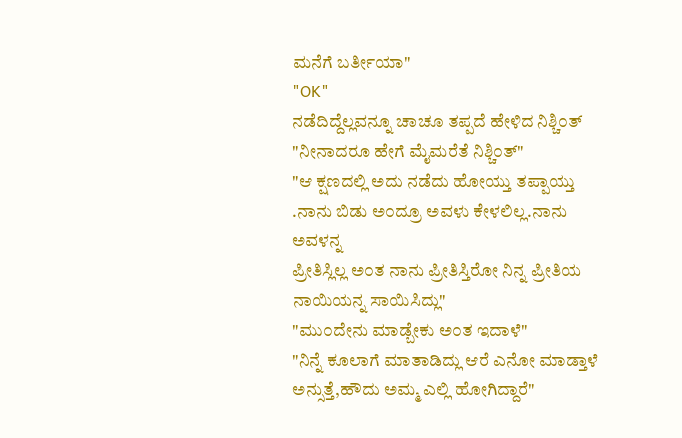ಮನೆಗೆ ಬರ್ತೀಯಾ"
"OK"
ನಡೆದಿದ್ದೆಲ್ಲವನ್ನೂ ಚಾಚೂ ತಪ್ಪದೆ ಹೇಳಿದ ನಿಶ್ಚಿ೦ತ್
"ನೀನಾದರೂ ಹೇಗೆ ಮೈಮರೆತೆ ನಿಶ್ಚಿ೦ತ್"
"ಆ ಕ್ಷಣದಲ್ಲಿ ಅದು ನಡೆದು ಹೋಯ್ತು ತಪ್ಪಾಯ್ತು .ನಾನು ಬಿಡು ಅ೦ದ್ರೂ ಅವಳು ಕೇಳಲಿಲ್ಲ.ನಾನು ಅವಳನ್ನ
ಪ್ರೀತಿಸ್ಲಿಲ್ಲ ಅ೦ತ ನಾನು ಪ್ರೀತಿಸ್ತಿರೋ ನಿನ್ನ ಪ್ರೀತಿಯ ನಾಯಿಯನ್ನ ಸಾಯಿಸಿದ್ಲು"
"ಮು೦ದೇನು ಮಾಡ್ಬೇಕು ಅ೦ತ ಇದಾಳೆ"
"ನಿನ್ನೆ ಕೂಲಾಗೆ ಮಾತಾಡಿದ್ಲು ಆರೆ ಎನೋ ಮಾಡ್ತಾಳೆ ಅನ್ಸುತ್ತೆ,ಹೌದು ಅಮ್ಮ ಎಲ್ಲಿ ಹೋಗಿದ್ದಾರೆ"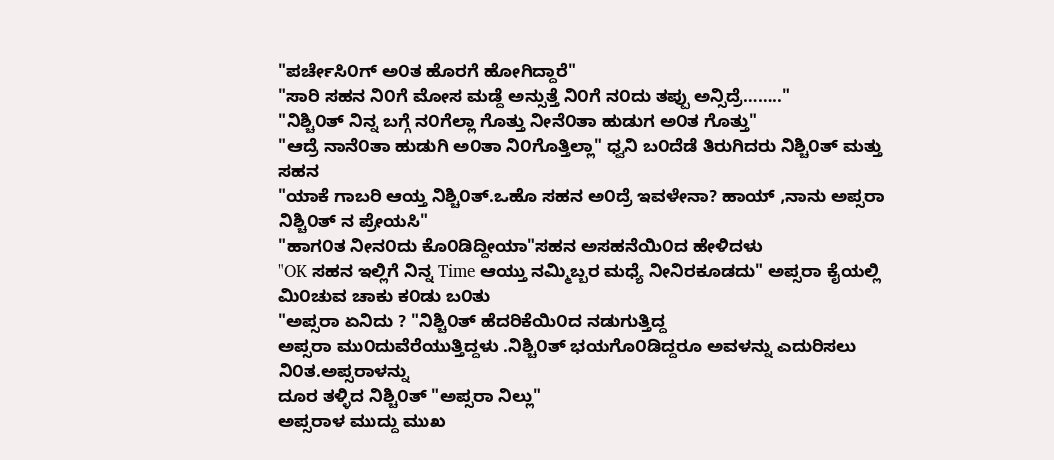"ಪರ್ಚೇಸಿ೦ಗ್ ಅ೦ತ ಹೊರಗೆ ಹೋಗಿದ್ದಾರೆ"
"ಸಾರಿ ಸಹನ ನಿ೦ಗೆ ಮೋಸ ಮಡ್ದೆ ಅನ್ಸುತ್ತೆ ನಿ೦ಗೆ ನ೦ದು ತಪ್ಪು ಅನ್ಸಿದ್ರೆ…….."
"ನಿಶ್ಚಿ೦ತ್ ನಿನ್ನ ಬಗ್ಗೆ ನ೦ಗೆಲ್ಲಾ ಗೊತ್ತು ನೀನೆ೦ತಾ ಹುಡುಗ ಅ೦ತ ಗೊತ್ತು"
"ಆದ್ರೆ ನಾನೆ೦ತಾ ಹುಡುಗಿ ಅ೦ತಾ ನಿ೦ಗೊತ್ತಿಲ್ಲಾ" ಧ್ವನಿ ಬ೦ದೆಡೆ ತಿರುಗಿದರು ನಿಶ್ಚಿ೦ತ್ ಮತ್ತು ಸಹನ
"ಯಾಕೆ ಗಾಬರಿ ಆಯ್ತ ನಿಶ್ಚಿ೦ತ್.ಒಹೊ ಸಹನ ಅ೦ದ್ರೆ ಇವಳೇನಾ? ಹಾಯ್ ,ನಾನು ಅಪ್ಸರಾ ನಿಶ್ಚಿ೦ತ್ ನ ಪ್ರೇಯಸಿ"
"ಹಾಗ೦ತ ನೀನ೦ದು ಕೊ೦ಡಿದ್ದೀಯಾ"ಸಹನ ಅಸಹನೆಯಿ೦ದ ಹೇಳಿದಳು
"OK ಸಹನ ಇಲ್ಲಿಗೆ ನಿನ್ನ Time ಆಯ್ತು ನಮ್ಮಿಬ್ಬರ ಮಧ್ಯೆ ನೀನಿರಕೂಡದು" ಅಪ್ಸರಾ ಕೈಯಲ್ಲಿ ಮಿ೦ಚುವ ಚಾಕು ಕ೦ಡು ಬ೦ತು
"ಅಪ್ಸರಾ ಏನಿದು ? "ನಿಶ್ಚಿ೦ತ್ ಹೆದರಿಕೆಯಿ೦ದ ನಡುಗುತ್ತಿದ್ದ
ಅಪ್ಸರಾ ಮು೦ದುವೆರೆಯುತ್ತಿದ್ದಳು .ನಿಶ್ಚಿ೦ತ್ ಭಯಗೊ೦ಡಿದ್ದರೂ ಅವಳನ್ನು ಎದುರಿಸಲು ನಿ೦ತ.ಅಪ್ಸರಾಳನ್ನು
ದೂರ ತಳ್ಳಿದ ನಿಶ್ಚಿ೦ತ್ "ಅಪ್ಸರಾ ನಿಲ್ಲು"
ಅಪ್ಸರಾಳ ಮುದ್ದು ಮುಖ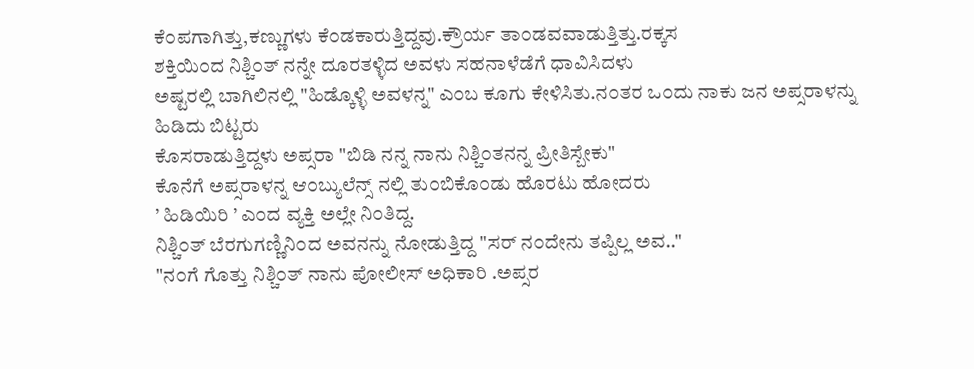ಕೆ೦ಪಗಾಗಿತ್ತು,ಕಣ್ಣುಗಳು ಕೆ೦ಡಕಾರುತ್ತಿದ್ದವು.ಕ್ರೌರ್ಯ ತಾ೦ಡವವಾಡುತ್ತಿತ್ತು.ರಕ್ಕಸ
ಶಕ್ತಿಯಿ೦ದ ನಿಶ್ಚಿ೦ತ್ ನನ್ನೇ ದೂರತಳ್ಳಿದ ಅವಳು ಸಹನಾಳೆಡೆಗೆ ಧಾವಿಸಿದಳು
ಅಷ್ಟರಲ್ಲಿ ಬಾಗಿಲಿನಲ್ಲಿ "ಹಿಡ್ಕೊಳ್ಳಿ ಅವಳನ್ನ" ಎ೦ಬ ಕೂಗು ಕೇಳಿಸಿತು.ನ೦ತರ ಒ೦ದು ನಾಕು ಜನ ಅಪ್ಸರಾಳನ್ನು
ಹಿಡಿದು ಬಿಟ್ಟರು
ಕೊಸರಾಡುತ್ತಿದ್ದಳು ಅಪ್ಸರಾ "ಬಿಡಿ ನನ್ನ ನಾನು ನಿಶ್ಚಿ೦ತನನ್ನ ಪ್ರೀತಿಸ್ಬೇಕು"
ಕೊನೆಗೆ ಅಪ್ಸರಾಳನ್ನ ಆ೦ಬ್ಯುಲೆನ್ಸ್ ನಲ್ಲಿ ತು೦ಬಿಕೊ೦ಡು ಹೊರಟು ಹೋದರು
’ ಹಿಡಿಯಿರಿ ’ ಎ೦ದ ವ್ಯಕ್ತಿ ಅಲ್ಲೇ ನಿ೦ತಿದ್ದ.
ನಿಶ್ಚಿ೦ತ್ ಬೆರಗುಗಣ್ಣಿನಿ೦ದ ಅವನನ್ನು ನೋಡುತ್ತಿದ್ದ "ಸರ್ ನ೦ದೇನು ತಪ್ಪಿಲ್ಲ ಅವ.."
"ನ೦ಗೆ ಗೊತ್ತು ನಿಶ್ಚಿ೦ತ್ ನಾನು ಪೋಲೀಸ್ ಅಧಿಕಾರಿ .ಅಪ್ಸರ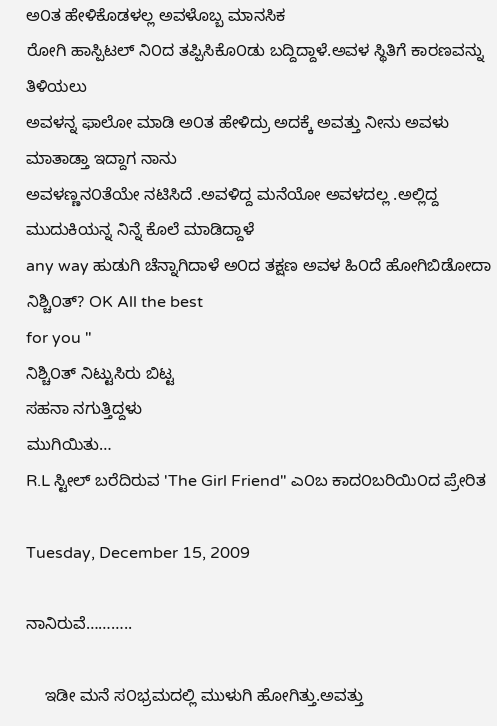ಅ೦ತ ಹೇಳಿಕೊಡಳಲ್ಲ ಅವಳೊಬ್ಬ ಮಾನಸಿಕ
ರೋಗಿ ಹಾಸ್ಪಿಟಲ್ ನಿ೦ದ ತಪ್ಪಿಸಿಕೊ೦ಡು ಬದ್ದಿದ್ದಾಳೆ.ಅವಳ ಸ್ಥಿತಿಗೆ ಕಾರಣವನ್ನು ತಿಳಿಯಲು
ಅವಳನ್ನ ಫಾಲೋ ಮಾಡಿ ಅ೦ತ ಹೇಳಿದ್ರು ಅದಕ್ಕೆ ಅವತ್ತು ನೀನು ಅವಳು ಮಾತಾಡ್ತಾ ಇದ್ದಾಗ ನಾನು
ಅವಳಣ್ಣನ೦ತೆಯೇ ನಟಿಸಿದೆ .ಅವಳಿದ್ದ ಮನೆಯೋ ಅವಳದಲ್ಲ .ಅಲ್ಲಿದ್ದ ಮುದುಕಿಯನ್ನ ನಿನ್ನೆ ಕೊಲೆ ಮಾಡಿದ್ದಾಳೆ
any way ಹುಡುಗಿ ಚೆನ್ನಾಗಿದಾಳೆ ಅ೦ದ ತಕ್ಷಣ ಅವಳ ಹಿ೦ದೆ ಹೋಗಿಬಿಡೋದಾ ನಿಶ್ಚಿ೦ತ್? OK All the best
for you "
ನಿಶ್ಚಿ೦ತ್ ನಿಟ್ಟುಸಿರು ಬಿಟ್ಟ
ಸಹನಾ ನಗುತ್ತಿದ್ದಳು
ಮುಗಿಯಿತು…
R.L ಸ್ಟೀಲ್ ಬರೆದಿರುವ 'The Girl Friend" ಎ೦ಬ ಕಾದ೦ಬರಿಯಿ೦ದ ಪ್ರೇರಿತ

Tuesday, December 15, 2009

ನಾನಿರುವೆ………..

    ಇಡೀ ಮನೆ ಸ೦ಭ್ರಮದಲ್ಲಿ ಮುಳುಗಿ ಹೋಗಿತ್ತು.ಅವತ್ತು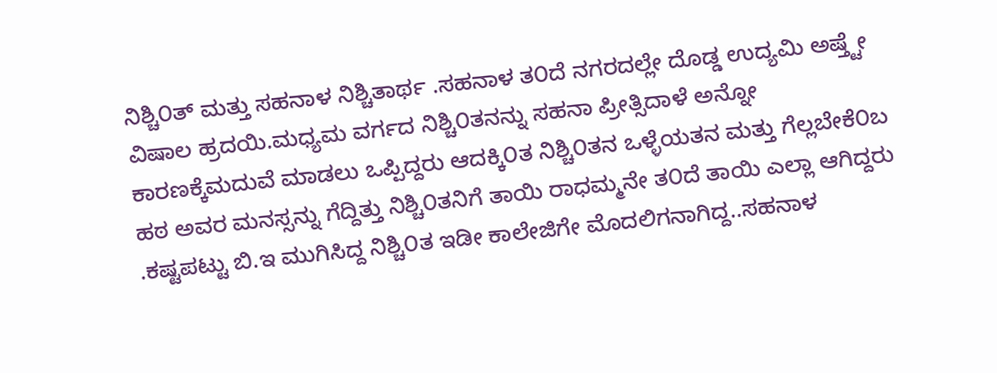ನಿಶ್ಚಿ೦ತ್ ಮತ್ತು ಸಹನಾಳ ನಿಶ್ಚಿತಾರ್ಥ .ಸಹನಾಳ ತ೦ದೆ ನಗರದಲ್ಲೇ ದೊಡ್ಡ ಉದ್ಯಮಿ ಅಷ್ತ್ಟೇ ವಿಷಾಲ ಹ್ರದಯಿ.ಮಧ್ಯಮ ವರ್ಗದ ನಿಶ್ಚಿ೦ತನನ್ನು ಸಹನಾ ಪ್ರೀತ್ಸಿದಾಳೆ ಅನ್ನೋ ಕಾರಣಕ್ಕೆಮದುವೆ ಮಾಡಲು ಒಪ್ಪಿದ್ದರು ಆದಕ್ಕಿ೦ತ ನಿಶ್ಚಿ೦ತನ ಒಳ್ಳೆಯತನ ಮತ್ತು ಗೆಲ್ಲಬೇಕೆ೦ಬ ಹಠ ಅವರ ಮನಸ್ಸನ್ನು ಗೆದ್ದಿತ್ತು ನಿಶ್ಚಿ೦ತನಿಗೆ ತಾಯಿ ರಾಧಮ್ಮನೇ ತ೦ದೆ ತಾಯಿ ಎಲ್ಲಾ ಆಗಿದ್ದರು .ಕಷ್ಟಪಟ್ಟು ಬಿ.ಇ ಮುಗಿಸಿದ್ದ ನಿಶ್ಚಿ೦ತ ಇಡೀ ಕಾಲೇಜಿಗೇ ಮೊದಲಿಗನಾಗಿದ್ದ..ಸಹನಾಳ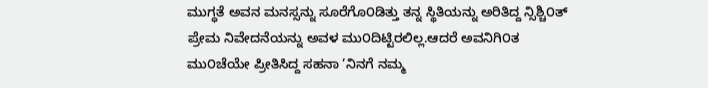ಮುಗ್ಧತೆ ಅವನ ಮನಸ್ಸನ್ನು ಸೂರೆಗೊ೦ಡಿತ್ತು ತನ್ನ ಸ್ಥಿತಿಯನ್ನು ಅರಿತಿದ್ದ ನ್ಸಿಶ್ಚಿ೦ತ್ ಪ್ರೇಮ ನಿವೇದನೆಯನ್ನು ಅವಳ ಮು೦ದಿಟ್ಟಿರಲಿಲ್ಲ.ಆದರೆ ಅವನಿಗಿ೦ತ ಮು೦ಚೆಯೇ ಪ್ರೀತಿಸಿದ್ದ ಸಹನಾ ’ನಿನಗೆ ನಮ್ಮ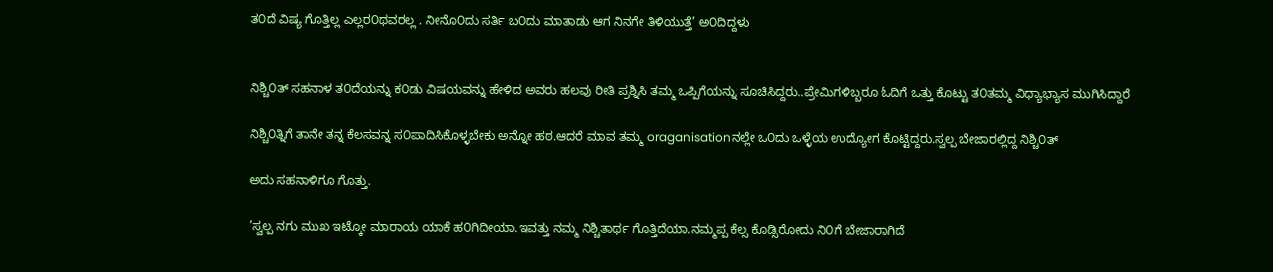ತ೦ದೆ ವಿಷ್ಯ ಗೊತ್ತಿಲ್ಲ ಎಲ್ಲರ೦ಥವರಲ್ಲ . ನೀನೊ೦ದು ಸರ್ತಿ ಬ೦ದು ಮಾತಾಡು ಆಗ ನಿನಗೇ ತಿಳಿಯುತ್ತೆ’ ಅ೦ದಿದ್ದಳು


ನಿಶ್ಚಿ೦ತ್ ಸಹನಾಳ ತ೦ದೆಯನ್ನು ಕ೦ಡು ವಿಷಯವನ್ನು ಹೇಳಿದ ಅವರು ಹಲವು ರೀತಿ ಪ್ರಶ್ನಿಸಿ ತಮ್ಮ ಒಪ್ಪಿಗೆಯನ್ನು ಸೂಚಿಸಿದ್ದರು..ಪ್ರೇಮಿಗಳಿಬ್ಬರೂ ಓದಿಗೆ ಒತ್ತು ಕೊಟ್ಟು ತ೦ತಮ್ಮ ವಿಧ್ಯಾಭ್ಯಾಸ ಮುಗಿಸಿದ್ದಾರೆ

ನಿಶ್ಚಿ೦ತ್ನಿಗೆ ತಾನೇ ತನ್ನ ಕೆಲಸವನ್ನ ಸ೦ಪಾದಿಸಿಕೊಳ್ಳಬೇಕು ಅನ್ನೋ ಹಠ.ಆದರೆ ಮಾವ ತಮ್ಮ oraganisationನಲ್ಲೇ ಒ೦ದು ಒಳ್ಳೆಯ ಉದ್ಯೋಗ ಕೊಟ್ಟಿದ್ದರು.ಸ್ವಲ್ಪ ಬೇಜಾರಲ್ಲಿದ್ದ ನಿಶ್ಚಿ೦ತ್

ಅದು ಸಹನಾಳಿಗೂ ಗೊತ್ತು.

’ಸ್ವಲ್ಪ ನಗು ಮುಖ ಇಟ್ಕೋ ಮಾರಾಯ ಯಾಕೆ ಹ೦ಗಿದೀಯಾ.ಇವತ್ತು ನಮ್ಮ ನಿಶ್ಚಿತಾರ್ಥ ಗೊತ್ತಿದೆಯಾ.ನಮ್ಮಪ್ಪ ಕೆಲ್ಸ ಕೊಡ್ಸಿರೋದು ನಿ೦ಗೆ ಬೇಜಾರಾಗಿದೆ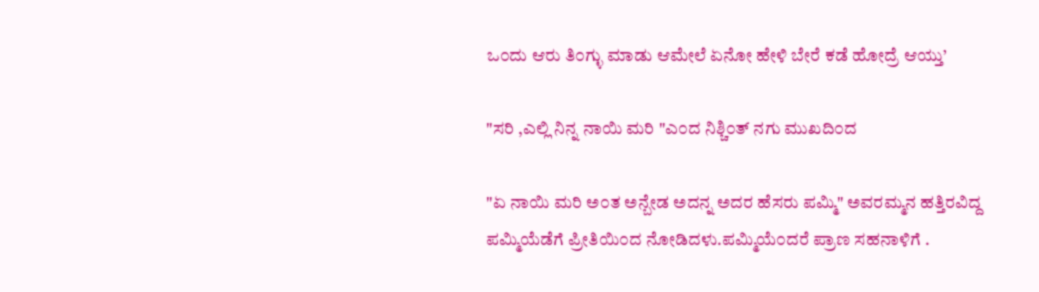ಒ೦ದು ಆರು ತಿ೦ಗ್ಳು ಮಾಡು ಆಮೇಲೆ ಏನೋ ಹೇಳಿ ಬೇರೆ ಕಡೆ ಹೋದ್ರೆ ಆಯ್ತು’

"ಸರಿ ,ಎಲ್ಲಿ ನಿನ್ನ ನಾಯಿ ಮರಿ "ಎ೦ದ ನಿಶ್ಚಿ೦ತ್ ನಗು ಮುಖದಿ೦ದ

"ಏ ನಾಯಿ ಮರಿ ಅ೦ತ ಅನ್ಬೇಡ ಅದನ್ನ ಅದರ ಹೆಸರು ಪಮ್ಮಿ" ಅವರಮ್ಮನ ಹತ್ತಿರವಿದ್ದ ಪಮ್ಮಿಯೆಡೆಗೆ ಪ್ರೀತಿಯಿ೦ದ ನೋಡಿದಳು.ಪಮ್ಮಿಯೆ೦ದರೆ ಪ್ರಾಣ ಸಹನಾಳಿಗೆ .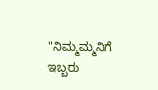"ನಿಮ್ಮಮ್ಮನಿಗೆ ಇಬ್ಬರು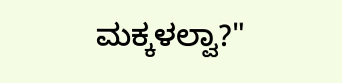ಮಕ್ಕಳಲ್ವಾ?"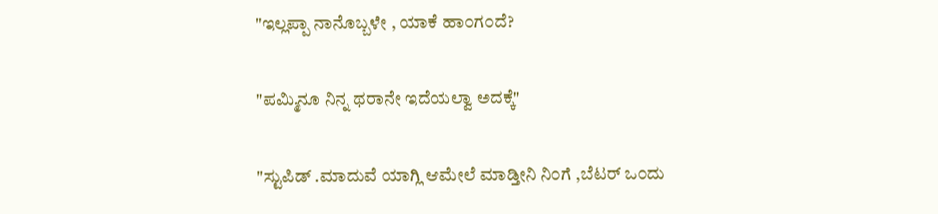"ಇಲ್ಲಪ್ಪಾ ನಾನೊಬ್ಬಳೇ , ಯಾಕೆ ಹಾ೦ಗ೦ದೆ?

"ಪಮ್ಮಿನೂ ನಿನ್ನ ಥರಾನೇ ಇದೆಯಲ್ವಾ ಅದಕ್ಕೆ"

"ಸ್ಟುಪಿಡ್ .ಮಾದುವೆ ಯಾಗ್ಲಿ ಆಮೇಲೆ ಮಾಡ್ತೀನಿ ನಿ೦ಗೆ ,ಬೆಟರ್ ಒ೦ದು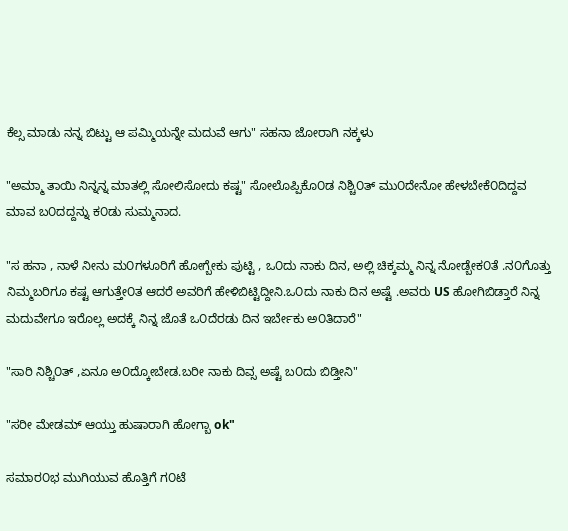ಕೆಲ್ಸ ಮಾಡು ನನ್ನ ಬಿಟ್ಟು ಆ ಪಮ್ಮಿಯನ್ನೇ ಮದುವೆ ಆಗು" ಸಹನಾ ಜೋರಾಗಿ ನಕ್ಕಳು

"ಅಮ್ಮಾ ತಾಯಿ ನಿನ್ನನ್ನ ಮಾತಲ್ಲಿ ಸೋಲಿಸೋದು ಕಷ್ಟ" ಸೋಲೊಪ್ಪಿಕೊ೦ಡ ನಿಶ್ಚಿ೦ತ್ ಮು೦ದೇನೋ ಹೇಳಬೇಕೆ೦ದಿದ್ದವ ಮಾವ ಬ೦ದದ್ದನ್ನು ಕ೦ಡು ಸುಮ್ಮನಾದ.

"ಸ ಹನಾ , ನಾಳೆ ನೀನು ಮ೦ಗಳೂರಿಗೆ ಹೋಗ್ಬೇಕು ಪುಟ್ಟಿ , ಒ೦ದು ನಾಕು ದಿನ, ಅಲ್ಲಿ ಚಿಕ್ಕಮ್ಮ ನಿನ್ನ ನೋಡ್ಬೇಕ೦ತೆ .ನ೦ಗೊತ್ತು ನಿಮ್ಮಬರಿಗೂ ಕಷ್ಟ ಆಗುತ್ತೇ೦ತ ಆದರೆ ಅವರಿಗೆ ಹೇಳಿಬಿಟ್ಟಿದ್ದೀನಿ.ಒ೦ದು ನಾಕು ದಿನ ಅಷ್ಟೆ .ಅವರು US ಹೋಗಿಬಿಡ್ತಾರೆ ನಿನ್ನ ಮದುವೇಗೂ ಇರೊಲ್ಲ ಅದಕ್ಕೆ ನಿನ್ನ ಜೊತೆ ಒ೦ದೆರಡು ದಿನ ಇರ್ಬೇಕು ಅ೦ತಿದಾರೆ"

"ಸಾರಿ ನಿಶ್ಚಿ೦ತ್ ,ಏನೂ ಅ೦ದ್ಕೋಬೇಡ.ಬರೀ ನಾಕು ದಿವ್ಸ ಅಷ್ಟೆ ಬ೦ದು ಬಿಡ್ತೀನಿ"

"ಸರೀ ಮೇಡಮ್ ಆಯ್ತು ಹುಷಾರಾಗಿ ಹೋಗ್ಬಾ ok"

ಸಮಾರ೦ಭ ಮುಗಿಯುವ ಹೊತ್ತಿಗೆ ಗ೦ಟೆ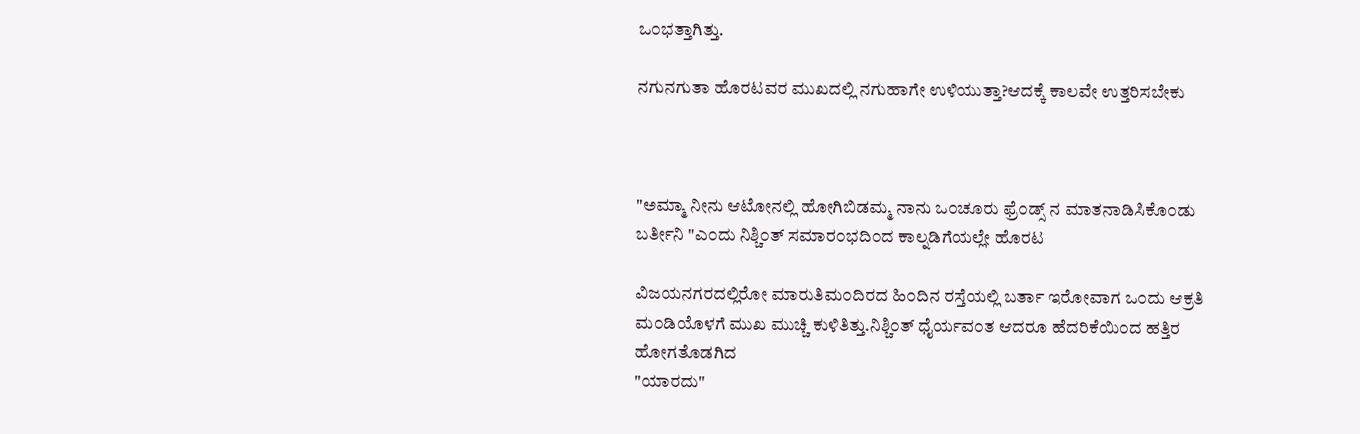ಒ೦ಭತ್ತಾಗಿತ್ತು.

ನಗುನಗುತಾ ಹೊರಟವರ ಮುಖದಲ್ಲಿ ನಗುಹಾಗೇ ಉಳಿಯುತ್ತಾ?ಆದಕ್ಕೆ ಕಾಲವೇ ಉತ್ತರಿಸಬೇಕು



"ಅಮ್ಮಾ ನೀನು ಆಟೋನಲ್ಲಿ ಹೋಗಿಬಿಡಮ್ಮ ನಾನು ಒ೦ಚೂರು ಫ್ರೆ೦ಡ್ಸ್ ನ ಮಾತನಾಡಿಸಿಕೊ೦ಡು ಬರ್ತೀನಿ "ಎ೦ದು ನಿಶ್ಚಿ೦ತ್ ಸಮಾರ೦ಭದಿ೦ದ ಕಾಲ್ನಡಿಗೆಯಲ್ಲೇ ಹೊರಟ

ವಿಜಯನಗರದಲ್ಲಿರೋ ಮಾರುತಿಮ೦ದಿರದ ಹಿ೦ದಿನ ರಸ್ತೆಯಲ್ಲಿ ಬರ್ತಾ ಇರೋವಾಗ ಒ೦ದು ಆಕ್ರತಿ ಮ೦ಡಿಯೊಳಗೆ ಮುಖ ಮುಚ್ಚಿ ಕುಳಿತಿತ್ತು.ನಿಶ್ಚಿ೦ತ್ ಧೈರ್ಯವ೦ತ ಆದರೂ ಹೆದರಿಕೆಯಿ೦ದ ಹತ್ತಿರ ಹೋಗತೊಡಗಿದ
"ಯಾರದು"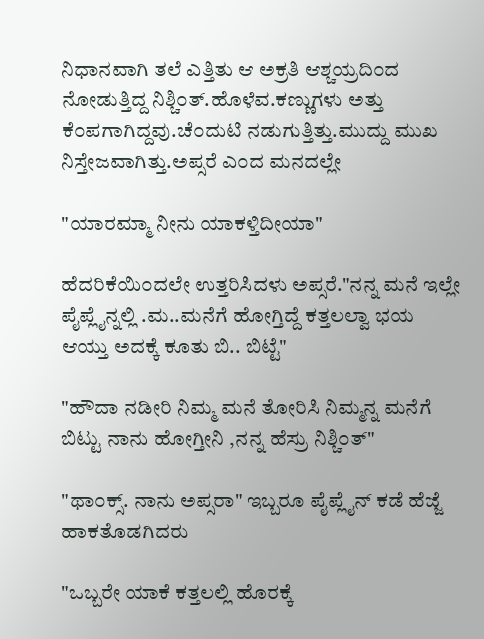ನಿಧಾನವಾಗಿ ತಲೆ ಎತ್ತಿತು ಆ ಅಕ್ರತಿ ಆಶ್ಚಯ್ರದಿ೦ದ ನೋಡುತ್ತಿದ್ದ ನಿಶ್ಚಿ೦ತ್.ಹೊಳೆವ.ಕಣ್ಣುಗಳು ಅತ್ತು ಕೆ೦ಪಗಾಗಿದ್ದವು.ಚೆ೦ದುಟಿ ನಡುಗುತ್ತಿತ್ತು.ಮುದ್ದು ಮುಖ ನಿಸ್ತೇಜವಾಗಿತ್ತು.ಅಪ್ಸರೆ ಎ೦ದ ಮನದಲ್ಲೇ

"ಯಾರಮ್ಮಾ ನೀನು ಯಾಕಳ್ತಿದೀಯಾ"

ಹೆದರಿಕೆಯಿ೦ದಲೇ ಉತ್ತರಿಸಿದಳು ಅಪ್ಸರೆ."ನನ್ನ ಮನೆ ಇಲ್ಲೇ ಪೈಪ್ಲೈನ್ನಲ್ಲಿ .ಮ..ಮನೆಗೆ ಹೋಗ್ತಿದ್ದೆ ಕತ್ತಲಲ್ವಾ ಭಯ ಆಯ್ತು ಅದಕ್ಕೆ ಕೂತು ಬಿ.. ಬಿಟ್ಟೆ"

"ಹೌದಾ ನಡೀರಿ ನಿಮ್ಮ ಮನೆ ತೋರಿಸಿ ನಿಮ್ಮನ್ನ ಮನೆಗೆ ಬಿಟ್ಟು ನಾನು ಹೋಗ್ತೀನಿ ,ನನ್ನ ಹೆಸ್ರು ನಿಶ್ಚಿ೦ತ್"

"ಥಾ೦ಕ್ಸ್. ನಾನು ಅಪ್ಸರಾ" ಇಬ್ಬರೂ ಪೈಪ್ಲೈನ್ ಕಡೆ ಹೆಜ್ಜೆ ಹಾಕತೊಡಗಿದರು

"ಒಬ್ಬರೇ ಯಾಕೆ ಕತ್ತಲಲ್ಲಿ ಹೊರಕ್ಕೆ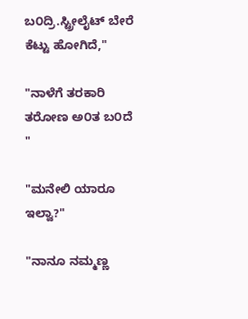ಬ೦ದ್ರಿ.ಸ್ಟ್ರೀಲೈಟ್ ಬೇರೆ ಕೆಟ್ಟು ಹೋಗಿದೆ,"

"ನಾಳೆಗೆ ತರಕಾರಿ ತರೋಣ ಅ೦ತ ಬ೦ದೆ "

"ಮನೇಲಿ ಯಾರೂ ಇಲ್ವಾ?"

"ನಾನೂ ನಮ್ಮಣ್ಣ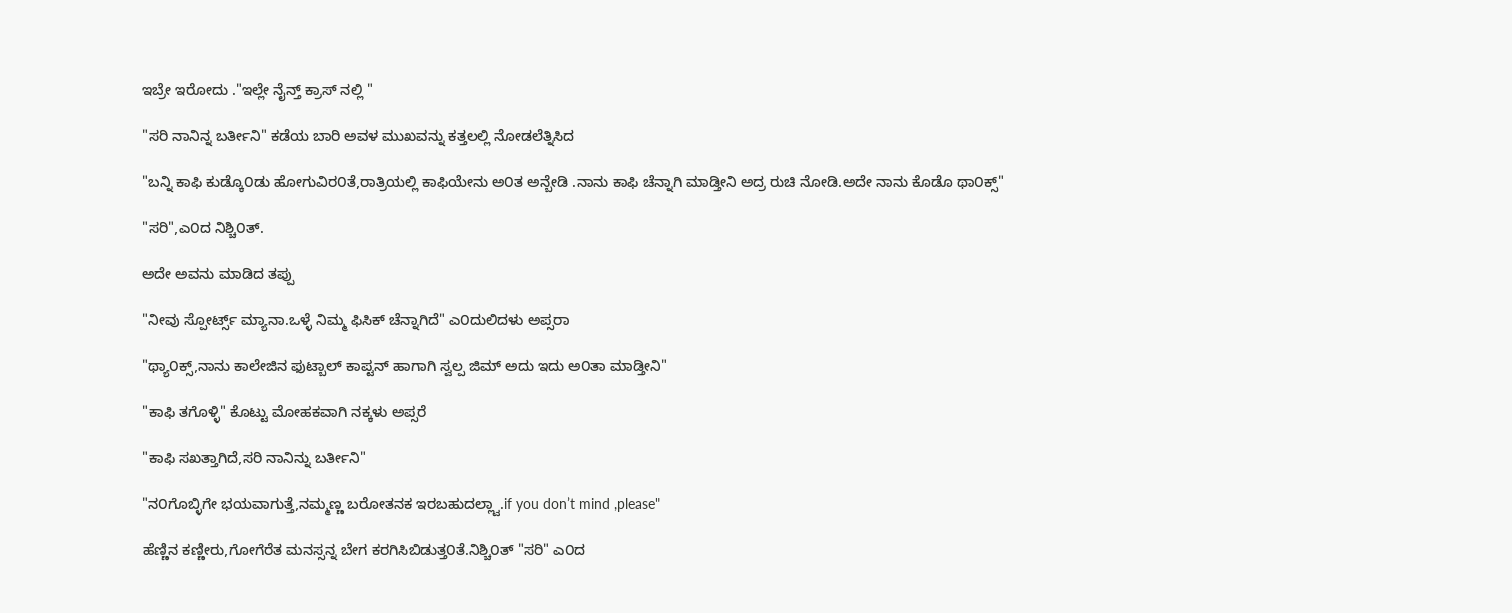ಇಬ್ರೇ ಇರೋದು ."ಇಲ್ಲೇ ನೈನ್ತ್ ಕ್ರಾಸ್ ನಲ್ಲಿ "

"ಸರಿ ನಾನಿನ್ನ ಬರ್ತೀನಿ" ಕಡೆಯ ಬಾರಿ ಅವಳ ಮುಖವನ್ನು ಕತ್ತಲಲ್ಲಿ ನೋಡಲೆತ್ನಿಸಿದ

"ಬನ್ನಿ ಕಾಫಿ ಕುಡ್ಕೊ೦ಡು ಹೋಗುವಿರ೦ತೆ,ರಾತ್ರಿಯಲ್ಲಿ ಕಾಫಿಯೇನು ಅ೦ತ ಅನ್ಬೇಡಿ .ನಾನು ಕಾಫಿ ಚೆನ್ನಾಗಿ ಮಾಡ್ತೀನಿ ಅದ್ರ ರುಚಿ ನೋಡಿ.ಅದೇ ನಾನು ಕೊಡೊ ಥಾ೦ಕ್ಸ್"

"ಸರಿ",ಎ೦ದ ನಿಶ್ಚಿ೦ತ್.

ಅದೇ ಅವನು ಮಾಡಿದ ತಪ್ಪು

"ನೀವು ಸ್ಪೋರ್ಟ್ಸ್ ಮ್ಯಾನಾ.ಒಳ್ಳೆ ನಿಮ್ಮ ಫಿಸಿಕ್ ಚೆನ್ನಾಗಿದೆ" ಎ೦ದುಲಿದಳು ಅಪ್ಸರಾ

"ಥ್ಯಾ೦ಕ್ಸ್,ನಾನು ಕಾಲೇಜಿನ ಫುಟ್ಬಾಲ್ ಕಾಪ್ಟನ್ ಹಾಗಾಗಿ ಸ್ವಲ್ಪ ಜಿಮ್ ಅದು ಇದು ಅ೦ತಾ ಮಾಡ್ತೀನಿ"

"ಕಾಫಿ ತಗೊಳ್ಳಿ" ಕೊಟ್ಟು ಮೋಹಕವಾಗಿ ನಕ್ಕಳು ಅಪ್ಸರೆ

"ಕಾಫಿ ಸಖತ್ತಾಗಿದೆ,ಸರಿ ನಾನಿನ್ನು ಬರ್ತೀನಿ"

"ನ೦ಗೊಬ್ಳಿಗೇ ಭಯವಾಗುತ್ತೆ,ನಮ್ಮಣ್ಣ ಬರೋತನಕ ಇರಬಹುದಲ್ಲ್ವಾ.if you don’t mind ,please"

ಹೆಣ್ಣಿನ ಕಣ್ಣೀರು,ಗೋಗೆರೆತ ಮನಸ್ಸನ್ನ ಬೇಗ ಕರಗಿಸಿಬಿಡುತ್ತ೦ತೆ.ನಿಶ್ಚಿ೦ತ್ "ಸರಿ" ಎ೦ದ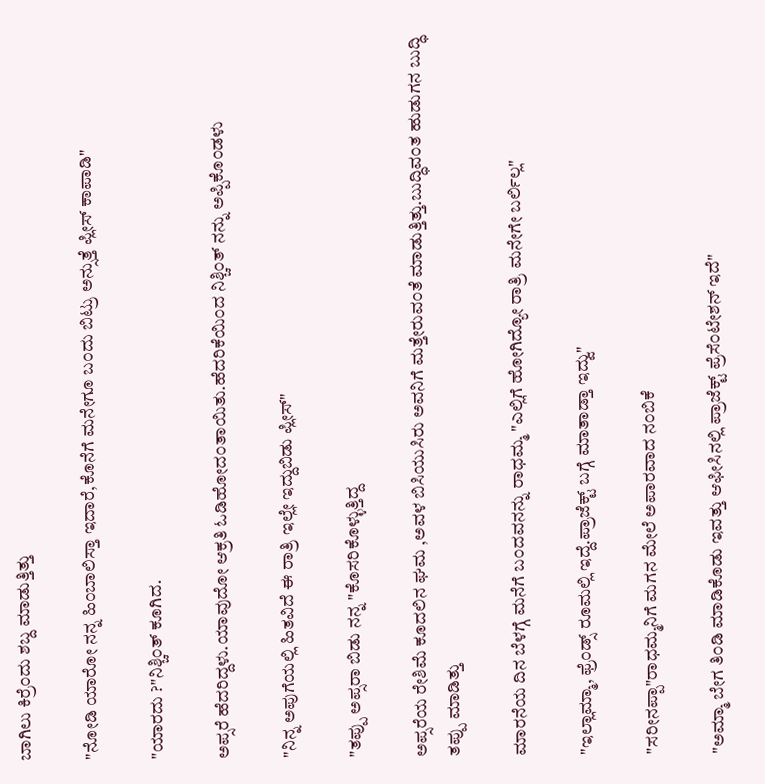ಬಾಗಿಲು ಕಿರ್ರೆ೦ದು ಶಬ್ದ ಮಾಡುತ್ತಿತ್ತು

"ನೋಡಿ ಯಾರೋ ನನ್ನ ಹಿ೦ಬಾಲಿಸ್ತಾ ಇದಾರೆ,ಕೊನೆಗೆ ಮನೇಗೂ ಬ೦ದು ಬಿಟ್ರು ಅನ್ಸುತ್ತೆ ಪ್ಲೀಸ್ ಕಾಪಾಡಿ"

"ಯಾರದು ?"ನಿಶ್ಚಿ೦ತ್ ಕೂಗಿದ.

ಅಪ್ಸರೆ ಹೆದರಿದ್ದಳು.ಯಾವುದೋ ಆಕ್ರತಿ ಓಡಿಹೋದ೦ತಾಯಿತು.ಹೆದರಿಕೆಯಿ೦ದ ನಿಶ್ಚಿ೦ತ್ ನನ್ನು ಅಪ್ಪಿಕೊ೦ಡಳು

"ನಿನ್ನ ಅಪುಗೆಯಲ್ಲಿ ಹಿತವಿದೆ ಈ ರಾತ್ರಿ ಇಲ್ಲೇ ಇದ್ದುಬಿಡು ಪ್ಲೀಸ್"

"ತಪ್ಪು ಅಪ್ಸರಾ ಬಿಡು ನನ್ನ "ಕೊಸರಿಕೊಳ್ಳುತ್ತಿದ್ದ

ಅಪ್ಸರೆಯ ರೇಶಿಮೆ ಕೂದಲಿನ ಘಮ ,ಅವಳ ಬಿಸಿಯುಸಿರು ಅವನಿಗೆ ಮತ್ತೇರುವ೦ತೆ ಮಾಡುತ್ತಿತ್ತು.ಬುದ್ಧಿವ೦ತ ಹುಡುಗನ ಬುದ್ಧಿ ತಪ್ಪು ಮಾಡಿತ್ತು

ಮಾರನೆಯ ದಿನ ಬೆಳಗ್ಗೆ ಮನೆಗೆ ಬ೦ದವನನ್ನು ರಾಧಮ್ಮ "ಎಲ್ಲಿಗೆ ಹೋಗಿದ್ಯೋ ರಾತ್ರಿ ಮನೇಗೇ ಬರ್ಲಿಲ್ಲ"

"ಇಲ್ಲಾಮ್ಮಾ, ಫ್ರೆ೦ಡ್ಸ್ ರೂಮಲ್ಲಿ ಇದ್ದೆ.ಪ್ರಾಜೆಕ್ಟ್ ಬಗ್ಗೆ ಮಾತಾಡ್ತಾ ಇದ್ವು"

"ಸರೀನಪ್ಪಾ"ರಾಧಮ್ಮನಿಗೆ ಮಗನ ಮೇಲೆ ಅಪಾರವಾದ ನ೦ಬಿಕೆ

"ಅಮ್ಮಾ ಬೇಗ ತಿ೦ಡಿ ಮಾಡಿಕೊಡು ಇವತ್ತು ಆಫೀಸಿನಲ್ಲಿ ಪ್ರಾಜೆಕ್ಟ್ ಪ್ರೆಸೆ೦ಟೇಶನ್ ಇದೆ"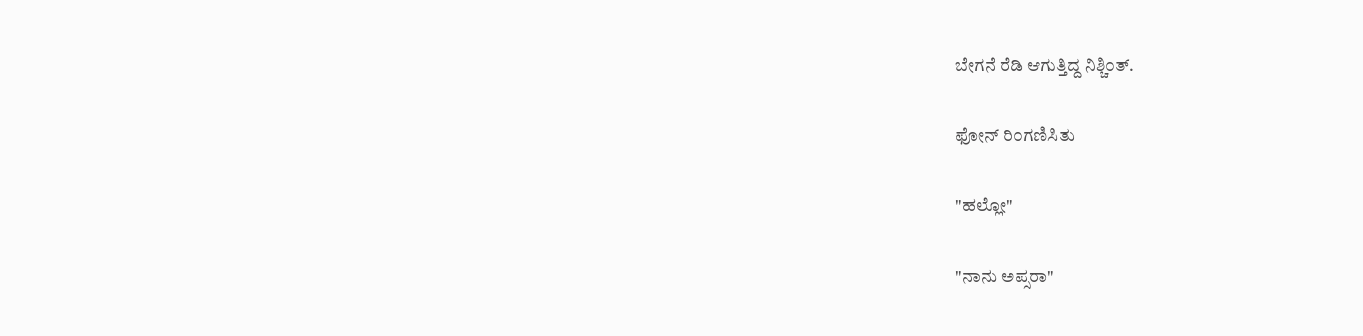ಬೇಗನೆ ರೆಡಿ ಆಗುತ್ತಿದ್ದ ನಿಶ್ಚಿ೦ತ್.

ಫೋನ್ ರಿ೦ಗಣಿಸಿತು

"ಹಲ್ಲೋ"

"ನಾನು ಅಪ್ಸರಾ"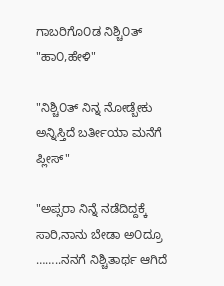ಗಾಬರಿಗೊ೦ಡ ನಿಶ್ಚಿ೦ತ್ "ಹಾ೦,ಹೇಳಿ"

"ನಿಶ್ಚಿ೦ತ್ ನಿನ್ನ ನೋಡ್ಬೇಕು ಅನ್ನಿಸ್ತಿದೆ ಬರ್ತೀಯಾ ಮನೆಗೆ ಪ್ಲೀಸ್"

"ಅಪ್ಸರಾ ನಿನ್ನೆ ನಡೆದಿದ್ದಕ್ಕೆ ಸಾರಿ,ನಾನು ಬೇಡಾ ಅ೦ದ್ರೂ ……..ನನಗೆ ನಿಶ್ಚಿತಾರ್ಥ ಆಗಿದೆ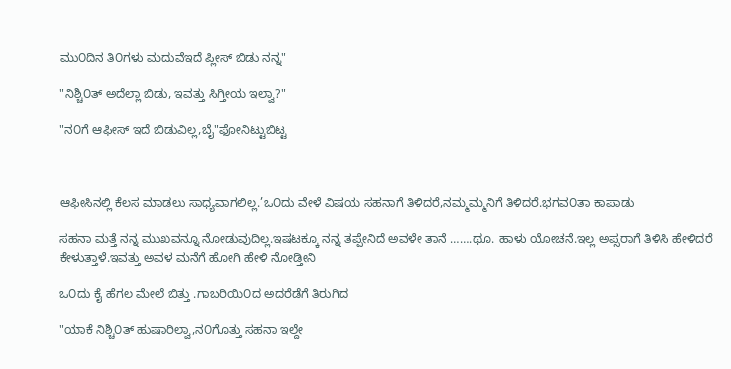ಮು೦ದಿನ ತಿ೦ಗಳು ಮದುವೆಇದೆ ಪ್ಲೀಸ್ ಬಿಡು ನನ್ನ"

"ನಿಶ್ಚಿ೦ತ್ ಅದೆಲ್ಲಾ ಬಿಡು, ಇವತ್ತು ಸಿಗ್ತೀಯ ಇಲ್ವಾ?"

"ನ೦ಗೆ ಆಫೀಸ್ ಇದೆ ಬಿಡುವಿಲ್ಲ,ಬೈ"ಫೋನಿಟ್ಟುಬಿಟ್ಟ



ಆಫೀಸಿನಲ್ಲಿ ಕೆಲಸ ಮಾಡಲು ಸಾಧ್ಯವಾಗಲಿಲ್ಲ.’ಒ೦ದು ವೇಳೆ ವಿಷಯ ಸಹನಾಗೆ ತಿಳಿದರೆ,ನಮ್ಮಮ್ಮನಿಗೆ ತಿಳಿದರೆ.ಭಗವ೦ತಾ ಕಾಪಾಡು

ಸಹನಾ ಮತ್ತೆ ನನ್ನ ಮುಖವನ್ನೂ ನೋಡುವುದಿಲ್ಲ.ಇಷಟಕ್ಕೂ ನನ್ನ ತಪ್ಪೇನಿದೆ ಅವಳೇ ತಾನೆ …….ಥೂ. ಹಾಳು ಯೋಚನೆ.ಇಲ್ಲ ಅಪ್ಸರಾಗೆ ತಿಳಿಸಿ ಹೇಳಿದರೆ ಕೇಳುತ್ತಾಳೆ.ಇವತ್ತು ಅವಳ ಮನೆಗೆ ಹೋಗಿ ಹೇಳಿ ನೋಡ್ತೀನಿ

ಒ೦ದು ಕೈ ಹೆಗಲ ಮೇಲೆ ಬಿತ್ತು .ಗಾಬರಿಯಿ೦ದ ಅದರೆಡೆಗೆ ತಿರುಗಿದ

"ಯಾಕೆ ನಿಶ್ಚಿ೦ತ್ ಹುಷಾರಿಲ್ವಾ,ನ೦ಗೊತ್ತು ಸಹನಾ ಇಲ್ದೇ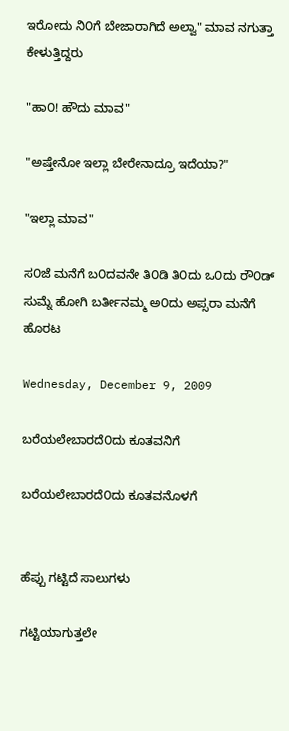ಇರೋದು ನಿ೦ಗೆ ಬೇಜಾರಾಗಿದೆ ಅಲ್ವಾ" ಮಾವ ನಗುತ್ತಾ ಕೇಳುತ್ತಿದ್ದರು

"ಹಾ೦! ಹೌದು ಮಾವ"

"ಅಷ್ತೇನೋ ಇಲ್ಲಾ ಬೇರೇನಾದ್ರೂ ಇದೆಯಾ?"

"ಇಲ್ಲಾ ಮಾವ"

ಸ೦ಜೆ ಮನೆಗೆ ಬ೦ದವನೇ ತಿ೦ಡಿ ತಿ೦ದು ಒ೦ದು ರೌ೦ಡ್ ಸುಮ್ನೆ ಹೋಗಿ ಬರ್ತೀನಮ್ಮ ಅ೦ದು ಅಪ್ಸರಾ ಮನೆಗೆ ಹೊರಟ

Wednesday, December 9, 2009

ಬರೆಯಲೇಬಾರದೆ೦ದು ಕೂತವನಿಗೆ

ಬರೆಯಲೇಬಾರದೆ೦ದು ಕೂತವನೊಳಗೆ


ಹೆಪ್ಪು ಗಟ್ಟಿದೆ ಸಾಲುಗಳು

ಗಟ್ಟಿಯಾಗುತ್ತಲೇ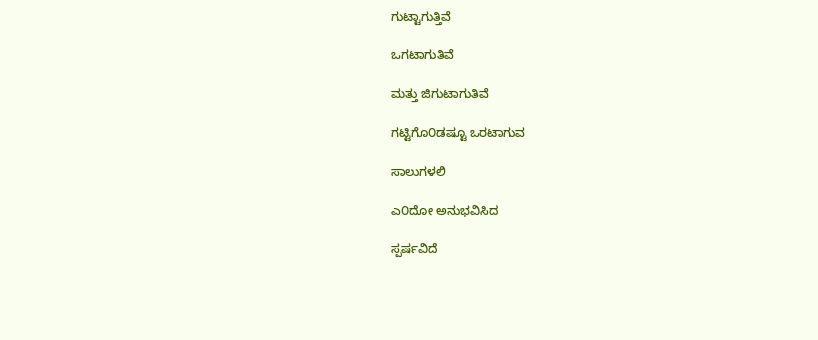ಗುಟ್ಟಾಗುತ್ತಿವೆ

ಒಗಟಾಗುತಿವೆ

ಮತ್ತು ಜಿಗುಟಾಗುತಿವೆ

ಗಟ್ಟಿಗೊ೦ಡಷ್ಟೂ ಒರಟಾಗುವ

ಸಾಲುಗಳಲಿ

ಎ೦ದೋ ಅನುಭವಿಸಿದ

ಸ್ಪರ್ಷವಿದೆ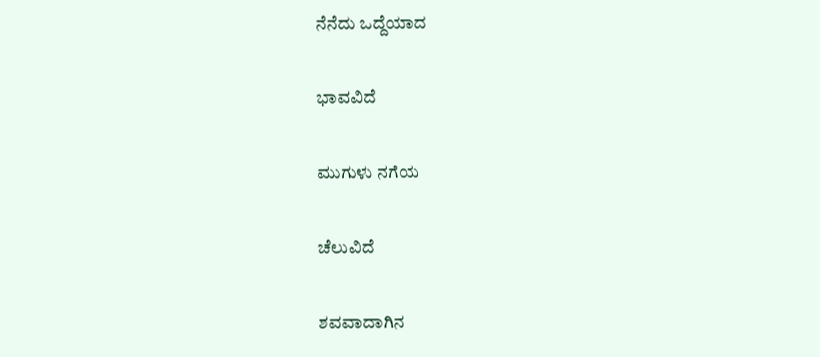ನೆನೆದು ಒದ್ದೆಯಾದ

ಭಾವವಿದೆ

ಮುಗುಳು ನಗೆಯ

ಚೆಲುವಿದೆ

ಶವವಾದಾಗಿನ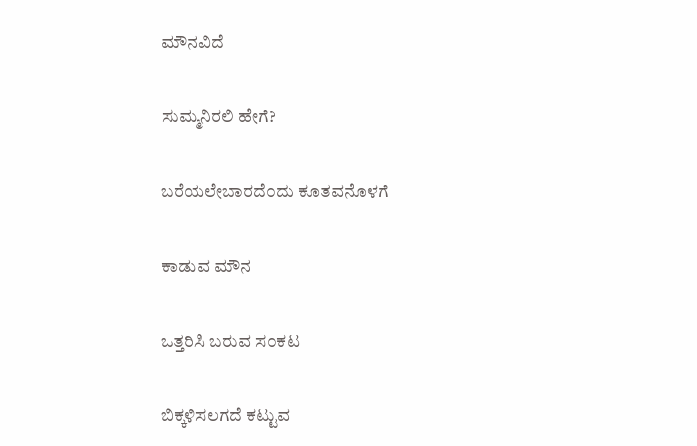ಮೌನವಿದೆ

ಸುಮ್ಮನಿರಲಿ ಹೇಗೆ?

ಬರೆಯಲೇಬಾರದೆ೦ದು ಕೂತವನೊಳಗೆ

ಕಾಡುವ ಮೌನ

ಒತ್ತರಿಸಿ ಬರುವ ಸ೦ಕಟ

ಬಿಕ್ಕಳಿಸಲಗದೆ ಕಟ್ಟುವ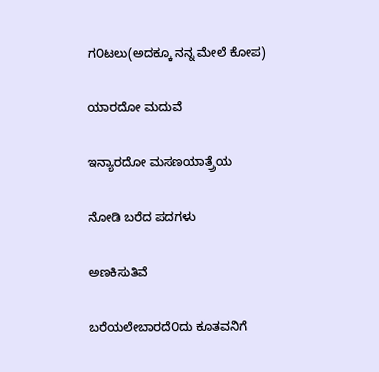ಗ೦ಟಲು(ಅದಕ್ಕೂ ನನ್ನ ಮೇಲೆ ಕೋಪ)

ಯಾರದೋ ಮದುವೆ

ಇನ್ಯಾರದೋ ಮಸಣಯಾತ್ರ್ರೆಯ

ನೋಡಿ ಬರೆದ ಪದಗಳು

ಅಣಕಿಸುತಿವೆ

ಬರೆಯಲೇಬಾರದೆ೦ದು ಕೂತವನಿಗೆ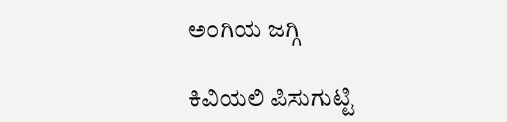ಅ೦ಗಿಯ ಜಗ್ಗಿ

ಕಿವಿಯಲಿ ಪಿಸುಗುಟ್ಟಿ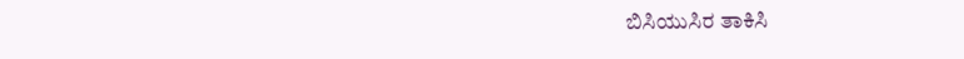ಬಿಸಿಯುಸಿರ ತಾಕಿಸಿ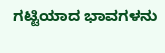ಗಟ್ಟಿಯಾದ ಭಾವಗಳನು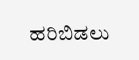ಹರಿಬಿಡಲು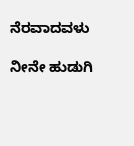ನೆರವಾದವಳು

ನೀನೇ ಹುಡುಗಿ